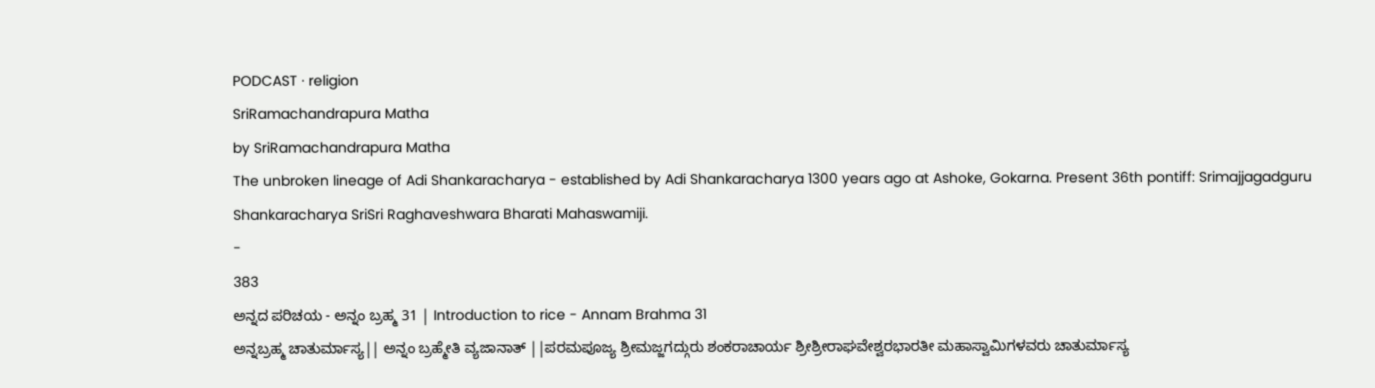PODCAST · religion
SriRamachandrapura Matha
by SriRamachandrapura Matha
The unbroken lineage of Adi Shankaracharya - established by Adi Shankaracharya 1300 years ago at Ashoke, Gokarna. Present 36th pontiff: Srimajjagadguru Shankaracharya SriSri Raghaveshwara Bharati Mahaswamiji.
-
383
ಅನ್ನದ ಪರಿಚಯ - ಅನ್ನಂ ಬ್ರಹ್ಮ 31 | Introduction to rice - Annam Brahma 31
ಅನ್ನಬ್ರಹ್ಮ ಚಾತುರ್ಮಾಸ್ಯ|| ಅನ್ನಂ ಬ್ರಹ್ಮೇತಿ ವ್ಯಜಾನಾತ್ ||ಪರಮಪೂಜ್ಯ ಶ್ರೀಮಜ್ಜಗದ್ಗುರು ಶಂಕರಾಚಾರ್ಯ ಶ್ರೀಶ್ರೀರಾಘವೇಶ್ವರಭಾರತೀ ಮಹಾಸ್ವಾಮಿಗಳವರು ಚಾತುರ್ಮಾಸ್ಯ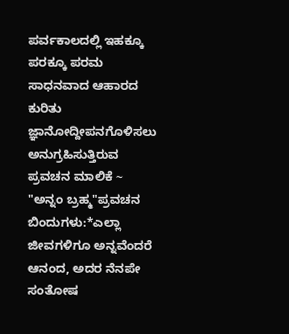ಪರ್ವಕಾಲದಲ್ಲಿ ಇಹಕ್ಕೂ ಪರಕ್ಕೂ ಪರಮ ಸಾಧನವಾದ ಆಹಾರದ ಕುರಿತು ಜ್ಞಾನೋದ್ದೀಪನಗೊಳಿಸಲು ಅನುಗ್ರಹಿಸುತ್ತಿರುವ ಪ್ರವಚನ ಮಾಲಿಕೆ ~ "ಅನ್ನಂ ಬ್ರಹ್ಮ"ಪ್ರವಚನ ಬಿಂದುಗಳು:*ಎಲ್ಲಾ ಜೀವಗಳಿಗೂ ಅನ್ನವೆಂದರೆ ಆನಂದ, ಅದರ ನೆನಪೇ ಸಂತೋಷ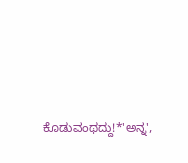ಕೊಡುವಂಥದ್ದು!*'ಅನ್ನ',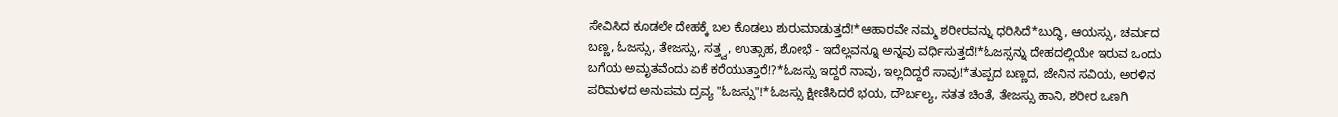ಸೇವಿಸಿದ ಕೂಡಲೇ ದೇಹಕ್ಕೆ ಬಲ ಕೊಡಲು ಶುರುಮಾಡುತ್ತದೆ!*ಆಹಾರವೇ ನಮ್ಮ ಶರೀರವನ್ನು ಧರಿಸಿದೆ*ಬುದ್ಧಿ, ಆಯಸ್ಸು, ಚರ್ಮದ ಬಣ್ಣ, ಓಜಸ್ಸು, ತೇಜಸ್ಸು, ಸತ್ತ್ವ, ಉತ್ಸಾಹ, ಶೋಭೆ - ಇದೆಲ್ಲವನ್ನೂ ಅನ್ನವು ವರ್ಧಿಸುತ್ತದೆ!*ಓಜಸ್ಸನ್ನು ದೇಹದಲ್ಲಿಯೇ ಇರುವ ಒಂದು ಬಗೆಯ ಅಮೃತವೆಂದು ಏಕೆ ಕರೆಯುತ್ತಾರೆ!?*ಓಜಸ್ಸು ಇದ್ದರೆ ನಾವು, ಇಲ್ಲದಿದ್ದರೆ ಸಾವು!*ತುಪ್ಪದ ಬಣ್ಣದ, ಜೇನಿನ ಸವಿಯ, ಅರಳಿನ ಪರಿಮಳದ ಅನುಪಮ ದ್ರವ್ಯ "ಓಜಸ್ಸು"!*ಓಜಸ್ಸು ಕ್ಷೀಣಿಸಿದರೆ ಭಯ, ದೌರ್ಬಲ್ಯ, ಸತತ ಚಿಂತೆ, ತೇಜಸ್ಸು ಹಾನಿ, ಶರೀರ ಒಣಗಿ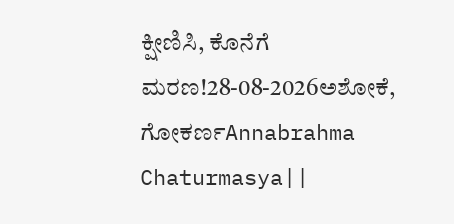ಕ್ಷೀಣಿಸಿ, ಕೊನೆಗೆ ಮರಣ!28-08-2026ಅಶೋಕೆ, ಗೋಕರ್ಣAnnabrahma Chaturmasya||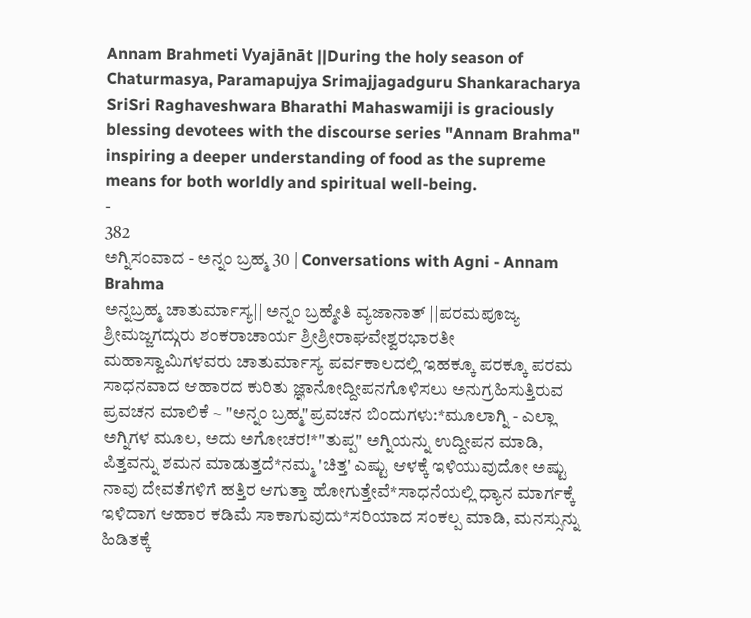Annam Brahmeti Vyajānāt ||During the holy season of Chaturmasya, Paramapujya Srimajjagadguru Shankaracharya SriSri Raghaveshwara Bharathi Mahaswamiji is graciously blessing devotees with the discourse series "Annam Brahma" inspiring a deeper understanding of food as the supreme means for both worldly and spiritual well-being.
-
382
ಅಗ್ನಿಸಂವಾದ - ಅನ್ನಂ ಬ್ರಹ್ಮ 30 | Conversations with Agni - Annam Brahma
ಅನ್ನಬ್ರಹ್ಮ ಚಾತುರ್ಮಾಸ್ಯ|| ಅನ್ನಂ ಬ್ರಹ್ಮೇತಿ ವ್ಯಜಾನಾತ್ ||ಪರಮಪೂಜ್ಯ ಶ್ರೀಮಜ್ಜಗದ್ಗುರು ಶಂಕರಾಚಾರ್ಯ ಶ್ರೀಶ್ರೀರಾಘವೇಶ್ವರಭಾರತೀ ಮಹಾಸ್ವಾಮಿಗಳವರು ಚಾತುರ್ಮಾಸ್ಯ ಪರ್ವಕಾಲದಲ್ಲಿ ಇಹಕ್ಕೂ ಪರಕ್ಕೂ ಪರಮ ಸಾಧನವಾದ ಆಹಾರದ ಕುರಿತು ಜ್ಞಾನೋದ್ದೀಪನಗೊಳಿಸಲು ಅನುಗ್ರಹಿಸುತ್ತಿರುವ ಪ್ರವಚನ ಮಾಲಿಕೆ ~ "ಅನ್ನಂ ಬ್ರಹ್ಮ"ಪ್ರವಚನ ಬಿಂದುಗಳು:*ಮೂಲಾಗ್ನಿ - ಎಲ್ಲಾ ಅಗ್ನಿಗಳ ಮೂಲ, ಅದು ಅಗೋಚರ!*"ತುಪ್ಪ" ಅಗ್ನಿಯನ್ನು ಉದ್ದೀಪನ ಮಾಡಿ, ಪಿತ್ತವನ್ನು ಶಮನ ಮಾಡುತ್ತದೆ*ನಮ್ಮ 'ಚಿತ್ತ' ಎಷ್ಟು ಆಳಕ್ಕೆ ಇಳಿಯುವುದೋ ಅಷ್ಟು ನಾವು ದೇವತೆಗಳಿಗೆ ಹತ್ತಿರ ಆಗುತ್ತಾ ಹೋಗುತ್ತೇವೆ*ಸಾಧನೆಯಲ್ಲಿ ಧ್ಯಾನ ಮಾರ್ಗಕ್ಕೆ ಇಳಿದಾಗ ಆಹಾರ ಕಡಿಮೆ ಸಾಕಾಗುವುದು*ಸರಿಯಾದ ಸಂಕಲ್ಪ ಮಾಡಿ, ಮನಸ್ಸುನ್ನು ಹಿಡಿತಕ್ಕೆ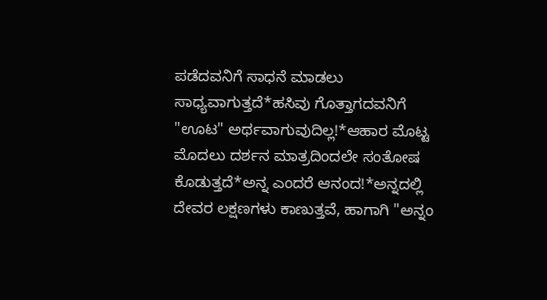ಪಡೆದವನಿಗೆ ಸಾಧನೆ ಮಾಡಲು ಸಾಧ್ಯವಾಗುತ್ತದೆ*ಹಸಿವು ಗೊತ್ತಾಗದವನಿಗೆ "ಊಟ" ಅರ್ಥವಾಗುವುದಿಲ್ಲ!*ಆಹಾರ ಮೊಟ್ಟ ಮೊದಲು ದರ್ಶನ ಮಾತ್ರದಿಂದಲೇ ಸಂತೋಷ ಕೊಡುತ್ತದೆ*ಅನ್ನ ಎಂದರೆ ಆನಂದ!*ಅನ್ನದಲ್ಲಿ ದೇವರ ಲಕ್ಷಣಗಳು ಕಾಣುತ್ತವೆ, ಹಾಗಾಗಿ "ಅನ್ನಂ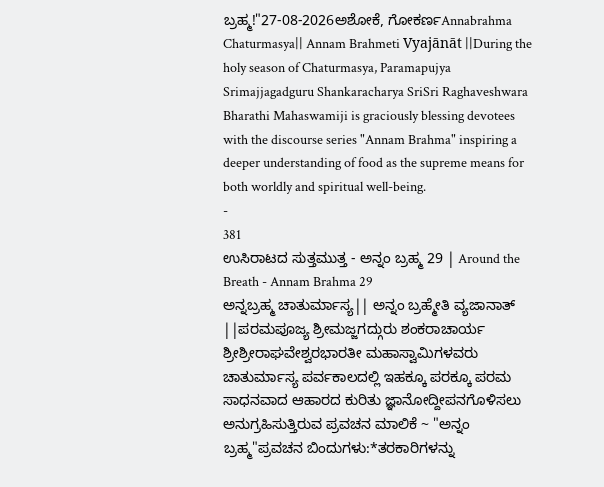ಬ್ರಹ್ಮ!"27-08-2026ಅಶೋಕೆ, ಗೋಕರ್ಣAnnabrahma Chaturmasya|| Annam Brahmeti Vyajānāt ||During the holy season of Chaturmasya, Paramapujya Srimajjagadguru Shankaracharya SriSri Raghaveshwara Bharathi Mahaswamiji is graciously blessing devotees with the discourse series "Annam Brahma" inspiring a deeper understanding of food as the supreme means for both worldly and spiritual well-being.
-
381
ಉಸಿರಾಟದ ಸುತ್ತಮುತ್ತ - ಅನ್ನಂ ಬ್ರಹ್ಮ 29 | Around the Breath - Annam Brahma 29
ಅನ್ನಬ್ರಹ್ಮ ಚಾತುರ್ಮಾಸ್ಯ|| ಅನ್ನಂ ಬ್ರಹ್ಮೇತಿ ವ್ಯಜಾನಾತ್ ||ಪರಮಪೂಜ್ಯ ಶ್ರೀಮಜ್ಜಗದ್ಗುರು ಶಂಕರಾಚಾರ್ಯ ಶ್ರೀಶ್ರೀರಾಘವೇಶ್ವರಭಾರತೀ ಮಹಾಸ್ವಾಮಿಗಳವರು ಚಾತುರ್ಮಾಸ್ಯ ಪರ್ವಕಾಲದಲ್ಲಿ ಇಹಕ್ಕೂ ಪರಕ್ಕೂ ಪರಮ ಸಾಧನವಾದ ಆಹಾರದ ಕುರಿತು ಜ್ಞಾನೋದ್ದೀಪನಗೊಳಿಸಲು ಅನುಗ್ರಹಿಸುತ್ತಿರುವ ಪ್ರವಚನ ಮಾಲಿಕೆ ~ "ಅನ್ನಂ ಬ್ರಹ್ಮ"ಪ್ರವಚನ ಬಿಂದುಗಳು:*ತರಕಾರಿಗಳನ್ನು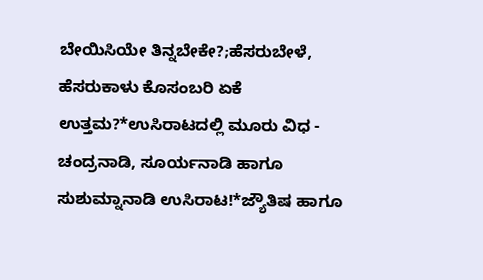ಬೇಯಿಸಿಯೇ ತಿನ್ನಬೇಕೇ?;ಹೆಸರುಬೇಳೆ, ಹೆಸರುಕಾಳು ಕೊಸಂಬರಿ ಏಕೆ ಉತ್ತಮ?*ಉಸಿರಾಟದಲ್ಲಿ ಮೂರು ವಿಧ - ಚಂದ್ರನಾಡಿ, ಸೂರ್ಯನಾಡಿ ಹಾಗೂ ಸುಶುಮ್ನಾನಾಡಿ ಉಸಿರಾಟ!*ಜ್ಯೌತಿಷ ಹಾಗೂ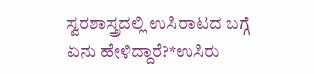ಸ್ವರಶಾಸ್ತ್ರದಲ್ಲಿ ಉಸಿರಾಟದ ಬಗ್ಗೆ ಏನು ಹೇಳಿದ್ದಾರೆ?*ಉಸಿರು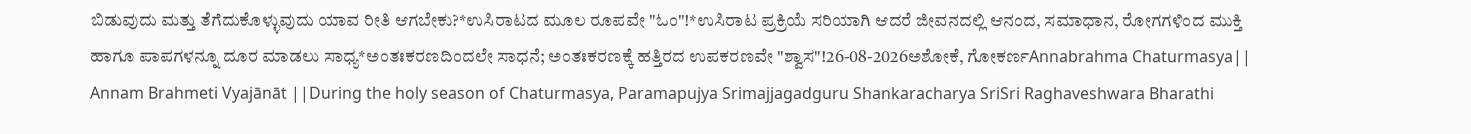ಬಿಡುವುದು ಮತ್ತು ತೆಗೆದುಕೊಳ್ಳುವುದು ಯಾವ ರೀತಿ ಆಗಬೇಕು?*ಉಸಿರಾಟದ ಮೂಲ ರೂಪವೇ "ಓಂ"!*ಉಸಿರಾಟ ಪ್ರಕ್ರಿಯೆ ಸರಿಯಾಗಿ ಆದರೆ ಜೀವನದಲ್ಲಿ ಆನಂದ, ಸಮಾಧಾನ, ರೋಗಗಳಿಂದ ಮುಕ್ತಿ ಹಾಗೂ ಪಾಪಗಳನ್ನೂ ದೂರ ಮಾಡಲು ಸಾಧ್ಯ*ಅಂತಃಕರಣದಿಂದಲೇ ಸಾಧನೆ; ಅಂತಃಕರಣಕ್ಕೆ ಹತ್ತಿರದ ಉಪಕರಣವೇ "ಶ್ವಾಸ"!26-08-2026ಅಶೋಕೆ, ಗೋಕರ್ಣAnnabrahma Chaturmasya|| Annam Brahmeti Vyajānāt ||During the holy season of Chaturmasya, Paramapujya Srimajjagadguru Shankaracharya SriSri Raghaveshwara Bharathi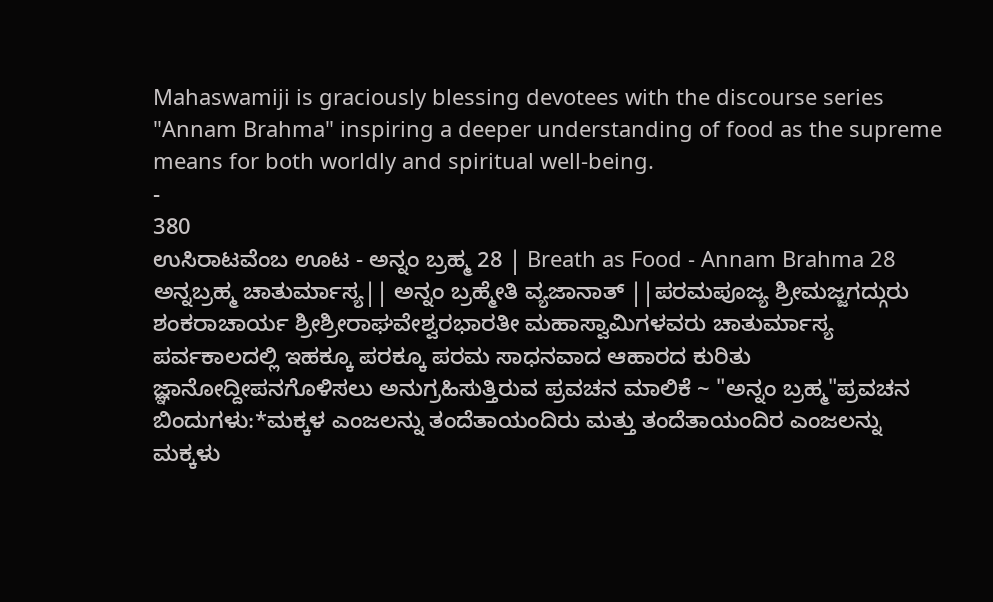Mahaswamiji is graciously blessing devotees with the discourse series "Annam Brahma" inspiring a deeper understanding of food as the supreme means for both worldly and spiritual well-being.
-
380
ಉಸಿರಾಟವೆಂಬ ಊಟ - ಅನ್ನಂ ಬ್ರಹ್ಮ 28 | Breath as Food - Annam Brahma 28
ಅನ್ನಬ್ರಹ್ಮ ಚಾತುರ್ಮಾಸ್ಯ|| ಅನ್ನಂ ಬ್ರಹ್ಮೇತಿ ವ್ಯಜಾನಾತ್ ||ಪರಮಪೂಜ್ಯ ಶ್ರೀಮಜ್ಜಗದ್ಗುರು ಶಂಕರಾಚಾರ್ಯ ಶ್ರೀಶ್ರೀರಾಘವೇಶ್ವರಭಾರತೀ ಮಹಾಸ್ವಾಮಿಗಳವರು ಚಾತುರ್ಮಾಸ್ಯ ಪರ್ವಕಾಲದಲ್ಲಿ ಇಹಕ್ಕೂ ಪರಕ್ಕೂ ಪರಮ ಸಾಧನವಾದ ಆಹಾರದ ಕುರಿತು ಜ್ಞಾನೋದ್ದೀಪನಗೊಳಿಸಲು ಅನುಗ್ರಹಿಸುತ್ತಿರುವ ಪ್ರವಚನ ಮಾಲಿಕೆ ~ "ಅನ್ನಂ ಬ್ರಹ್ಮ"ಪ್ರವಚನ ಬಿಂದುಗಳು:*ಮಕ್ಕಳ ಎಂಜಲನ್ನು ತಂದೆತಾಯಂದಿರು ಮತ್ತು ತಂದೆತಾಯಂದಿರ ಎಂಜಲನ್ನು ಮಕ್ಕಳು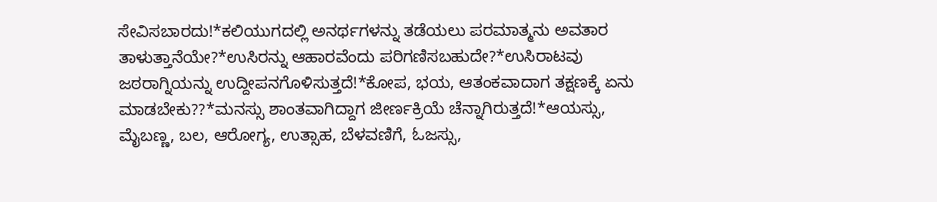ಸೇವಿಸಬಾರದು!*ಕಲಿಯುಗದಲ್ಲಿ ಅನರ್ಥಗಳನ್ನು ತಡೆಯಲು ಪರಮಾತ್ಮನು ಅವತಾರ ತಾಳುತ್ತಾನೆಯೇ?*ಉಸಿರನ್ನು ಆಹಾರವೆಂದು ಪರಿಗಣಿಸಬಹುದೇ?*ಉಸಿರಾಟವು ಜಠರಾಗ್ನಿಯನ್ನು ಉದ್ದೀಪನಗೊಳಿಸುತ್ತದೆ!*ಕೋಪ, ಭಯ, ಆತಂಕವಾದಾಗ ತಕ್ಷಣಕ್ಕೆ ಏನು ಮಾಡಬೇಕು??*ಮನಸ್ಸು ಶಾಂತವಾಗಿದ್ದಾಗ ಜೀರ್ಣಕ್ರಿಯೆ ಚೆನ್ನಾಗಿರುತ್ತದೆ!*ಆಯಸ್ಸು, ಮೈಬಣ್ಣ, ಬಲ, ಆರೋಗ್ಯ, ಉತ್ಸಾಹ, ಬೆಳವಣಿಗೆ, ಓಜಸ್ಸು,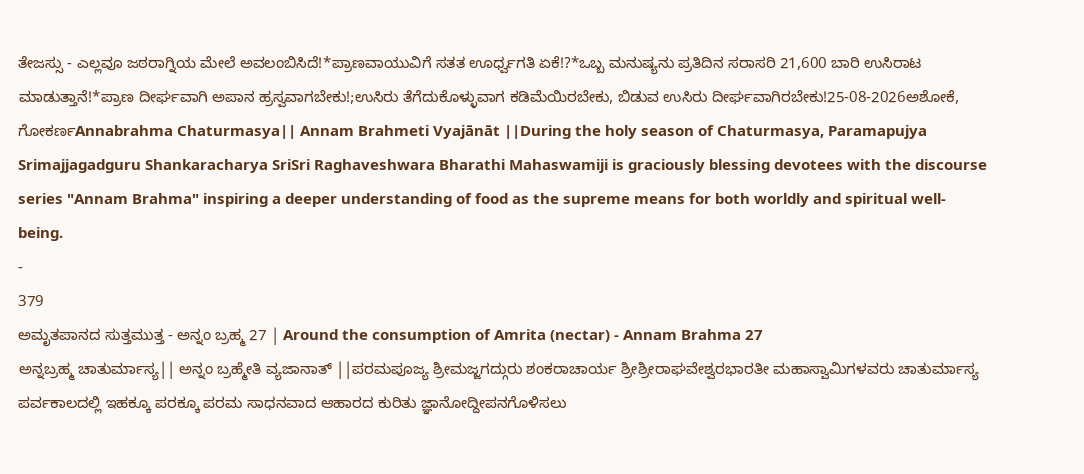ತೇಜಸ್ಸು - ಎಲ್ಲವೂ ಜಠರಾಗ್ನಿಯ ಮೇಲೆ ಅವಲಂಬಿಸಿದೆ!*ಪ್ರಾಣವಾಯುವಿಗೆ ಸತತ ಊರ್ಧ್ವಗತಿ ಏಕೆ!?*ಒಬ್ಬ ಮನುಷ್ಯನು ಪ್ರತಿದಿನ ಸರಾಸರಿ 21,600 ಬಾರಿ ಉಸಿರಾಟ ಮಾಡುತ್ತಾನೆ!*ಪ್ರಾಣ ದೀರ್ಘವಾಗಿ ಅಪಾನ ಹ್ರಸ್ವವಾಗಬೇಕು!;ಉಸಿರು ತೆಗೆದುಕೊಳ್ಳುವಾಗ ಕಡಿಮೆಯಿರಬೇಕು, ಬಿಡುವ ಉಸಿರು ದೀರ್ಘವಾಗಿರಬೇಕು!25-08-2026ಅಶೋಕೆ, ಗೋಕರ್ಣAnnabrahma Chaturmasya|| Annam Brahmeti Vyajānāt ||During the holy season of Chaturmasya, Paramapujya Srimajjagadguru Shankaracharya SriSri Raghaveshwara Bharathi Mahaswamiji is graciously blessing devotees with the discourse series "Annam Brahma" inspiring a deeper understanding of food as the supreme means for both worldly and spiritual well-being.
-
379
ಅಮೃತಪಾನದ ಸುತ್ತಮುತ್ತ - ಅನ್ನಂ ಬ್ರಹ್ಮ 27 | Around the consumption of Amrita (nectar) - Annam Brahma 27
ಅನ್ನಬ್ರಹ್ಮ ಚಾತುರ್ಮಾಸ್ಯ|| ಅನ್ನಂ ಬ್ರಹ್ಮೇತಿ ವ್ಯಜಾನಾತ್ ||ಪರಮಪೂಜ್ಯ ಶ್ರೀಮಜ್ಜಗದ್ಗುರು ಶಂಕರಾಚಾರ್ಯ ಶ್ರೀಶ್ರೀರಾಘವೇಶ್ವರಭಾರತೀ ಮಹಾಸ್ವಾಮಿಗಳವರು ಚಾತುರ್ಮಾಸ್ಯ ಪರ್ವಕಾಲದಲ್ಲಿ ಇಹಕ್ಕೂ ಪರಕ್ಕೂ ಪರಮ ಸಾಧನವಾದ ಆಹಾರದ ಕುರಿತು ಜ್ಞಾನೋದ್ದೀಪನಗೊಳಿಸಲು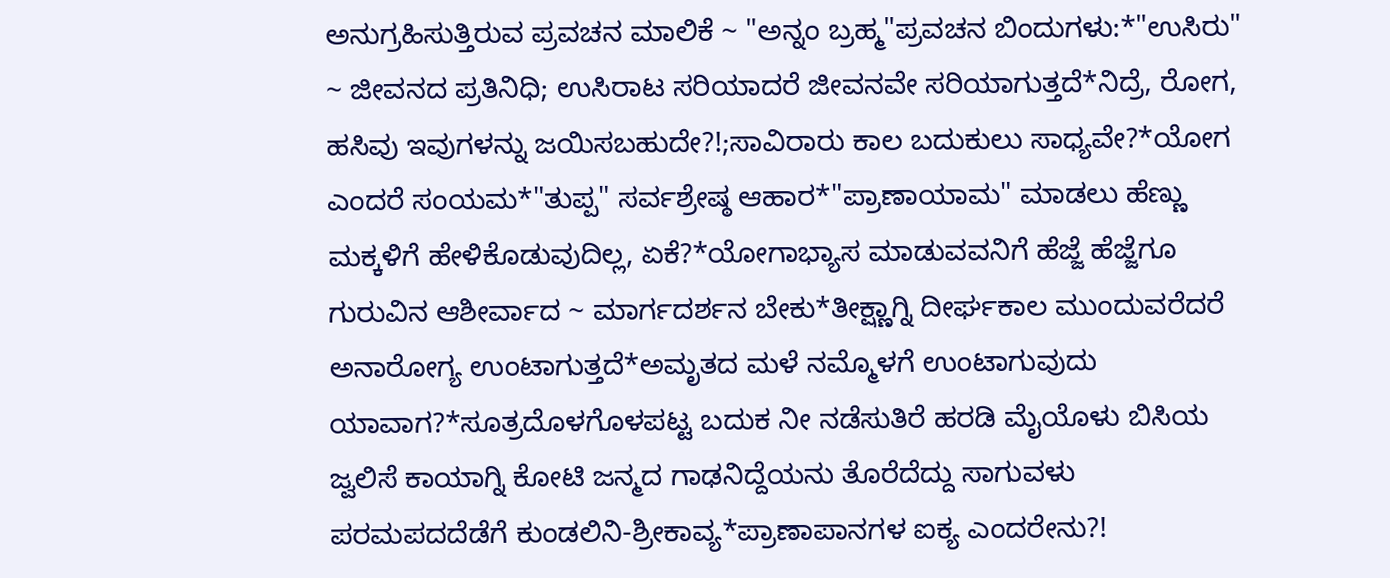ಅನುಗ್ರಹಿಸುತ್ತಿರುವ ಪ್ರವಚನ ಮಾಲಿಕೆ ~ "ಅನ್ನಂ ಬ್ರಹ್ಮ"ಪ್ರವಚನ ಬಿಂದುಗಳು:*"ಉಸಿರು" ~ ಜೀವನದ ಪ್ರತಿನಿಧಿ; ಉಸಿರಾಟ ಸರಿಯಾದರೆ ಜೀವನವೇ ಸರಿಯಾಗುತ್ತದೆ*ನಿದ್ರೆ, ರೋಗ, ಹಸಿವು ಇವುಗಳನ್ನು ಜಯಿಸಬಹುದೇ?!;ಸಾವಿರಾರು ಕಾಲ ಬದುಕುಲು ಸಾಧ್ಯವೇ?*ಯೋಗ ಎಂದರೆ ಸಂಯಮ*"ತುಪ್ಪ" ಸರ್ವಶ್ರೇಷ್ಠ ಆಹಾರ*"ಪ್ರಾಣಾಯಾಮ" ಮಾಡಲು ಹೆಣ್ಣು ಮಕ್ಕಳಿಗೆ ಹೇಳಿಕೊಡುವುದಿಲ್ಲ, ಏಕೆ?*ಯೋಗಾಭ್ಯಾಸ ಮಾಡುವವನಿಗೆ ಹೆಜ್ಜೆ ಹೆಜ್ಜೆಗೂ ಗುರುವಿನ ಆಶೀರ್ವಾದ ~ ಮಾರ್ಗದರ್ಶನ ಬೇಕು*ತೀಕ್ಷ್ಣಾಗ್ನಿ ದೀರ್ಘಕಾಲ ಮುಂದುವರೆದರೆ ಅನಾರೋಗ್ಯ ಉಂಟಾಗುತ್ತದೆ*ಅಮೃತದ ಮಳೆ ನಮ್ಮೊಳಗೆ ಉಂಟಾಗುವುದು ಯಾವಾಗ?*ಸೂತ್ರದೊಳಗೊಳಪಟ್ಟ ಬದುಕ ನೀ ನಡೆಸುತಿರೆ ಹರಡಿ ಮೈಯೊಳು ಬಿಸಿಯ ಜ್ವಲಿಸೆ ಕಾಯಾಗ್ನಿ ಕೋಟಿ ಜನ್ಮದ ಗಾಢನಿದ್ದೆಯನು ತೊರೆದೆದ್ದು ಸಾಗುವಳು ಪರಮಪದದೆಡೆಗೆ ಕುಂಡಲಿನಿ-ಶ್ರೀಕಾವ್ಯ*ಪ್ರಾಣಾಪಾನಗಳ ಐಕ್ಯ ಎಂದರೇನು?!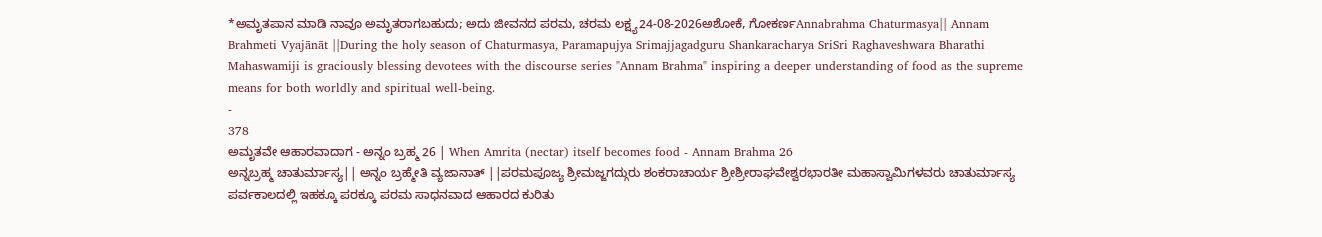*ಅಮೃತಪಾನ ಮಾಡಿ ನಾವೂ ಅಮೃತರಾಗಬಹುದು; ಅದು ಜೀವನದ ಪರಮ, ಚರಮ ಲಕ್ಷ್ಯ24-08-2026ಅಶೋಕೆ, ಗೋಕರ್ಣAnnabrahma Chaturmasya|| Annam Brahmeti Vyajānāt ||During the holy season of Chaturmasya, Paramapujya Srimajjagadguru Shankaracharya SriSri Raghaveshwara Bharathi Mahaswamiji is graciously blessing devotees with the discourse series "Annam Brahma" inspiring a deeper understanding of food as the supreme means for both worldly and spiritual well-being.
-
378
ಅಮೃತವೇ ಆಹಾರವಾದಾಗ - ಅನ್ನಂ ಬ್ರಹ್ಮ 26 | When Amrita (nectar) itself becomes food - Annam Brahma 26
ಅನ್ನಬ್ರಹ್ಮ ಚಾತುರ್ಮಾಸ್ಯ|| ಅನ್ನಂ ಬ್ರಹ್ಮೇತಿ ವ್ಯಜಾನಾತ್ ||ಪರಮಪೂಜ್ಯ ಶ್ರೀಮಜ್ಜಗದ್ಗುರು ಶಂಕರಾಚಾರ್ಯ ಶ್ರೀಶ್ರೀರಾಘವೇಶ್ವರಭಾರತೀ ಮಹಾಸ್ವಾಮಿಗಳವರು ಚಾತುರ್ಮಾಸ್ಯ ಪರ್ವಕಾಲದಲ್ಲಿ ಇಹಕ್ಕೂ ಪರಕ್ಕೂ ಪರಮ ಸಾಧನವಾದ ಆಹಾರದ ಕುರಿತು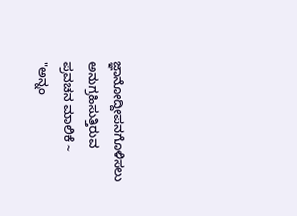ಜ್ಞಾನೋದ್ದೀಪನಗೊಳಿಸಲು ಅನುಗ್ರಹಿಸುತ್ತಿರುವ ಪ್ರವಚನ ಮಾಲಿಕೆ ~ "ಅನ್ನಂ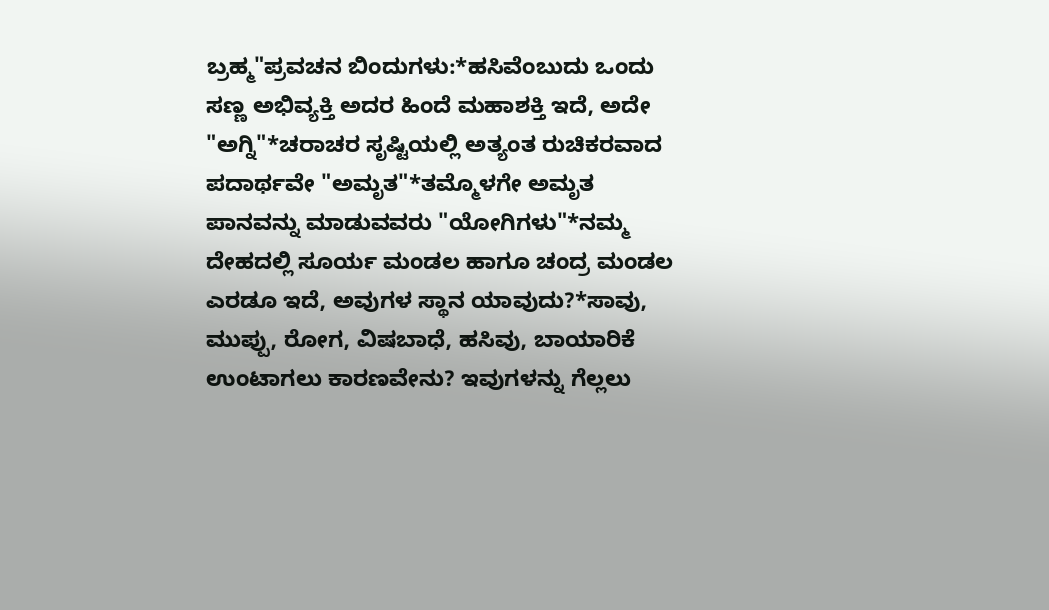ಬ್ರಹ್ಮ"ಪ್ರವಚನ ಬಿಂದುಗಳು:*ಹಸಿವೆಂಬುದು ಒಂದು ಸಣ್ಣ ಅಭಿವ್ಯಕ್ತಿ ಅದರ ಹಿಂದೆ ಮಹಾಶಕ್ತಿ ಇದೆ, ಅದೇ "ಅಗ್ನಿ"*ಚರಾಚರ ಸೃಷ್ಟಿಯಲ್ಲಿ ಅತ್ಯಂತ ರುಚಿಕರವಾದ ಪದಾರ್ಥವೇ "ಅಮೃತ"*ತಮ್ಮೊಳಗೇ ಅಮೃತ ಪಾನವನ್ನು ಮಾಡುವವರು "ಯೋಗಿಗಳು"*ನಮ್ಮ ದೇಹದಲ್ಲಿ ಸೂರ್ಯ ಮಂಡಲ ಹಾಗೂ ಚಂದ್ರ ಮಂಡಲ ಎರಡೂ ಇದೆ, ಅವುಗಳ ಸ್ಥಾನ ಯಾವುದು?*ಸಾವು, ಮುಪ್ಪು, ರೋಗ, ವಿಷಬಾಧೆ, ಹಸಿವು, ಬಾಯಾರಿಕೆ ಉಂಟಾಗಲು ಕಾರಣವೇನು? ಇವುಗಳನ್ನು ಗೆಲ್ಲಲು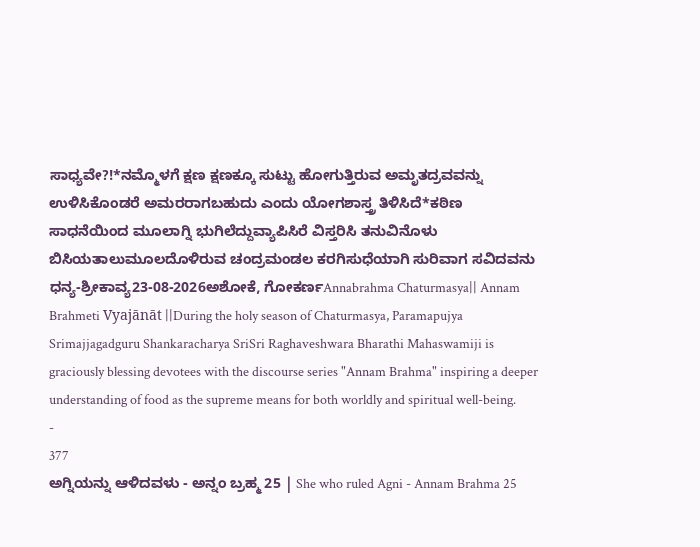ಸಾಧ್ಯವೇ?!*ನಮ್ಮೊಳಗೆ ಕ್ಷಣ ಕ್ಷಣಕ್ಕೂ ಸುಟ್ಟು ಹೋಗುತ್ತಿರುವ ಅಮೃತದ್ರವವನ್ನು ಉಳಿಸಿಕೊಂಡರೆ ಅಮರರಾಗಬಹುದು ಎಂದು ಯೋಗಶಾಸ್ತ್ರ ತಿಳಿಸಿದೆ*ಕಠಿಣ ಸಾಧನೆಯಿಂದ ಮೂಲಾಗ್ನಿ ಭುಗಿಲೆದ್ದುವ್ಯಾಪಿಸಿರೆ ವಿಸ್ತರಿಸಿ ತನುವಿನೊಳು ಬಿಸಿಯತಾಲುಮೂಲದೊಳಿರುವ ಚಂದ್ರಮಂಡಲ ಕರಗಿಸುಧೆಯಾಗಿ ಸುರಿವಾಗ ಸವಿದವನು ಧನ್ಯ-ಶ್ರೀಕಾವ್ಯ23-08-2026ಅಶೋಕೆ, ಗೋಕರ್ಣAnnabrahma Chaturmasya|| Annam Brahmeti Vyajānāt ||During the holy season of Chaturmasya, Paramapujya Srimajjagadguru Shankaracharya SriSri Raghaveshwara Bharathi Mahaswamiji is graciously blessing devotees with the discourse series "Annam Brahma" inspiring a deeper understanding of food as the supreme means for both worldly and spiritual well-being.
-
377
ಅಗ್ನಿಯನ್ನು ಆಳಿದವಳು - ಅನ್ನಂ ಬ್ರಹ್ಮ 25 | She who ruled Agni - Annam Brahma 25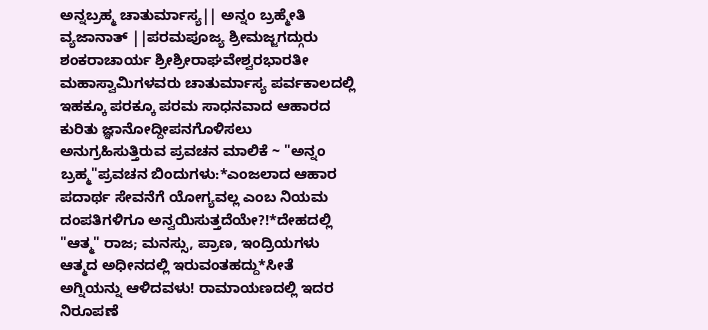ಅನ್ನಬ್ರಹ್ಮ ಚಾತುರ್ಮಾಸ್ಯ|| ಅನ್ನಂ ಬ್ರಹ್ಮೇತಿ ವ್ಯಜಾನಾತ್ ||ಪರಮಪೂಜ್ಯ ಶ್ರೀಮಜ್ಜಗದ್ಗುರು ಶಂಕರಾಚಾರ್ಯ ಶ್ರೀಶ್ರೀರಾಘವೇಶ್ವರಭಾರತೀ ಮಹಾಸ್ವಾಮಿಗಳವರು ಚಾತುರ್ಮಾಸ್ಯ ಪರ್ವಕಾಲದಲ್ಲಿ ಇಹಕ್ಕೂ ಪರಕ್ಕೂ ಪರಮ ಸಾಧನವಾದ ಆಹಾರದ ಕುರಿತು ಜ್ಞಾನೋದ್ದೀಪನಗೊಳಿಸಲು ಅನುಗ್ರಹಿಸುತ್ತಿರುವ ಪ್ರವಚನ ಮಾಲಿಕೆ ~ "ಅನ್ನಂ ಬ್ರಹ್ಮ"ಪ್ರವಚನ ಬಿಂದುಗಳು:*ಎಂಜಲಾದ ಆಹಾರ ಪದಾರ್ಥ ಸೇವನೆಗೆ ಯೋಗ್ಯವಲ್ಲ ಎಂಬ ನಿಯಮ ದಂಪತಿಗಳಿಗೂ ಅನ್ವಯಿಸುತ್ತದೆಯೇ?!*ದೇಹದಲ್ಲಿ "ಆತ್ಮ" ರಾಜ; ಮನಸ್ಸು, ಪ್ರಾಣ, ಇಂದ್ರಿಯಗಳು ಆತ್ಮದ ಅಧೀನದಲ್ಲಿ ಇರುವಂತಹದ್ದು*ಸೀತೆ ಅಗ್ನಿಯನ್ನು ಆಳಿದವಳು! ರಾಮಾಯಣದಲ್ಲಿ ಇದರ ನಿರೂಪಣೆ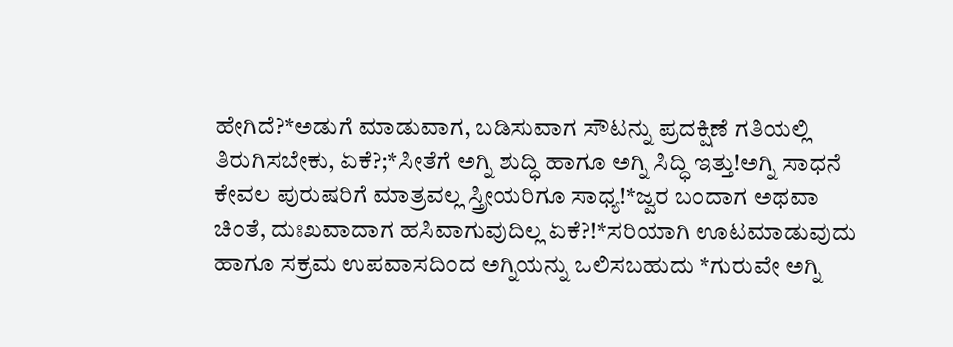ಹೇಗಿದೆ?*ಅಡುಗೆ ಮಾಡುವಾಗ, ಬಡಿಸುವಾಗ ಸೌಟನ್ನು ಪ್ರದಕ್ಷಿಣೆ ಗತಿಯಲ್ಲಿ ತಿರುಗಿಸಬೇಕು, ಏಕೆ?;*ಸೀತೆಗೆ ಅಗ್ನಿ ಶುದ್ಧಿ ಹಾಗೂ ಅಗ್ನಿ ಸಿದ್ಧಿ ಇತ್ತು!ಅಗ್ನಿ ಸಾಧನೆ ಕೇವಲ ಪುರುಷರಿಗೆ ಮಾತ್ರವಲ್ಲ ಸ್ತ್ರೀಯರಿಗೂ ಸಾಧ್ಯ!*ಜ್ವರ ಬಂದಾಗ ಅಥವಾ ಚಿಂತೆ, ದುಃಖವಾದಾಗ ಹಸಿವಾಗುವುದಿಲ್ಲ ಏಕೆ?!*ಸರಿಯಾಗಿ ಊಟಮಾಡುವುದು ಹಾಗೂ ಸಕ್ರಮ ಉಪವಾಸದಿಂದ ಅಗ್ನಿಯನ್ನು ಒಲಿಸಬಹುದು *ಗುರುವೇ ಅಗ್ನಿ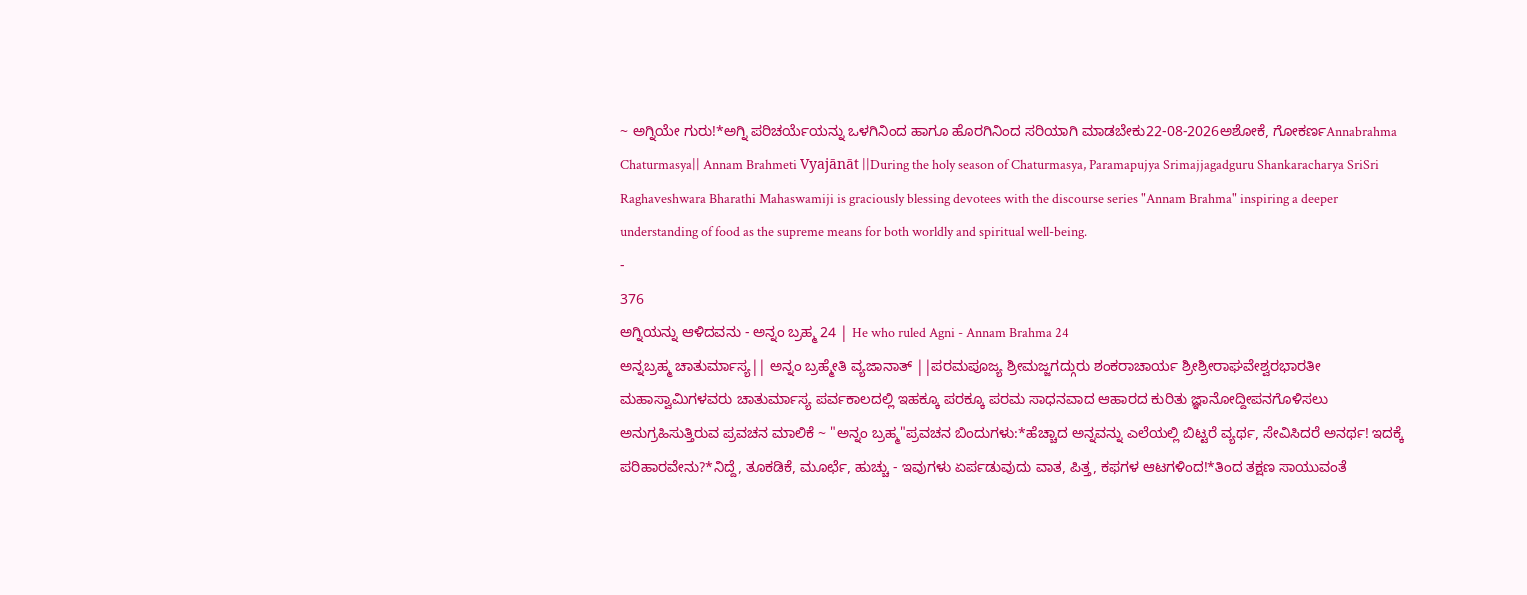~ ಅಗ್ನಿಯೇ ಗುರು!*ಅಗ್ನಿ ಪರಿಚರ್ಯೆಯನ್ನು ಒಳಗಿನಿಂದ ಹಾಗೂ ಹೊರಗಿನಿಂದ ಸರಿಯಾಗಿ ಮಾಡಬೇಕು22-08-2026ಅಶೋಕೆ, ಗೋಕರ್ಣAnnabrahma Chaturmasya|| Annam Brahmeti Vyajānāt ||During the holy season of Chaturmasya, Paramapujya Srimajjagadguru Shankaracharya SriSri Raghaveshwara Bharathi Mahaswamiji is graciously blessing devotees with the discourse series "Annam Brahma" inspiring a deeper understanding of food as the supreme means for both worldly and spiritual well-being.
-
376
ಅಗ್ನಿಯನ್ನು ಆಳಿದವನು - ಅನ್ನಂ ಬ್ರಹ್ಮ 24 | He who ruled Agni - Annam Brahma 24
ಅನ್ನಬ್ರಹ್ಮ ಚಾತುರ್ಮಾಸ್ಯ|| ಅನ್ನಂ ಬ್ರಹ್ಮೇತಿ ವ್ಯಜಾನಾತ್ ||ಪರಮಪೂಜ್ಯ ಶ್ರೀಮಜ್ಜಗದ್ಗುರು ಶಂಕರಾಚಾರ್ಯ ಶ್ರೀಶ್ರೀರಾಘವೇಶ್ವರಭಾರತೀ ಮಹಾಸ್ವಾಮಿಗಳವರು ಚಾತುರ್ಮಾಸ್ಯ ಪರ್ವಕಾಲದಲ್ಲಿ ಇಹಕ್ಕೂ ಪರಕ್ಕೂ ಪರಮ ಸಾಧನವಾದ ಆಹಾರದ ಕುರಿತು ಜ್ಞಾನೋದ್ದೀಪನಗೊಳಿಸಲು ಅನುಗ್ರಹಿಸುತ್ತಿರುವ ಪ್ರವಚನ ಮಾಲಿಕೆ ~ "ಅನ್ನಂ ಬ್ರಹ್ಮ"ಪ್ರವಚನ ಬಿಂದುಗಳು:*ಹೆಚ್ಚಾದ ಅನ್ನವನ್ನು ಎಲೆಯಲ್ಲಿ ಬಿಟ್ಟರೆ ವ್ಯರ್ಥ, ಸೇವಿಸಿದರೆ ಅನರ್ಥ! ಇದಕ್ಕೆ ಪರಿಹಾರವೇನು?*ನಿದ್ದೆ, ತೂಕಡಿಕೆ, ಮೂರ್ಛೆ, ಹುಚ್ಚು - ಇವುಗಳು ಏರ್ಪಡುವುದು ವಾತ, ಪಿತ್ತ, ಕಫಗಳ ಆಟಗಳಿಂದ!*ತಿಂದ ತಕ್ಷಣ ಸಾಯುವಂತೆ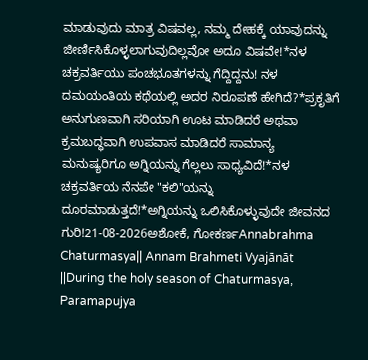ಮಾಡುವುದು ಮಾತ್ರ ವಿಷವಲ್ಲ, ನಮ್ಮ ದೇಹಕ್ಕೆ ಯಾವುದನ್ನು ಜೀರ್ಣಿಸಿಕೊಳ್ಳಲಾಗುವುದಿಲ್ಲವೋ ಅದೂ ವಿಷವೇ!*ನಳ ಚಕ್ರವರ್ತಿಯು ಪಂಚಭೂತಗಳನ್ನು ಗೆದ್ದಿದ್ದನು! ನಳ ದಮಯಂತಿಯ ಕಥೆಯಲ್ಲಿ ಅದರ ನಿರೂಪಣೆ ಹೇಗಿದೆ?*ಪ್ರಕೃತಿಗೆ ಅನುಗುಣವಾಗಿ ಸರಿಯಾಗಿ ಊಟ ಮಾಡಿದರೆ ಅಥವಾ ಕ್ರಮಬದ್ಧವಾಗಿ ಉಪವಾಸ ಮಾಡಿದರೆ ಸಾಮಾನ್ಯ ಮನುಷ್ಯರಿಗೂ ಅಗ್ನಿಯನ್ನು ಗೆಲ್ಲಲು ಸಾಧ್ಯವಿದೆ!*ನಳ ಚಕ್ರವರ್ತಿಯ ನೆನಪೇ "ಕಲಿ"ಯನ್ನು ದೂರಮಾಡುತ್ತದೆ!*ಅಗ್ನಿಯನ್ನು ಒಲಿಸಿಕೊಳ್ಳುವುದೇ ಜೀವನದ ಗುರಿ!21-08-2026ಅಶೋಕೆ, ಗೋಕರ್ಣAnnabrahma Chaturmasya|| Annam Brahmeti Vyajānāt ||During the holy season of Chaturmasya, Paramapujya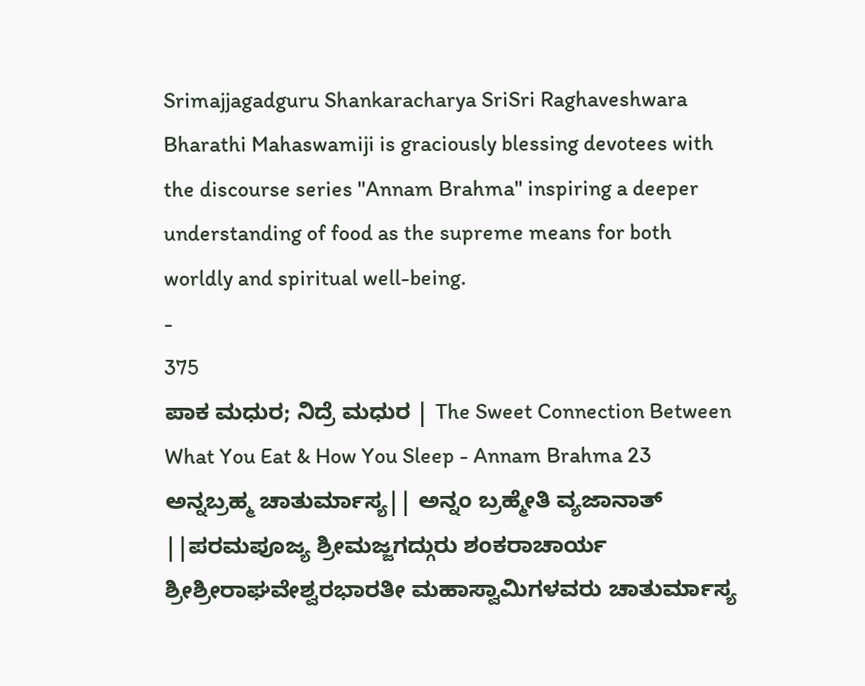Srimajjagadguru Shankaracharya SriSri Raghaveshwara Bharathi Mahaswamiji is graciously blessing devotees with the discourse series "Annam Brahma" inspiring a deeper understanding of food as the supreme means for both worldly and spiritual well-being.
-
375
ಪಾಕ ಮಧುರ; ನಿದ್ರೆ ಮಧುರ | The Sweet Connection Between What You Eat & How You Sleep - Annam Brahma 23
ಅನ್ನಬ್ರಹ್ಮ ಚಾತುರ್ಮಾಸ್ಯ|| ಅನ್ನಂ ಬ್ರಹ್ಮೇತಿ ವ್ಯಜಾನಾತ್ ||ಪರಮಪೂಜ್ಯ ಶ್ರೀಮಜ್ಜಗದ್ಗುರು ಶಂಕರಾಚಾರ್ಯ ಶ್ರೀಶ್ರೀರಾಘವೇಶ್ವರಭಾರತೀ ಮಹಾಸ್ವಾಮಿಗಳವರು ಚಾತುರ್ಮಾಸ್ಯ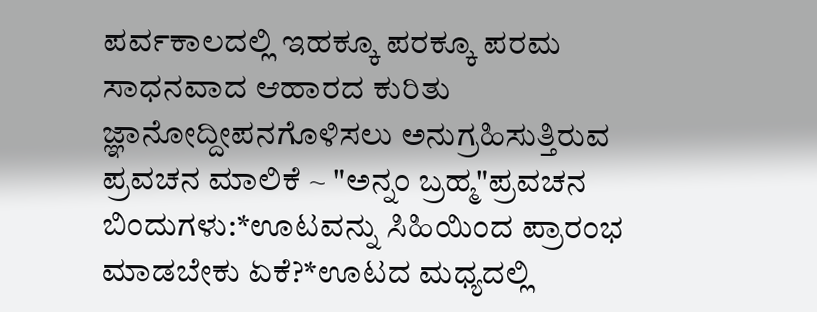ಪರ್ವಕಾಲದಲ್ಲಿ ಇಹಕ್ಕೂ ಪರಕ್ಕೂ ಪರಮ ಸಾಧನವಾದ ಆಹಾರದ ಕುರಿತು ಜ್ಞಾನೋದ್ದೀಪನಗೊಳಿಸಲು ಅನುಗ್ರಹಿಸುತ್ತಿರುವ ಪ್ರವಚನ ಮಾಲಿಕೆ ~ "ಅನ್ನಂ ಬ್ರಹ್ಮ"ಪ್ರವಚನ ಬಿಂದುಗಳು:*ಊಟವನ್ನು ಸಿಹಿಯಿಂದ ಪ್ರಾರಂಭ ಮಾಡಬೇಕು ಏಕೆ?*ಊಟದ ಮಧ್ಯದಲ್ಲಿ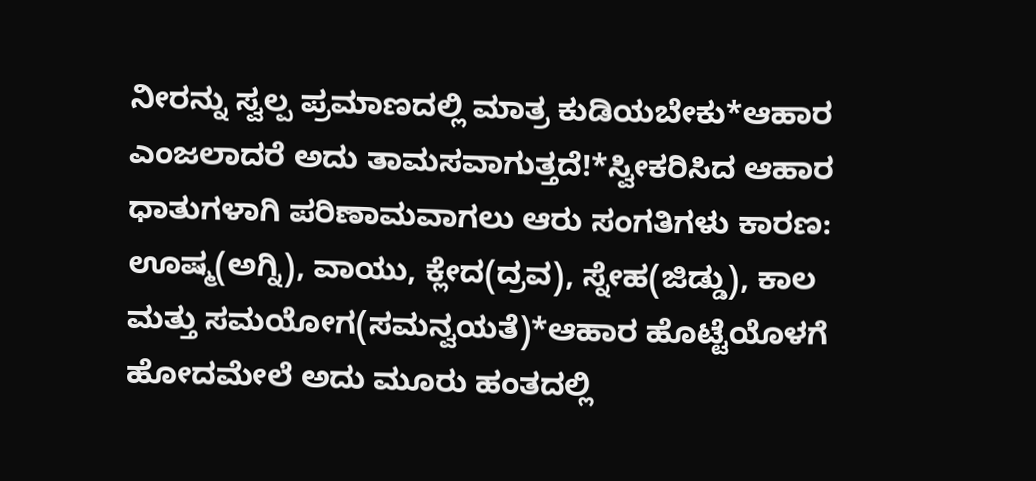ನೀರನ್ನು ಸ್ವಲ್ಪ ಪ್ರಮಾಣದಲ್ಲಿ ಮಾತ್ರ ಕುಡಿಯಬೇಕು*ಆಹಾರ ಎಂಜಲಾದರೆ ಅದು ತಾಮಸವಾಗುತ್ತದೆ!*ಸ್ವೀಕರಿಸಿದ ಆಹಾರ ಧಾತುಗಳಾಗಿ ಪರಿಣಾಮವಾಗಲು ಆರು ಸಂಗತಿಗಳು ಕಾರಣ: ಊಷ್ಮ(ಅಗ್ನಿ), ವಾಯು, ಕ್ಲೇದ(ದ್ರವ), ಸ್ನೇಹ(ಜಿಡ್ಡು), ಕಾಲ ಮತ್ತು ಸಮಯೋಗ(ಸಮನ್ವಯತೆ)*ಆಹಾರ ಹೊಟ್ಟೆಯೊಳಗೆ ಹೋದಮೇಲೆ ಅದು ಮೂರು ಹಂತದಲ್ಲಿ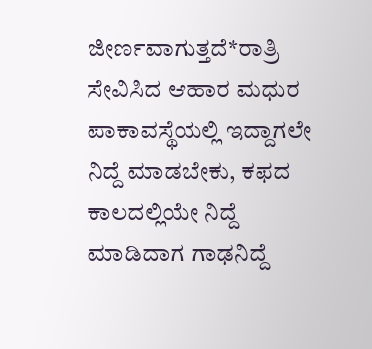ಜೀರ್ಣವಾಗುತ್ತದೆ*ರಾತ್ರಿ ಸೇವಿಸಿದ ಆಹಾರ ಮಧುರ ಪಾಕಾವಸ್ಥೆಯಲ್ಲಿ ಇದ್ದಾಗಲೇ ನಿದ್ದೆ ಮಾಡಬೇಕು, ಕಫದ ಕಾಲದಲ್ಲಿಯೇ ನಿದ್ದೆ ಮಾಡಿದಾಗ ಗಾಢನಿದ್ದೆ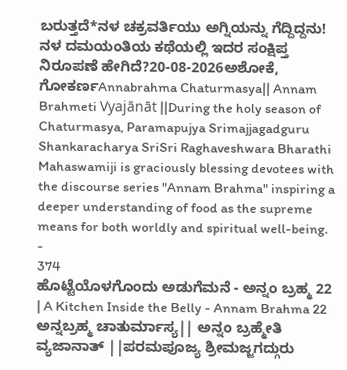ಬರುತ್ತದೆ*ನಳ ಚಕ್ರವರ್ತಿಯು ಅಗ್ನಿಯನ್ನು ಗೆದ್ದಿದ್ದನು! ನಳ ದಮಯಂತಿಯ ಕಥೆಯಲ್ಲಿ ಇದರ ಸಂಕ್ಷಿಪ್ತ ನಿರೂಪಣೆ ಹೇಗಿದೆ?20-08-2026ಅಶೋಕೆ, ಗೋಕರ್ಣAnnabrahma Chaturmasya|| Annam Brahmeti Vyajānāt ||During the holy season of Chaturmasya, Paramapujya Srimajjagadguru Shankaracharya SriSri Raghaveshwara Bharathi Mahaswamiji is graciously blessing devotees with the discourse series "Annam Brahma" inspiring a deeper understanding of food as the supreme means for both worldly and spiritual well-being.
-
374
ಹೊಟ್ಟೆಯೊಳಗೊಂದು ಅಡುಗೆಮನೆ - ಅನ್ನಂ ಬ್ರಹ್ಮ 22 | A Kitchen Inside the Belly - Annam Brahma 22
ಅನ್ನಬ್ರಹ್ಮ ಚಾತುರ್ಮಾಸ್ಯ|| ಅನ್ನಂ ಬ್ರಹ್ಮೇತಿ ವ್ಯಜಾನಾತ್ ||ಪರಮಪೂಜ್ಯ ಶ್ರೀಮಜ್ಜಗದ್ಗುರು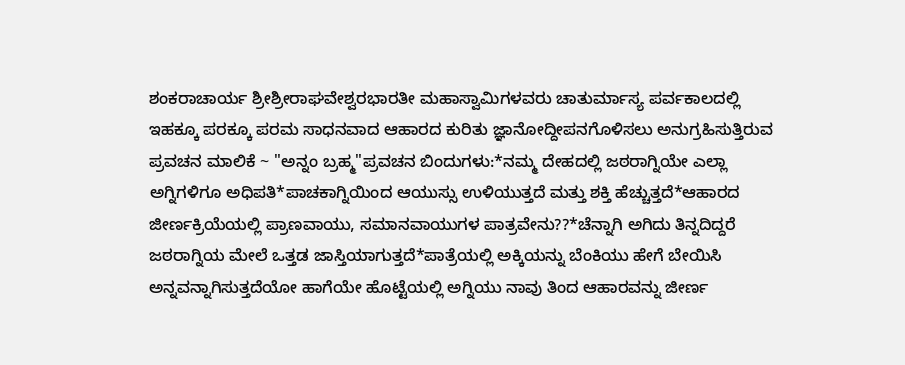ಶಂಕರಾಚಾರ್ಯ ಶ್ರೀಶ್ರೀರಾಘವೇಶ್ವರಭಾರತೀ ಮಹಾಸ್ವಾಮಿಗಳವರು ಚಾತುರ್ಮಾಸ್ಯ ಪರ್ವಕಾಲದಲ್ಲಿ ಇಹಕ್ಕೂ ಪರಕ್ಕೂ ಪರಮ ಸಾಧನವಾದ ಆಹಾರದ ಕುರಿತು ಜ್ಞಾನೋದ್ದೀಪನಗೊಳಿಸಲು ಅನುಗ್ರಹಿಸುತ್ತಿರುವ ಪ್ರವಚನ ಮಾಲಿಕೆ ~ "ಅನ್ನಂ ಬ್ರಹ್ಮ"ಪ್ರವಚನ ಬಿಂದುಗಳು:*ನಮ್ಮ ದೇಹದಲ್ಲಿ ಜಠರಾಗ್ನಿಯೇ ಎಲ್ಲಾ ಅಗ್ನಿಗಳಿಗೂ ಅಧಿಪತಿ*ಪಾಚಕಾಗ್ನಿಯಿಂದ ಆಯುಸ್ಸು ಉಳಿಯುತ್ತದೆ ಮತ್ತು ಶಕ್ತಿ ಹೆಚ್ಚುತ್ತದೆ*ಆಹಾರದ ಜೀರ್ಣಕ್ರಿಯೆಯಲ್ಲಿ ಪ್ರಾಣವಾಯು, ಸಮಾನವಾಯುಗಳ ಪಾತ್ರವೇನು??*ಚೆನ್ನಾಗಿ ಅಗಿದು ತಿನ್ನದಿದ್ದರೆ ಜಠರಾಗ್ನಿಯ ಮೇಲೆ ಒತ್ತಡ ಜಾಸ್ತಿಯಾಗುತ್ತದೆ*ಪಾತ್ರೆಯಲ್ಲಿ ಅಕ್ಕಿಯನ್ನು ಬೆಂಕಿಯು ಹೇಗೆ ಬೇಯಿಸಿ ಅನ್ನವನ್ನಾಗಿಸುತ್ತದೆಯೋ ಹಾಗೆಯೇ ಹೊಟ್ಟೆಯಲ್ಲಿ ಅಗ್ನಿಯು ನಾವು ತಿಂದ ಆಹಾರವನ್ನು ಜೀರ್ಣ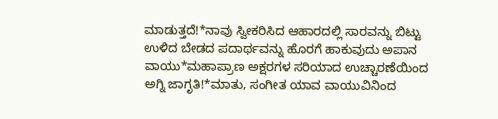ಮಾಡುತ್ತದೆ!*ನಾವು ಸ್ವೀಕರಿಸಿದ ಆಹಾರದಲ್ಲಿ ಸಾರವನ್ನು ಬಿಟ್ಟು ಉಳಿದ ಬೇಡದ ಪದಾರ್ಥವನ್ನು ಹೊರಗೆ ಹಾಕುವುದು ಅಪಾನ ವಾಯು*ಮಹಾಪ್ರಾಣ ಅಕ್ಷರಗಳ ಸರಿಯಾದ ಉಚ್ಚಾರಣೆಯಿಂದ ಅಗ್ನಿ ಜಾಗೃತಿ!*ಮಾತು, ಸಂಗೀತ ಯಾವ ವಾಯುವಿನಿಂದ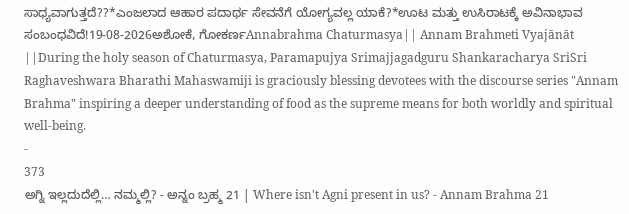ಸಾಧ್ಯವಾಗುತ್ತದೆ??*ಎಂಜಲಾದ ಆಹಾರ ಪದಾರ್ಥ ಸೇವನೆಗೆ ಯೋಗ್ಯವಲ್ಲ ಯಾಕೆ?*ಊಟ ಮತ್ತು ಉಸಿರಾಟಕ್ಕೆ ಅವಿನಾಭಾವ ಸಂಬಂಧವಿದೆ!19-08-2026ಅಶೋಕೆ, ಗೋಕರ್ಣAnnabrahma Chaturmasya|| Annam Brahmeti Vyajānāt ||During the holy season of Chaturmasya, Paramapujya Srimajjagadguru Shankaracharya SriSri Raghaveshwara Bharathi Mahaswamiji is graciously blessing devotees with the discourse series "Annam Brahma" inspiring a deeper understanding of food as the supreme means for both worldly and spiritual well-being.
-
373
ಅಗ್ನಿ ಇಲ್ಲದುದೆಲ್ಲಿ… ನಮ್ಮಲ್ಲಿ? - ಅನ್ನಂ ಬ್ರಹ್ಮ 21 | Where isn't Agni present in us? - Annam Brahma 21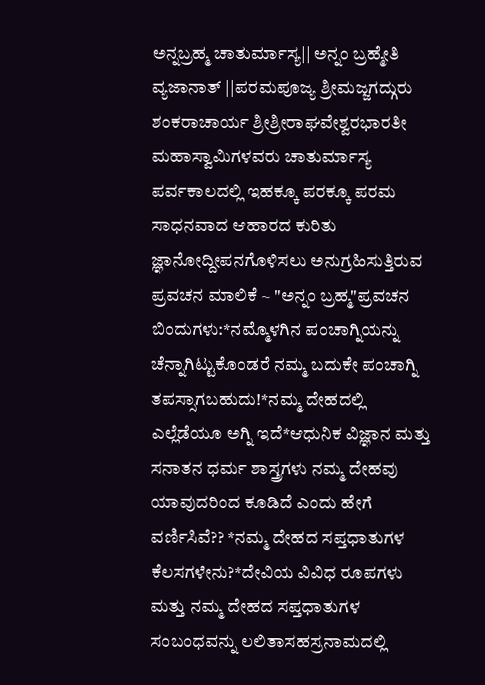ಅನ್ನಬ್ರಹ್ಮ ಚಾತುರ್ಮಾಸ್ಯ|| ಅನ್ನಂ ಬ್ರಹ್ಮೇತಿ ವ್ಯಜಾನಾತ್ ||ಪರಮಪೂಜ್ಯ ಶ್ರೀಮಜ್ಜಗದ್ಗುರು ಶಂಕರಾಚಾರ್ಯ ಶ್ರೀಶ್ರೀರಾಘವೇಶ್ವರಭಾರತೀ ಮಹಾಸ್ವಾಮಿಗಳವರು ಚಾತುರ್ಮಾಸ್ಯ ಪರ್ವಕಾಲದಲ್ಲಿ ಇಹಕ್ಕೂ ಪರಕ್ಕೂ ಪರಮ ಸಾಧನವಾದ ಆಹಾರದ ಕುರಿತು ಜ್ಞಾನೋದ್ದೀಪನಗೊಳಿಸಲು ಅನುಗ್ರಹಿಸುತ್ತಿರುವ ಪ್ರವಚನ ಮಾಲಿಕೆ ~ "ಅನ್ನಂ ಬ್ರಹ್ಮ"ಪ್ರವಚನ ಬಿಂದುಗಳು:*ನಮ್ಮೊಳಗಿನ ಪಂಚಾಗ್ನಿಯನ್ನು ಚೆನ್ನಾಗಿಟ್ಟುಕೊಂಡರೆ ನಮ್ಮ ಬದುಕೇ ಪಂಚಾಗ್ನಿ ತಪಸ್ಸಾಗಬಹುದು!*ನಮ್ಮ ದೇಹದಲ್ಲಿ ಎಲ್ಲೆಡೆಯೂ ಅಗ್ನಿ ಇದೆ*ಆಧುನಿಕ ವಿಜ್ಞಾನ ಮತ್ತು ಸನಾತನ ಧರ್ಮ ಶಾಸ್ತ್ರಗಳು ನಮ್ಮ ದೇಹವು ಯಾವುದರಿಂದ ಕೂಡಿದೆ ಎಂದು ಹೇಗೆ ವರ್ಣಿಸಿವೆ?? *ನಮ್ಮ ದೇಹದ ಸಪ್ತಧಾತುಗಳ ಕೆಲಸಗಳೇನು?*ದೇವಿಯ ವಿವಿಧ ರೂಪಗಳು ಮತ್ತು ನಮ್ಮ ದೇಹದ ಸಪ್ತಧಾತುಗಳ ಸಂಬಂಧವನ್ನು ಲಲಿತಾಸಹಸ್ರನಾಮದಲ್ಲಿ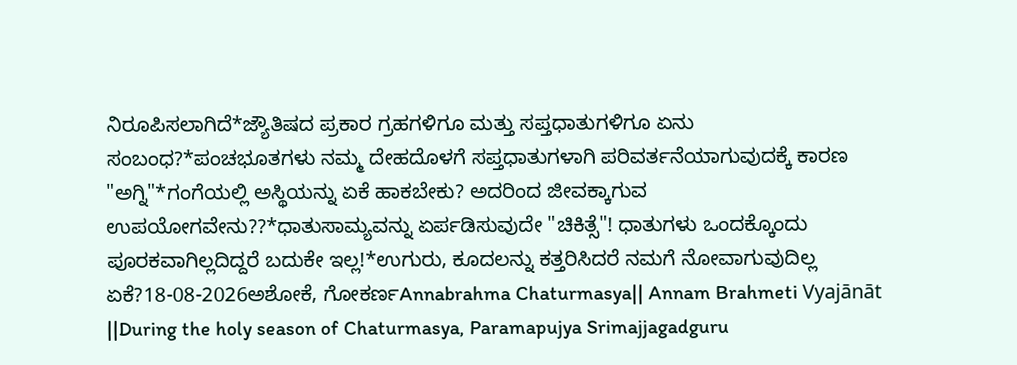ನಿರೂಪಿಸಲಾಗಿದೆ*ಜ್ಯೌತಿಷದ ಪ್ರಕಾರ ಗ್ರಹಗಳಿಗೂ ಮತ್ತು ಸಪ್ತಧಾತುಗಳಿಗೂ ಏನು ಸಂಬಂಧ?*ಪಂಚಭೂತಗಳು ನಮ್ಮ ದೇಹದೊಳಗೆ ಸಪ್ತಧಾತುಗಳಾಗಿ ಪರಿವರ್ತನೆಯಾಗುವುದಕ್ಕೆ ಕಾರಣ "ಅಗ್ನಿ"*ಗಂಗೆಯಲ್ಲಿ ಅಸ್ಥಿಯನ್ನು ಏಕೆ ಹಾಕಬೇಕು? ಅದರಿಂದ ಜೀವಕ್ಕಾಗುವ ಉಪಯೋಗವೇನು??*ಧಾತುಸಾಮ್ಯವನ್ನು ಏರ್ಪಡಿಸುವುದೇ "ಚಿಕಿತ್ಸೆ"! ಧಾತುಗಳು ಒಂದಕ್ಕೊಂದು ಪೂರಕವಾಗಿಲ್ಲದಿದ್ದರೆ ಬದುಕೇ ಇಲ್ಲ!*ಉಗುರು, ಕೂದಲನ್ನು ಕತ್ತರಿಸಿದರೆ ನಮಗೆ ನೋವಾಗುವುದಿಲ್ಲ ಏಕೆ?18-08-2026ಅಶೋಕೆ, ಗೋಕರ್ಣAnnabrahma Chaturmasya|| Annam Brahmeti Vyajānāt ||During the holy season of Chaturmasya, Paramapujya Srimajjagadguru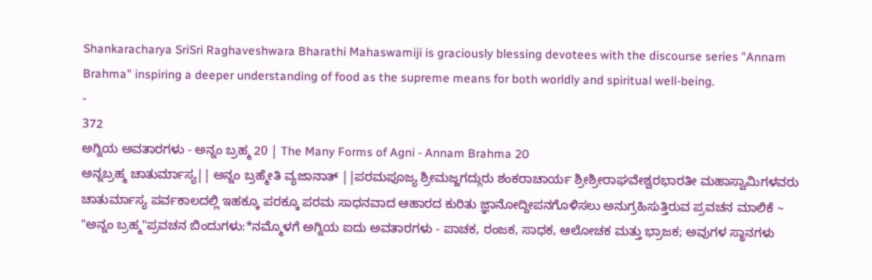Shankaracharya SriSri Raghaveshwara Bharathi Mahaswamiji is graciously blessing devotees with the discourse series "Annam Brahma" inspiring a deeper understanding of food as the supreme means for both worldly and spiritual well-being.
-
372
ಅಗ್ನಿಯ ಅವತಾರಗಳು - ಅನ್ನಂ ಬ್ರಹ್ಮ 20 | The Many Forms of Agni - Annam Brahma 20
ಅನ್ನಬ್ರಹ್ಮ ಚಾತುರ್ಮಾಸ್ಯ|| ಅನ್ನಂ ಬ್ರಹ್ಮೇತಿ ವ್ಯಜಾನಾತ್ ||ಪರಮಪೂಜ್ಯ ಶ್ರೀಮಜ್ಜಗದ್ಗುರು ಶಂಕರಾಚಾರ್ಯ ಶ್ರೀಶ್ರೀರಾಘವೇಶ್ವರಭಾರತೀ ಮಹಾಸ್ವಾಮಿಗಳವರು ಚಾತುರ್ಮಾಸ್ಯ ಪರ್ವಕಾಲದಲ್ಲಿ ಇಹಕ್ಕೂ ಪರಕ್ಕೂ ಪರಮ ಸಾಧನವಾದ ಆಹಾರದ ಕುರಿತು ಜ್ಞಾನೋದ್ದೀಪನಗೊಳಿಸಲು ಅನುಗ್ರಹಿಸುತ್ತಿರುವ ಪ್ರವಚನ ಮಾಲಿಕೆ ~ "ಅನ್ನಂ ಬ್ರಹ್ಮ"ಪ್ರವಚನ ಬಿಂದುಗಳು:*ನಮ್ಮೊಳಗೆ ಅಗ್ನಿಯ ಐದು ಅವತಾರಗಳು - ಪಾಚಕ, ರಂಜಕ, ಸಾಧಕ, ಆಲೋಚಕ ಮತ್ತು ಭ್ರಾಜಕ; ಅವುಗಳ ಸ್ಥಾನಗಳು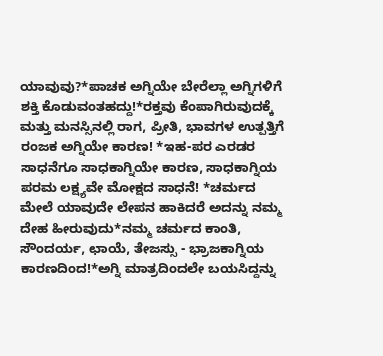ಯಾವುವು?*ಪಾಚಕ ಅಗ್ನಿಯೇ ಬೇರೆಲ್ಲಾ ಅಗ್ನಿಗಳಿಗೆ ಶಕ್ತಿ ಕೊಡುವಂತಹದ್ದು!*ರಕ್ತವು ಕೆಂಪಾಗಿರುವುದಕ್ಕೆ ಮತ್ತು ಮನಸ್ಸಿನಲ್ಲಿ ರಾಗ, ಪ್ರೀತಿ, ಭಾವಗಳ ಉತ್ಪತ್ತಿಗೆ ರಂಜಕ ಅಗ್ನಿಯೇ ಕಾರಣ! *ಇಹ-ಪರ ಎರಡರ ಸಾಧನೆಗೂ ಸಾಧಕಾಗ್ನಿಯೇ ಕಾರಣ, ಸಾಧಕಾಗ್ನಿಯ ಪರಮ ಲಕ್ಷ್ಯವೇ ಮೋಕ್ಷದ ಸಾಧನೆ! *ಚರ್ಮದ ಮೇಲೆ ಯಾವುದೇ ಲೇಪನ ಹಾಕಿದರೆ ಅದನ್ನು ನಮ್ಮ ದೇಹ ಹೀರುವುದು*ನಮ್ಮ ಚರ್ಮದ ಕಾಂತಿ, ಸೌಂದರ್ಯ, ಛಾಯೆ, ತೇಜಸ್ಸು - ಭ್ರಾಜಕಾಗ್ನಿಯ ಕಾರಣದಿಂದ!*ಅಗ್ನಿ ಮಾತ್ರದಿಂದಲೇ ಬಯಸಿದ್ದನ್ನು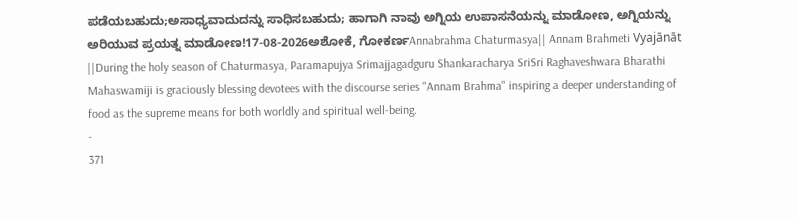ಪಡೆಯಬಹುದು;ಅಸಾಧ್ಯವಾದುದನ್ನು ಸಾಧಿಸಬಹುದು; ಹಾಗಾಗಿ ನಾವು ಅಗ್ನಿಯ ಉಪಾಸನೆಯನ್ನು ಮಾಡೋಣ, ಅಗ್ನಿಯನ್ನು ಅರಿಯುವ ಪ್ರಯತ್ನ ಮಾಡೋಣ!17-08-2026ಅಶೋಕೆ, ಗೋಕರ್ಣAnnabrahma Chaturmasya|| Annam Brahmeti Vyajānāt ||During the holy season of Chaturmasya, Paramapujya Srimajjagadguru Shankaracharya SriSri Raghaveshwara Bharathi Mahaswamiji is graciously blessing devotees with the discourse series "Annam Brahma" inspiring a deeper understanding of food as the supreme means for both worldly and spiritual well-being.
-
371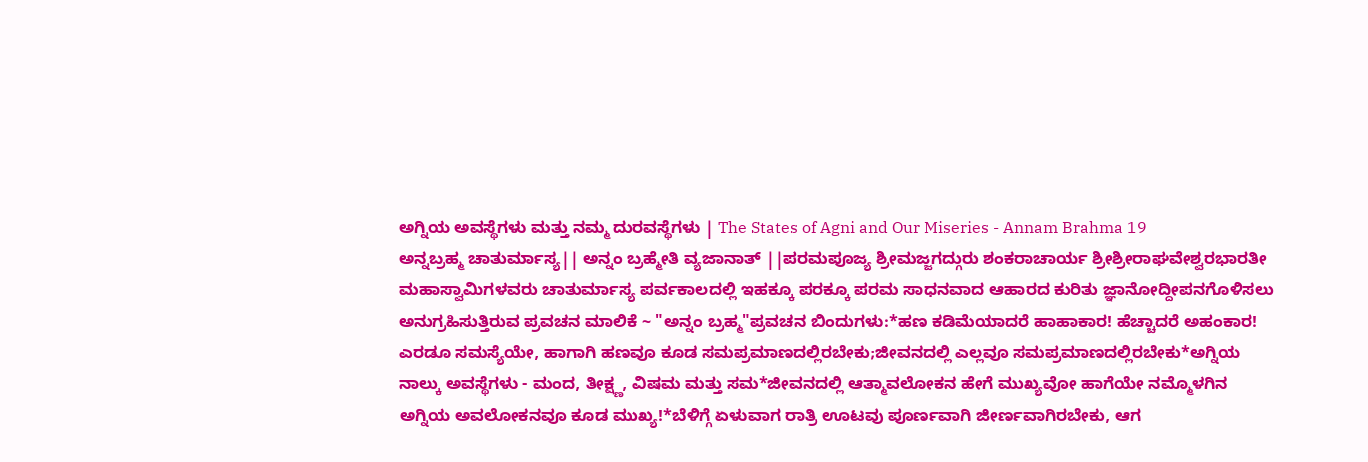ಅಗ್ನಿಯ ಅವಸ್ಥೆಗಳು ಮತ್ತು ನಮ್ಮ ದುರವಸ್ಥೆಗಳು | The States of Agni and Our Miseries - Annam Brahma 19
ಅನ್ನಬ್ರಹ್ಮ ಚಾತುರ್ಮಾಸ್ಯ|| ಅನ್ನಂ ಬ್ರಹ್ಮೇತಿ ವ್ಯಜಾನಾತ್ ||ಪರಮಪೂಜ್ಯ ಶ್ರೀಮಜ್ಜಗದ್ಗುರು ಶಂಕರಾಚಾರ್ಯ ಶ್ರೀಶ್ರೀರಾಘವೇಶ್ವರಭಾರತೀ ಮಹಾಸ್ವಾಮಿಗಳವರು ಚಾತುರ್ಮಾಸ್ಯ ಪರ್ವಕಾಲದಲ್ಲಿ ಇಹಕ್ಕೂ ಪರಕ್ಕೂ ಪರಮ ಸಾಧನವಾದ ಆಹಾರದ ಕುರಿತು ಜ್ಞಾನೋದ್ದೀಪನಗೊಳಿಸಲು ಅನುಗ್ರಹಿಸುತ್ತಿರುವ ಪ್ರವಚನ ಮಾಲಿಕೆ ~ "ಅನ್ನಂ ಬ್ರಹ್ಮ"ಪ್ರವಚನ ಬಿಂದುಗಳು:*ಹಣ ಕಡಿಮೆಯಾದರೆ ಹಾಹಾಕಾರ! ಹೆಚ್ಚಾದರೆ ಅಹಂಕಾರ! ಎರಡೂ ಸಮಸ್ಯೆಯೇ, ಹಾಗಾಗಿ ಹಣವೂ ಕೂಡ ಸಮಪ್ರಮಾಣದಲ್ಲಿರಬೇಕು;ಜೀವನದಲ್ಲಿ ಎಲ್ಲವೂ ಸಮಪ್ರಮಾಣದಲ್ಲಿರಬೇಕು*ಅಗ್ನಿಯ ನಾಲ್ಕು ಅವಸ್ಥೆಗಳು - ಮಂದ, ತೀಕ್ಷ್ಣ, ವಿಷಮ ಮತ್ತು ಸಮ*ಜೀವನದಲ್ಲಿ ಆತ್ಮಾವಲೋಕನ ಹೇಗೆ ಮುಖ್ಯವೋ ಹಾಗೆಯೇ ನಮ್ಮೊಳಗಿನ ಅಗ್ನಿಯ ಅವಲೋಕನವೂ ಕೂಡ ಮುಖ್ಯ!*ಬೆಳಿಗ್ಗೆ ಏಳುವಾಗ ರಾತ್ರಿ ಊಟವು ಪೂರ್ಣವಾಗಿ ಜೀರ್ಣವಾಗಿರಬೇಕು, ಆಗ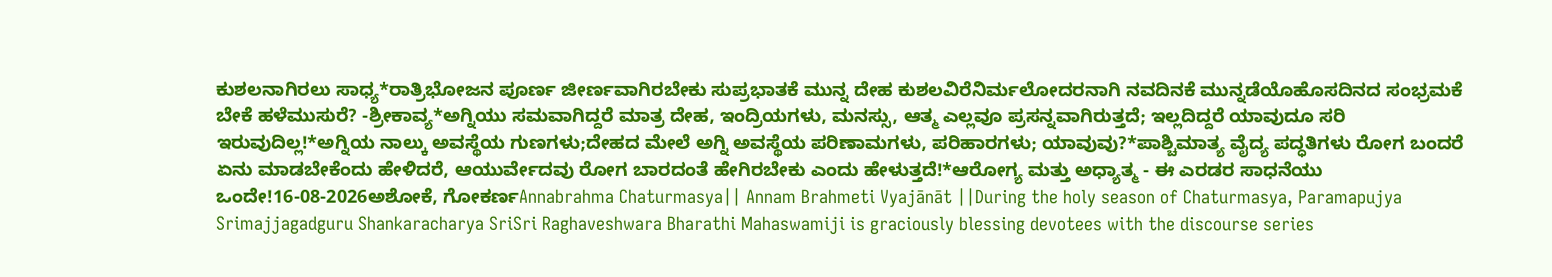ಕುಶಲನಾಗಿರಲು ಸಾಧ್ಯ*ರಾತ್ರಿಭೋಜನ ಪೂರ್ಣ ಜೀರ್ಣವಾಗಿರಬೇಕು ಸುಪ್ರಭಾತಕೆ ಮುನ್ನ ದೇಹ ಕುಶಲವಿರೆನಿರ್ಮಲೋದರನಾಗಿ ನವದಿನಕೆ ಮುನ್ನಡೆಯೊಹೊಸದಿನದ ಸಂಭ್ರಮಕೆ ಬೇಕೆ ಹಳೆಮುಸುರೆ? -ಶ್ರೀಕಾವ್ಯ*ಅಗ್ನಿಯು ಸಮವಾಗಿದ್ದರೆ ಮಾತ್ರ ದೇಹ, ಇಂದ್ರಿಯಗಳು, ಮನಸ್ಸು, ಆತ್ಮ ಎಲ್ಲವೂ ಪ್ರಸನ್ನವಾಗಿರುತ್ತದೆ; ಇಲ್ಲದಿದ್ದರೆ ಯಾವುದೂ ಸರಿ ಇರುವುದಿಲ್ಲ!*ಅಗ್ನಿಯ ನಾಲ್ಕು ಅವಸ್ಥೆಯ ಗುಣಗಳು;ದೇಹದ ಮೇಲೆ ಅಗ್ನಿ ಅವಸ್ಥೆಯ ಪರಿಣಾಮಗಳು, ಪರಿಹಾರಗಳು; ಯಾವುವು?*ಪಾಶ್ಚಿಮಾತ್ಯ ವೈದ್ಯ ಪದ್ಧತಿಗಳು ರೋಗ ಬಂದರೆ ಏನು ಮಾಡಬೇಕೆಂದು ಹೇಳಿದರೆ, ಆಯುರ್ವೇದವು ರೋಗ ಬಾರದಂತೆ ಹೇಗಿರಬೇಕು ಎಂದು ಹೇಳುತ್ತದೆ!*ಆರೋಗ್ಯ ಮತ್ತು ಅಧ್ಯಾತ್ಮ - ಈ ಎರಡರ ಸಾಧನೆಯು ಒಂದೇ!16-08-2026ಅಶೋಕೆ, ಗೋಕರ್ಣAnnabrahma Chaturmasya|| Annam Brahmeti Vyajānāt ||During the holy season of Chaturmasya, Paramapujya Srimajjagadguru Shankaracharya SriSri Raghaveshwara Bharathi Mahaswamiji is graciously blessing devotees with the discourse series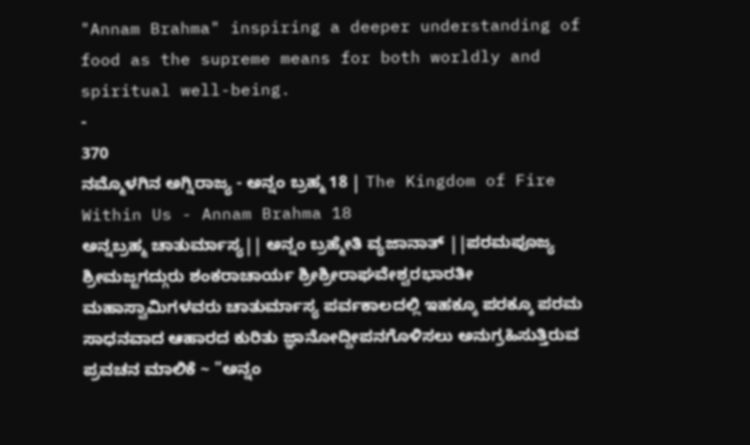"Annam Brahma" inspiring a deeper understanding of food as the supreme means for both worldly and spiritual well-being.
-
370
ನಮ್ಮೊಳಗಿನ ಅಗ್ನಿರಾಜ್ಯ - ಅನ್ನಂ ಬ್ರಹ್ಮ 18 | The Kingdom of Fire Within Us - Annam Brahma 18
ಅನ್ನಬ್ರಹ್ಮ ಚಾತುರ್ಮಾಸ್ಯ|| ಅನ್ನಂ ಬ್ರಹ್ಮೇತಿ ವ್ಯಜಾನಾತ್ ||ಪರಮಪೂಜ್ಯ ಶ್ರೀಮಜ್ಜಗದ್ಗುರು ಶಂಕರಾಚಾರ್ಯ ಶ್ರೀಶ್ರೀರಾಘವೇಶ್ವರಭಾರತೀ ಮಹಾಸ್ವಾಮಿಗಳವರು ಚಾತುರ್ಮಾಸ್ಯ ಪರ್ವಕಾಲದಲ್ಲಿ ಇಹಕ್ಕೂ ಪರಕ್ಕೂ ಪರಮ ಸಾಧನವಾದ ಆಹಾರದ ಕುರಿತು ಜ್ಞಾನೋದ್ದೀಪನಗೊಳಿಸಲು ಅನುಗ್ರಹಿಸುತ್ತಿರುವ ಪ್ರವಚನ ಮಾಲಿಕೆ ~ "ಅನ್ನಂ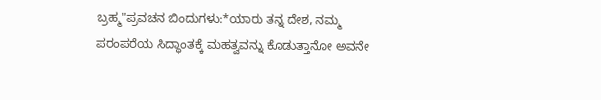ಬ್ರಹ್ಮ"ಪ್ರವಚನ ಬಿಂದುಗಳು:*ಯಾರು ತನ್ನ ದೇಶ, ನಮ್ಮ ಪರಂಪರೆಯ ಸಿದ್ಧಾಂತಕ್ಕೆ ಮಹತ್ವವನ್ನು ಕೊಡುತ್ತಾನೋ ಅವನೇ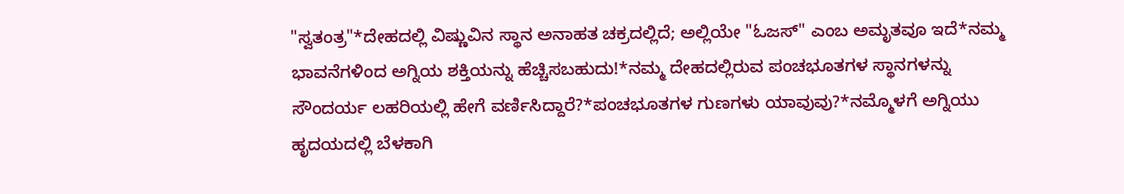"ಸ್ವತಂತ್ರ"*ದೇಹದಲ್ಲಿ ವಿಷ್ಣುವಿನ ಸ್ಥಾನ ಅನಾಹತ ಚಕ್ರದಲ್ಲಿದೆ; ಅಲ್ಲಿಯೇ "ಓಜಸ್" ಎಂಬ ಅಮೃತವೂ ಇದೆ*ನಮ್ಮ ಭಾವನೆಗಳಿಂದ ಅಗ್ನಿಯ ಶಕ್ತಿಯನ್ನು ಹೆಚ್ಚಿಸಬಹುದು!*ನಮ್ಮ ದೇಹದಲ್ಲಿರುವ ಪಂಚಭೂತಗಳ ಸ್ಥಾನಗಳನ್ನು ಸೌಂದರ್ಯ ಲಹರಿಯಲ್ಲಿ ಹೇಗೆ ವರ್ಣಿಸಿದ್ದಾರೆ?*ಪಂಚಭೂತಗಳ ಗುಣಗಳು ಯಾವುವು?*ನಮ್ಮೊಳಗೆ ಅಗ್ನಿಯು ಹೃದಯದಲ್ಲಿ ಬೆಳಕಾಗಿ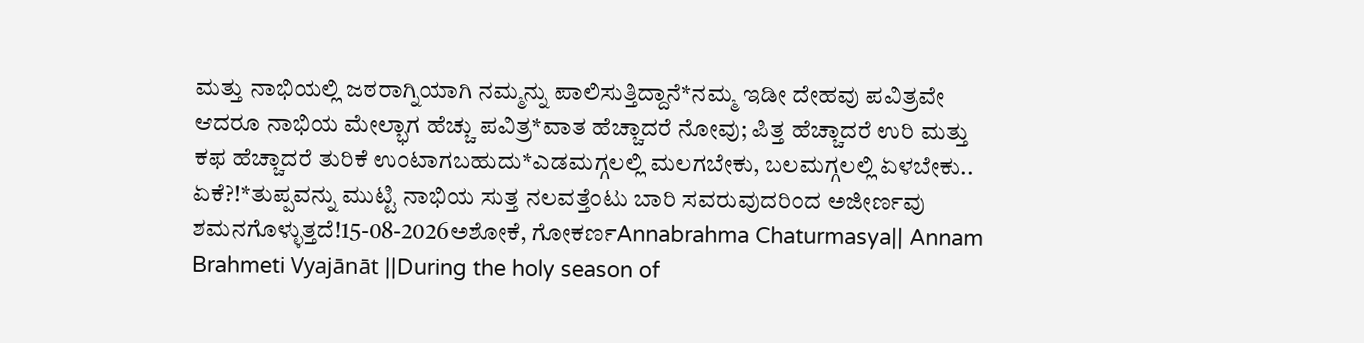ಮತ್ತು ನಾಭಿಯಲ್ಲಿ ಜಠರಾಗ್ನಿಯಾಗಿ ನಮ್ಮನ್ನು ಪಾಲಿಸುತ್ತಿದ್ದಾನೆ*ನಮ್ಮ ಇಡೀ ದೇಹವು ಪವಿತ್ರವೇ ಆದರೂ ನಾಭಿಯ ಮೇಲ್ಭಾಗ ಹೆಚ್ಚು ಪವಿತ್ರ*ವಾತ ಹೆಚ್ಚಾದರೆ ನೋವು; ಪಿತ್ತ ಹೆಚ್ಚಾದರೆ ಉರಿ ಮತ್ತು ಕಫ ಹೆಚ್ಚಾದರೆ ತುರಿಕೆ ಉಂಟಾಗಬಹುದು*ಎಡಮಗ್ಗಲಲ್ಲಿ ಮಲಗಬೇಕು, ಬಲಮಗ್ಗಲಲ್ಲಿ ಏಳಬೇಕು.. ಏಕೆ?!*ತುಪ್ಪವನ್ನು ಮುಟ್ಟಿ ನಾಭಿಯ ಸುತ್ತ ನಲವತ್ತೆಂಟು ಬಾರಿ ಸವರುವುದರಿಂದ ಅಜೀರ್ಣವು ಶಮನಗೊಳ್ಳುತ್ತದೆ!15-08-2026ಅಶೋಕೆ, ಗೋಕರ್ಣAnnabrahma Chaturmasya|| Annam Brahmeti Vyajānāt ||During the holy season of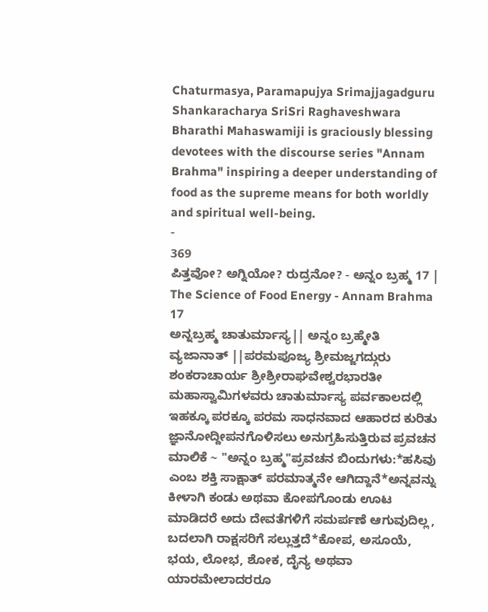Chaturmasya, Paramapujya Srimajjagadguru Shankaracharya SriSri Raghaveshwara Bharathi Mahaswamiji is graciously blessing devotees with the discourse series "Annam Brahma" inspiring a deeper understanding of food as the supreme means for both worldly and spiritual well-being.
-
369
ಪಿತ್ತವೋ? ಅಗ್ನಿಯೋ? ರುದ್ರನೋ? - ಅನ್ನಂ ಬ್ರಹ್ಮ 17 | The Science of Food Energy - Annam Brahma 17
ಅನ್ನಬ್ರಹ್ಮ ಚಾತುರ್ಮಾಸ್ಯ|| ಅನ್ನಂ ಬ್ರಹ್ಮೇತಿ ವ್ಯಜಾನಾತ್ ||ಪರಮಪೂಜ್ಯ ಶ್ರೀಮಜ್ಜಗದ್ಗುರು ಶಂಕರಾಚಾರ್ಯ ಶ್ರೀಶ್ರೀರಾಘವೇಶ್ವರಭಾರತೀ ಮಹಾಸ್ವಾಮಿಗಳವರು ಚಾತುರ್ಮಾಸ್ಯ ಪರ್ವಕಾಲದಲ್ಲಿ ಇಹಕ್ಕೂ ಪರಕ್ಕೂ ಪರಮ ಸಾಧನವಾದ ಆಹಾರದ ಕುರಿತು ಜ್ಞಾನೋದ್ದೀಪನಗೊಳಿಸಲು ಅನುಗ್ರಹಿಸುತ್ತಿರುವ ಪ್ರವಚನ ಮಾಲಿಕೆ ~ "ಅನ್ನಂ ಬ್ರಹ್ಮ"ಪ್ರವಚನ ಬಿಂದುಗಳು:*ಹಸಿವು ಎಂಬ ಶಕ್ತಿ ಸಾಕ್ಷಾತ್ ಪರಮಾತ್ಮನೇ ಆಗಿದ್ದಾನೆ*ಅನ್ನವನ್ನು ಕೀಳಾಗಿ ಕಂಡು ಅಥವಾ ಕೋಪಗೊಂಡು ಊಟ ಮಾಡಿದರೆ ಅದು ದೇವತೆಗಳಿಗೆ ಸಮರ್ಪಣೆ ಆಗುವುದಿಲ್ಲ, ಬದಲಾಗಿ ರಾಕ್ಷಸರಿಗೆ ಸಲ್ಲುತ್ತದೆ*ಕೋಪ, ಅಸೂಯೆ, ಭಯ, ಲೋಭ, ಶೋಕ, ದೈನ್ಯ ಅಥವಾ ಯಾರಮೇಲಾದರರೂ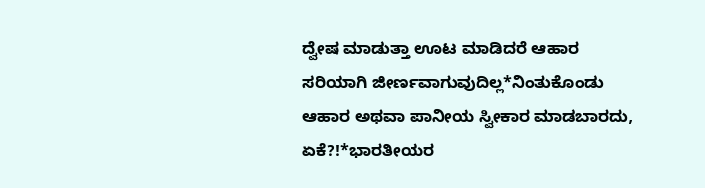ದ್ವೇಷ ಮಾಡುತ್ತಾ ಊಟ ಮಾಡಿದರೆ ಆಹಾರ ಸರಿಯಾಗಿ ಜೀರ್ಣವಾಗುವುದಿಲ್ಲ*ನಿಂತುಕೊಂಡು ಆಹಾರ ಅಥವಾ ಪಾನೀಯ ಸ್ವೀಕಾರ ಮಾಡಬಾರದು, ಏಕೆ?!*ಭಾರತೀಯರ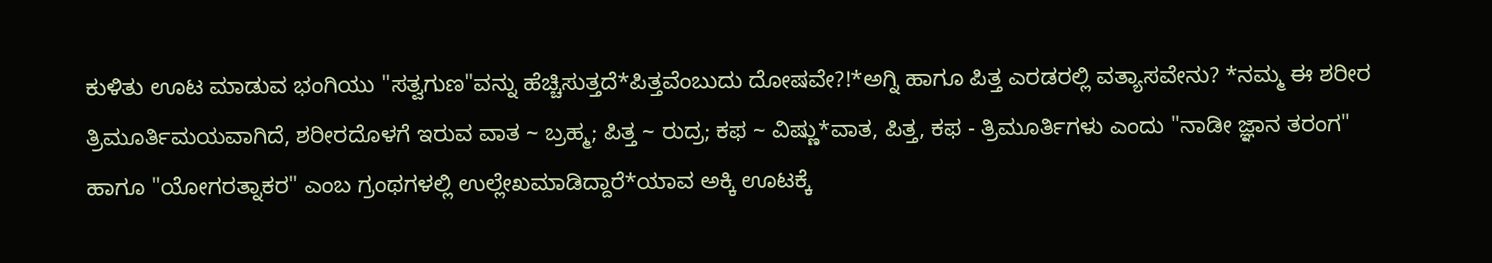ಕುಳಿತು ಊಟ ಮಾಡುವ ಭಂಗಿಯು "ಸತ್ವಗುಣ"ವನ್ನು ಹೆಚ್ಚಿಸುತ್ತದೆ*ಪಿತ್ತವೆಂಬುದು ದೋಷವೇ?!*ಅಗ್ನಿ ಹಾಗೂ ಪಿತ್ತ ಎರಡರಲ್ಲಿ ವತ್ಯಾಸವೇನು? *ನಮ್ಮ ಈ ಶರೀರ ತ್ರಿಮೂರ್ತಿಮಯವಾಗಿದೆ, ಶರೀರದೊಳಗೆ ಇರುವ ವಾತ ~ ಬ್ರಹ್ಮ; ಪಿತ್ತ ~ ರುದ್ರ; ಕಫ ~ ವಿಷ್ಣು*ವಾತ, ಪಿತ್ತ, ಕಫ - ತ್ರಿಮೂರ್ತಿಗಳು ಎಂದು "ನಾಡೀ ಜ್ಞಾನ ತರಂಗ" ಹಾಗೂ "ಯೋಗರತ್ನಾಕರ" ಎಂಬ ಗ್ರಂಥಗಳಲ್ಲಿ ಉಲ್ಲೇಖಮಾಡಿದ್ದಾರೆ*ಯಾವ ಅಕ್ಕಿ ಊಟಕ್ಕೆ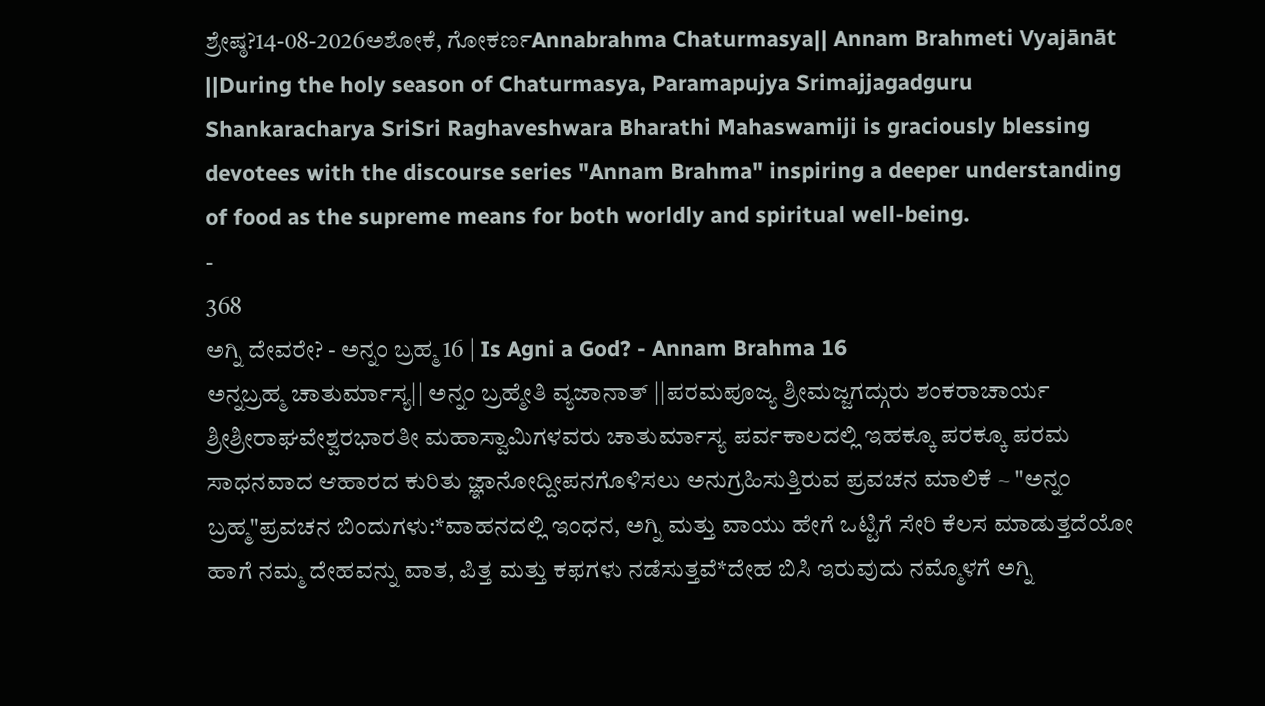ಶ್ರೇಷ್ಠ?14-08-2026ಅಶೋಕೆ, ಗೋಕರ್ಣAnnabrahma Chaturmasya|| Annam Brahmeti Vyajānāt ||During the holy season of Chaturmasya, Paramapujya Srimajjagadguru Shankaracharya SriSri Raghaveshwara Bharathi Mahaswamiji is graciously blessing devotees with the discourse series "Annam Brahma" inspiring a deeper understanding of food as the supreme means for both worldly and spiritual well-being.
-
368
ಅಗ್ನಿ ದೇವರೇ? - ಅನ್ನಂ ಬ್ರಹ್ಮ 16 | Is Agni a God? - Annam Brahma 16
ಅನ್ನಬ್ರಹ್ಮ ಚಾತುರ್ಮಾಸ್ಯ|| ಅನ್ನಂ ಬ್ರಹ್ಮೇತಿ ವ್ಯಜಾನಾತ್ ||ಪರಮಪೂಜ್ಯ ಶ್ರೀಮಜ್ಜಗದ್ಗುರು ಶಂಕರಾಚಾರ್ಯ ಶ್ರೀಶ್ರೀರಾಘವೇಶ್ವರಭಾರತೀ ಮಹಾಸ್ವಾಮಿಗಳವರು ಚಾತುರ್ಮಾಸ್ಯ ಪರ್ವಕಾಲದಲ್ಲಿ ಇಹಕ್ಕೂ ಪರಕ್ಕೂ ಪರಮ ಸಾಧನವಾದ ಆಹಾರದ ಕುರಿತು ಜ್ಞಾನೋದ್ದೀಪನಗೊಳಿಸಲು ಅನುಗ್ರಹಿಸುತ್ತಿರುವ ಪ್ರವಚನ ಮಾಲಿಕೆ ~ "ಅನ್ನಂ ಬ್ರಹ್ಮ"ಪ್ರವಚನ ಬಿಂದುಗಳು:*ವಾಹನದಲ್ಲಿ ಇಂಧನ, ಅಗ್ನಿ ಮತ್ತು ವಾಯು ಹೇಗೆ ಒಟ್ಟಿಗೆ ಸೇರಿ ಕೆಲಸ ಮಾಡುತ್ತದೆಯೋ ಹಾಗೆ ನಮ್ಮ ದೇಹವನ್ನು ವಾತ, ಪಿತ್ತ ಮತ್ತು ಕಫಗಳು ನಡೆಸುತ್ತವೆ*ದೇಹ ಬಿಸಿ ಇರುವುದು ನಮ್ಮೊಳಗೆ ಅಗ್ನಿ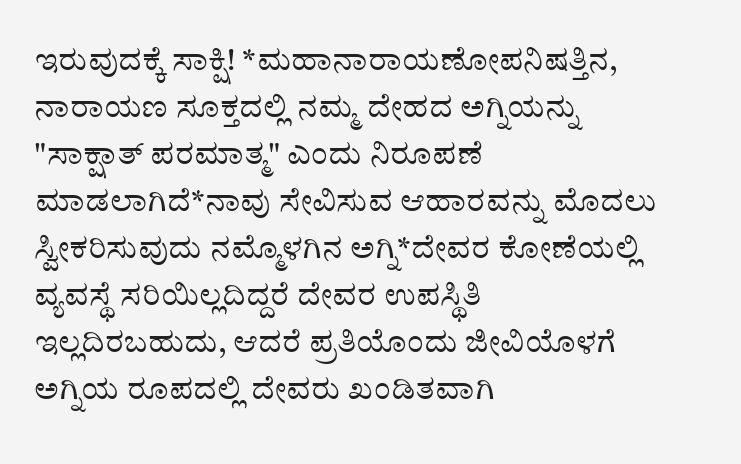ಇರುವುದಕ್ಕೆ ಸಾಕ್ಷಿ! *ಮಹಾನಾರಾಯಣೋಪನಿಷತ್ತಿನ, ನಾರಾಯಣ ಸೂಕ್ತದಲ್ಲಿ ನಮ್ಮ ದೇಹದ ಅಗ್ನಿಯನ್ನು "ಸಾಕ್ಷಾತ್ ಪರಮಾತ್ಮ" ಎಂದು ನಿರೂಪಣೆ ಮಾಡಲಾಗಿದೆ*ನಾವು ಸೇವಿಸುವ ಆಹಾರವನ್ನು ಮೊದಲು ಸ್ವೀಕರಿಸುವುದು ನಮ್ಮೊಳಗಿನ ಅಗ್ನಿ*ದೇವರ ಕೋಣೆಯಲ್ಲಿ ವ್ಯವಸ್ಥೆ ಸರಿಯಿಲ್ಲದಿದ್ದರೆ ದೇವರ ಉಪಸ್ಥಿತಿ ಇಲ್ಲದಿರಬಹುದು, ಆದರೆ ಪ್ರತಿಯೊಂದು ಜೀವಿಯೊಳಗೆ ಅಗ್ನಿಯ ರೂಪದಲ್ಲಿ ದೇವರು ಖಂಡಿತವಾಗಿ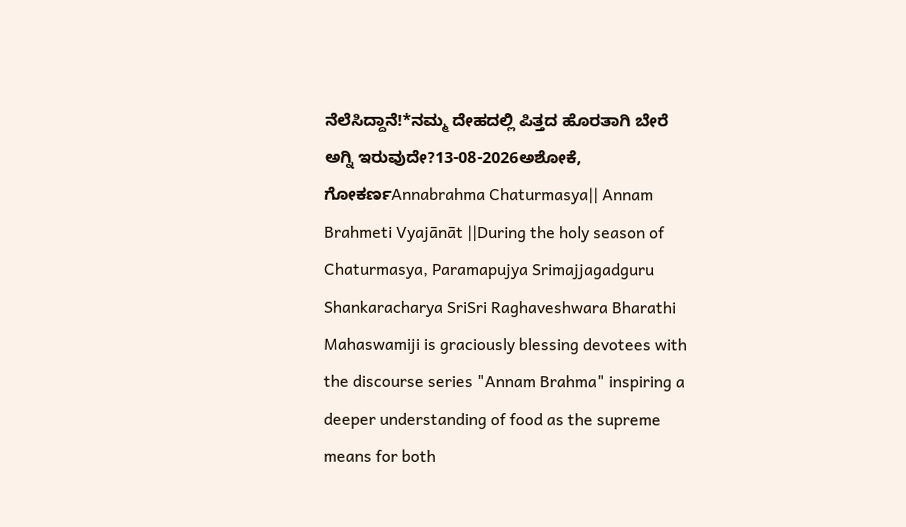ನೆಲೆಸಿದ್ದಾನೆ!*ನಮ್ಮ ದೇಹದಲ್ಲಿ ಪಿತ್ತದ ಹೊರತಾಗಿ ಬೇರೆ ಅಗ್ನಿ ಇರುವುದೇ?13-08-2026ಅಶೋಕೆ, ಗೋಕರ್ಣAnnabrahma Chaturmasya|| Annam Brahmeti Vyajānāt ||During the holy season of Chaturmasya, Paramapujya Srimajjagadguru Shankaracharya SriSri Raghaveshwara Bharathi Mahaswamiji is graciously blessing devotees with the discourse series "Annam Brahma" inspiring a deeper understanding of food as the supreme means for both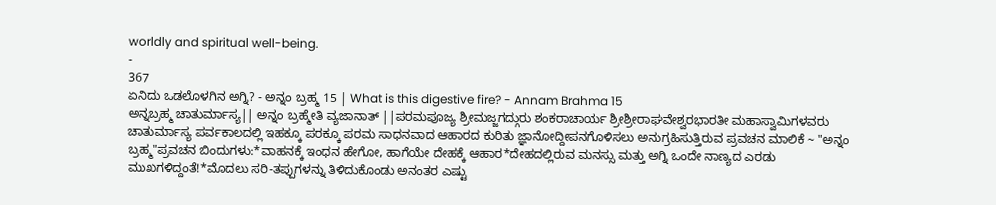worldly and spiritual well-being.
-
367
ಏನಿದು ಒಡಲೊಳಗಿನ ಅಗ್ನಿ? - ಅನ್ನಂ ಬ್ರಹ್ಮ 15 | What is this digestive fire? - Annam Brahma 15
ಅನ್ನಬ್ರಹ್ಮ ಚಾತುರ್ಮಾಸ್ಯ|| ಅನ್ನಂ ಬ್ರಹ್ಮೇತಿ ವ್ಯಜಾನಾತ್ ||ಪರಮಪೂಜ್ಯ ಶ್ರೀಮಜ್ಜಗದ್ಗುರು ಶಂಕರಾಚಾರ್ಯ ಶ್ರೀಶ್ರೀರಾಘವೇಶ್ವರಭಾರತೀ ಮಹಾಸ್ವಾಮಿಗಳವರು ಚಾತುರ್ಮಾಸ್ಯ ಪರ್ವಕಾಲದಲ್ಲಿ ಇಹಕ್ಕೂ ಪರಕ್ಕೂ ಪರಮ ಸಾಧನವಾದ ಆಹಾರದ ಕುರಿತು ಜ್ಞಾನೋದ್ದೀಪನಗೊಳಿಸಲು ಅನುಗ್ರಹಿಸುತ್ತಿರುವ ಪ್ರವಚನ ಮಾಲಿಕೆ ~ "ಅನ್ನಂ ಬ್ರಹ್ಮ"ಪ್ರವಚನ ಬಿಂದುಗಳು:*ವಾಹನಕ್ಕೆ ಇಂಧನ ಹೇಗೋ, ಹಾಗೆಯೇ ದೇಹಕ್ಕೆ ಆಹಾರ*ದೇಹದಲ್ಲಿರುವ ಮನಸ್ಸು ಮತ್ತು ಅಗ್ನಿ ಒಂದೇ ನಾಣ್ಯದ ಎರಡು ಮುಖಗಳಿದ್ದಂತೆ!*ಮೊದಲು ಸರಿ-ತಪ್ಪುಗಳನ್ನು ತಿಳಿದುಕೊಂಡು ಅನಂತರ ಎಷ್ಟು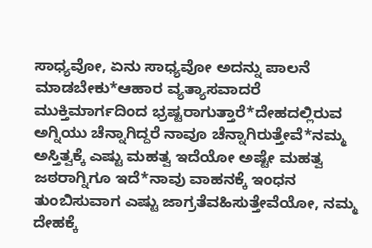ಸಾಧ್ಯವೋ, ಏನು ಸಾಧ್ಯವೋ ಅದನ್ನು ಪಾಲನೆ ಮಾಡಬೇಕು*ಆಹಾರ ವ್ಯತ್ಯಾಸವಾದರೆ ಮುಕ್ತಿಮಾರ್ಗದಿಂದ ಭ್ರಷ್ಟರಾಗುತ್ತಾರೆ*ದೇಹದಲ್ಲಿರುವ ಅಗ್ನಿಯು ಚೆನ್ನಾಗಿದ್ದರೆ ನಾವೂ ಚೆನ್ನಾಗಿರುತ್ತೇವೆ*ನಮ್ಮ ಅಸ್ತಿತ್ವಕ್ಕೆ ಎಷ್ಟು ಮಹತ್ವ ಇದೆಯೋ ಅಷ್ಟೇ ಮಹತ್ವ ಜಠರಾಗ್ನಿಗೂ ಇದೆ*ನಾವು ವಾಹನಕ್ಕೆ ಇಂಧನ ತುಂಬಿಸುವಾಗ ಎಷ್ಟು ಜಾಗ್ರತೆವಹಿಸುತ್ತೇವೆಯೋ, ನಮ್ಮ ದೇಹಕ್ಕೆ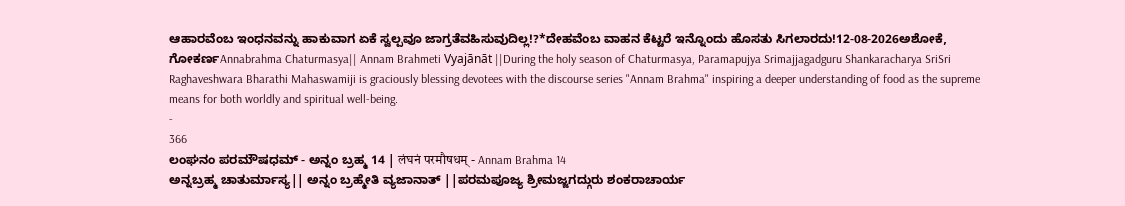ಆಹಾರವೆಂಬ ಇಂಧನವನ್ನು ಹಾಕುವಾಗ ಏಕೆ ಸ್ವಲ್ಪವೂ ಜಾಗ್ರತೆವಹಿಸುವುದಿಲ್ಲ!?*ದೇಹವೆಂಬ ವಾಹನ ಕೆಟ್ಟರೆ ಇನ್ನೊಂದು ಹೊಸತು ಸಿಗಲಾರದು!12-08-2026ಅಶೋಕೆ, ಗೋಕರ್ಣAnnabrahma Chaturmasya|| Annam Brahmeti Vyajānāt ||During the holy season of Chaturmasya, Paramapujya Srimajjagadguru Shankaracharya SriSri Raghaveshwara Bharathi Mahaswamiji is graciously blessing devotees with the discourse series "Annam Brahma" inspiring a deeper understanding of food as the supreme means for both worldly and spiritual well-being.
-
366
ಲಂಘನಂ ಪರಮೌಷಧಮ್ - ಅನ್ನಂ ಬ್ರಹ್ಮ 14 | लंघनं परमौषधम् - Annam Brahma 14
ಅನ್ನಬ್ರಹ್ಮ ಚಾತುರ್ಮಾಸ್ಯ|| ಅನ್ನಂ ಬ್ರಹ್ಮೇತಿ ವ್ಯಜಾನಾತ್ ||ಪರಮಪೂಜ್ಯ ಶ್ರೀಮಜ್ಜಗದ್ಗುರು ಶಂಕರಾಚಾರ್ಯ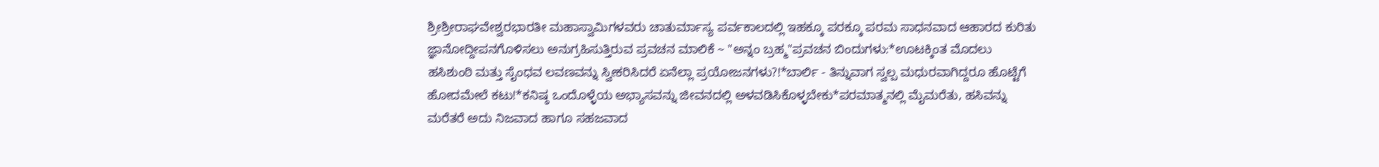ಶ್ರೀಶ್ರೀರಾಘವೇಶ್ವರಭಾರತೀ ಮಹಾಸ್ವಾಮಿಗಳವರು ಚಾತುರ್ಮಾಸ್ಯ ಪರ್ವಕಾಲದಲ್ಲಿ ಇಹಕ್ಕೂ ಪರಕ್ಕೂ ಪರಮ ಸಾಧನವಾದ ಆಹಾರದ ಕುರಿತು ಜ್ಞಾನೋದ್ದೀಪನಗೊಳಿಸಲು ಅನುಗ್ರಹಿಸುತ್ತಿರುವ ಪ್ರವಚನ ಮಾಲಿಕೆ ~ "ಅನ್ನಂ ಬ್ರಹ್ಮ"ಪ್ರವಚನ ಬಿಂದುಗಳು:*ಊಟಕ್ಕಿಂತ ಮೊದಲು ಹಸಿಶುಂಠಿ ಮತ್ತು ಸೈಂಧವ ಲವಣವನ್ನು ಸ್ವೀಕರಿಸಿದರೆ ಏನೆಲ್ಲಾ ಪ್ರಯೋಜನಗಳು?!*ಬಾರ್ಲಿ - ತಿನ್ನುವಾಗ ಸ್ವಲ್ಪ ಮಧುರವಾಗಿದ್ದರೂ ಹೊಟ್ಟೆಗೆ ಹೋದಮೇಲೆ ಕಟು!*ಕನಿಷ್ಠ ಒಂದೊಳ್ಳೆಯ ಅಭ್ಯಾಸವನ್ನು ಜೀವನದಲ್ಲಿ ಅಳವಡಿಸಿಕೊಳ್ಳಬೇಕು*ಪರಮಾತ್ಮನಲ್ಲಿ ಮೈಮರೆತು, ಹಸಿವನ್ನು ಮರೆತರೆ ಅದು ನಿಜವಾದ ಹಾಗೂ ಸಹಜವಾದ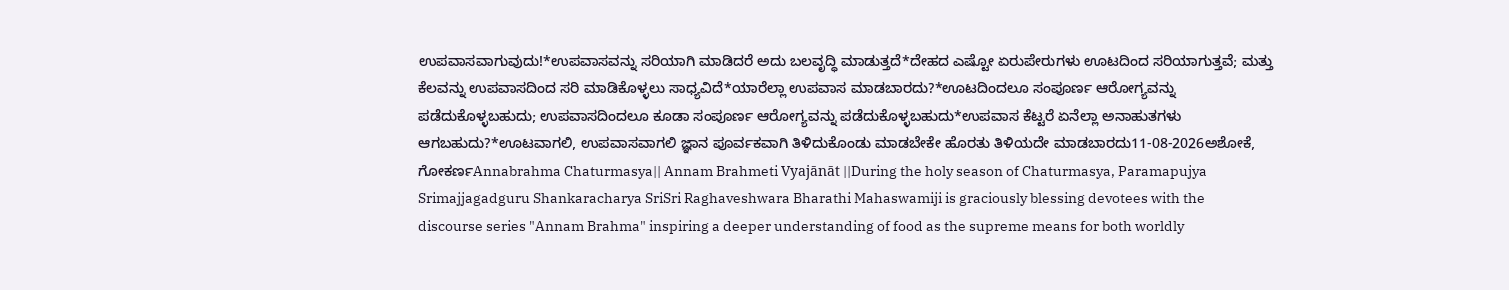ಉಪವಾಸವಾಗುವುದು!*ಉಪವಾಸವನ್ನು ಸರಿಯಾಗಿ ಮಾಡಿದರೆ ಅದು ಬಲವೃದ್ಧಿ ಮಾಡುತ್ತದೆ*ದೇಹದ ಎಷ್ಟೋ ಏರುಪೇರುಗಳು ಊಟದಿಂದ ಸರಿಯಾಗುತ್ತವೆ; ಮತ್ತು ಕೆಲವನ್ನು ಉಪವಾಸದಿಂದ ಸರಿ ಮಾಡಿಕೊಳ್ಳಲು ಸಾಧ್ಯವಿದೆ*ಯಾರೆಲ್ಲಾ ಉಪವಾಸ ಮಾಡಬಾರದು?*ಊಟದಿಂದಲೂ ಸಂಪೂರ್ಣ ಆರೋಗ್ಯವನ್ನು ಪಡೆದುಕೊಳ್ಳಬಹುದು; ಉಪವಾಸದಿಂದಲೂ ಕೂಡಾ ಸಂಪೂರ್ಣ ಆರೋಗ್ಯವನ್ನು ಪಡೆದುಕೊಳ್ಳಬಹುದು*ಉಪವಾಸ ಕೆಟ್ಟರೆ ಏನೆಲ್ಲಾ ಅನಾಹುತಗಳು ಆಗಬಹುದು?*ಊಟವಾಗಲಿ, ಉಪವಾಸವಾಗಲಿ ಜ್ಞಾನ ಪೂರ್ವಕವಾಗಿ ತಿಳಿದುಕೊಂಡು ಮಾಡಬೇಕೇ ಹೊರತು ತಿಳಿಯದೇ ಮಾಡಬಾರದು11-08-2026ಅಶೋಕೆ, ಗೋಕರ್ಣAnnabrahma Chaturmasya|| Annam Brahmeti Vyajānāt ||During the holy season of Chaturmasya, Paramapujya Srimajjagadguru Shankaracharya SriSri Raghaveshwara Bharathi Mahaswamiji is graciously blessing devotees with the discourse series "Annam Brahma" inspiring a deeper understanding of food as the supreme means for both worldly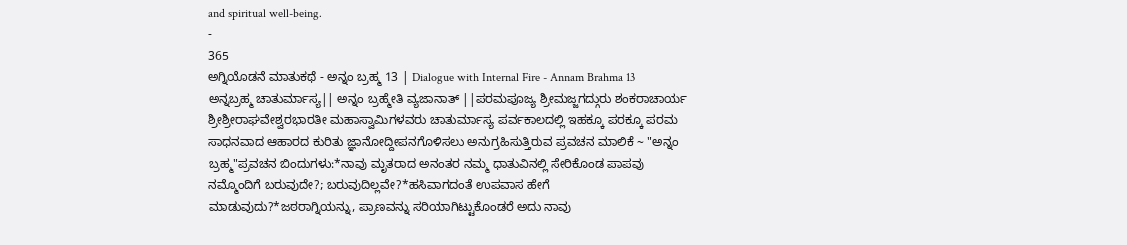and spiritual well-being.
-
365
ಅಗ್ನಿಯೊಡನೆ ಮಾತುಕಥೆ - ಅನ್ನಂ ಬ್ರಹ್ಮ 13 | Dialogue with Internal Fire - Annam Brahma 13
ಅನ್ನಬ್ರಹ್ಮ ಚಾತುರ್ಮಾಸ್ಯ|| ಅನ್ನಂ ಬ್ರಹ್ಮೇತಿ ವ್ಯಜಾನಾತ್ ||ಪರಮಪೂಜ್ಯ ಶ್ರೀಮಜ್ಜಗದ್ಗುರು ಶಂಕರಾಚಾರ್ಯ ಶ್ರೀಶ್ರೀರಾಘವೇಶ್ವರಭಾರತೀ ಮಹಾಸ್ವಾಮಿಗಳವರು ಚಾತುರ್ಮಾಸ್ಯ ಪರ್ವಕಾಲದಲ್ಲಿ ಇಹಕ್ಕೂ ಪರಕ್ಕೂ ಪರಮ ಸಾಧನವಾದ ಆಹಾರದ ಕುರಿತು ಜ್ಞಾನೋದ್ದೀಪನಗೊಳಿಸಲು ಅನುಗ್ರಹಿಸುತ್ತಿರುವ ಪ್ರವಚನ ಮಾಲಿಕೆ ~ "ಅನ್ನಂ ಬ್ರಹ್ಮ"ಪ್ರವಚನ ಬಿಂದುಗಳು:*ನಾವು ಮೃತರಾದ ಅನಂತರ ನಮ್ಮ ಧಾತುವಿನಲ್ಲಿ ಸೇರಿಕೊಂಡ ಪಾಪವು ನಮ್ಮೊಂದಿಗೆ ಬರುವುದೇ?; ಬರುವುದಿಲ್ಲವೇ?*ಹಸಿವಾಗದಂತೆ ಉಪವಾಸ ಹೇಗೆ ಮಾಡುವುದು?*ಜಠರಾಗ್ನಿಯನ್ನು, ಪ್ರಾಣವನ್ನು ಸರಿಯಾಗಿಟ್ಟುಕೊಂಡರೆ ಅದು ನಾವು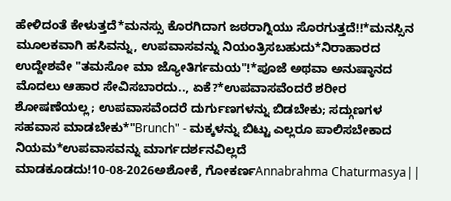ಹೇಳಿದಂತೆ ಕೇಳುತ್ತದೆ*ಮನಸ್ಸು ಕೊರಗಿದಾಗ ಜಠರಾಗ್ನಿಯು ಸೊರಗುತ್ತದೆ!!*ಮನಸ್ಸಿನ ಮೂಲಕವಾಗಿ ಹಸಿವನ್ನು, ಉಪವಾಸವನ್ನು ನಿಯಂತ್ರಿಸಬಹುದು*ನಿರಾಹಾರದ ಉದ್ದೇಶವೇ "ತಮಸೋ ಮಾ ಜ್ಯೋತಿರ್ಗಮಯ"!*ಪೂಜೆ ಅಥವಾ ಅನುಷ್ಠಾನದ ಮೊದಲು ಆಹಾರ ಸೇವಿಸಬಾರದು.., ಏಕೆ?*ಉಪವಾಸವೆಂದರೆ ಶರೀರ ಶೋಷಣೆಯಲ್ಲ; ಉಪವಾಸವೆಂದರೆ ದುರ್ಗುಣಗಳನ್ನು ಬಿಡಬೇಕು; ಸದ್ಗುಣಗಳ ಸಹವಾಸ ಮಾಡಬೇಕು*"Brunch" - ಮಕ್ಕಳನ್ನು ಬಿಟ್ಟು ಎಲ್ಲರೂ ಪಾಲಿಸಬೇಕಾದ ನಿಯಮ*ಉಪವಾಸವನ್ನು ಮಾರ್ಗದರ್ಶನವಿಲ್ಲದೆ ಮಾಡಕೂಡದು!10-08-2026ಅಶೋಕೆ, ಗೋಕರ್ಣAnnabrahma Chaturmasya||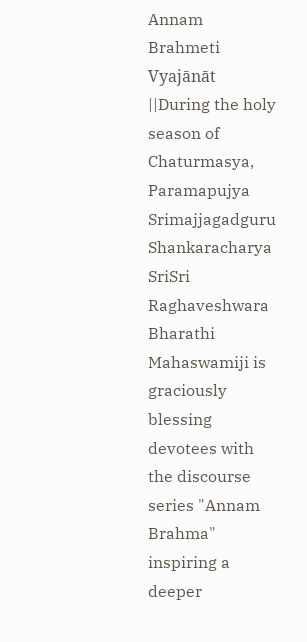Annam Brahmeti Vyajānāt ||During the holy season of Chaturmasya, Paramapujya Srimajjagadguru Shankaracharya SriSri Raghaveshwara Bharathi Mahaswamiji is graciously blessing devotees with the discourse series "Annam Brahma" inspiring a deeper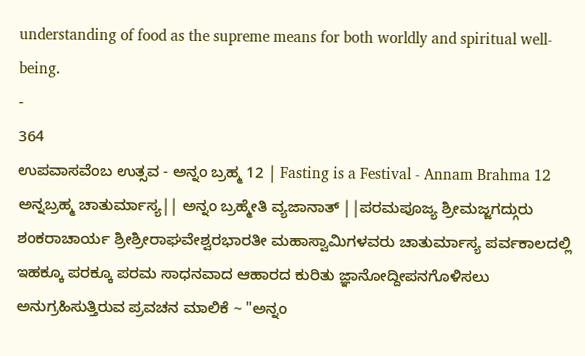understanding of food as the supreme means for both worldly and spiritual well-being.
-
364
ಉಪವಾಸವೆಂಬ ಉತ್ಸವ - ಅನ್ನಂ ಬ್ರಹ್ಮ 12 | Fasting is a Festival - Annam Brahma 12
ಅನ್ನಬ್ರಹ್ಮ ಚಾತುರ್ಮಾಸ್ಯ|| ಅನ್ನಂ ಬ್ರಹ್ಮೇತಿ ವ್ಯಜಾನಾತ್ ||ಪರಮಪೂಜ್ಯ ಶ್ರೀಮಜ್ಜಗದ್ಗುರು ಶಂಕರಾಚಾರ್ಯ ಶ್ರೀಶ್ರೀರಾಘವೇಶ್ವರಭಾರತೀ ಮಹಾಸ್ವಾಮಿಗಳವರು ಚಾತುರ್ಮಾಸ್ಯ ಪರ್ವಕಾಲದಲ್ಲಿ ಇಹಕ್ಕೂ ಪರಕ್ಕೂ ಪರಮ ಸಾಧನವಾದ ಆಹಾರದ ಕುರಿತು ಜ್ಞಾನೋದ್ದೀಪನಗೊಳಿಸಲು ಅನುಗ್ರಹಿಸುತ್ತಿರುವ ಪ್ರವಚನ ಮಾಲಿಕೆ ~ "ಅನ್ನಂ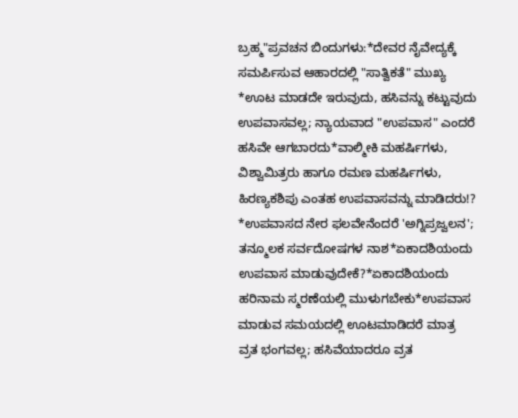ಬ್ರಹ್ಮ"ಪ್ರವಚನ ಬಿಂದುಗಳು:*ದೇವರ ನೈವೇದ್ಯಕ್ಕೆ ಸಮರ್ಪಿಸುವ ಆಹಾರದಲ್ಲಿ "ಸಾತ್ವಿಕತೆ" ಮುಖ್ಯ *ಊಟ ಮಾಡದೇ ಇರುವುದು, ಹಸಿವನ್ನು ಕಟ್ಟುವುದು ಉಪವಾಸವಲ್ಲ; ನ್ಯಾಯವಾದ "ಉಪವಾಸ" ಎಂದರೆ ಹಸಿವೇ ಆಗಬಾರದು*ವಾಲ್ಮೀಕಿ ಮಹರ್ಷಿಗಳು, ವಿಶ್ವಾಮಿತ್ರರು ಹಾಗೂ ರಮಣ ಮಹರ್ಷಿಗಳು, ಹಿರಣ್ಯಕಶಿಪು ಎಂತಹ ಉಪವಾಸವನ್ನು ಮಾಡಿದರು!? *ಉಪವಾಸದ ನೇರ ಫಲವೇನೆಂದರೆ 'ಅಗ್ನಿಪ್ರಜ್ವಲನ'; ತನ್ಮೂಲಕ ಸರ್ವದೋಷಗಳ ನಾಶ*ಏಕಾದಶಿಯಂದು ಉಪವಾಸ ಮಾಡುವುದೇಕೆ?*ಏಕಾದಶಿಯಂದು ಹರಿನಾಮ ಸ್ಮರಣೆಯಲ್ಲಿ ಮುಳುಗಬೇಕು*ಉಪವಾಸ ಮಾಡುವ ಸಮಯದಲ್ಲಿ ಊಟಮಾಡಿದರೆ ಮಾತ್ರ ವ್ರತ ಭಂಗವಲ್ಲ; ಹಸಿವೆಯಾದರೂ ವ್ರತ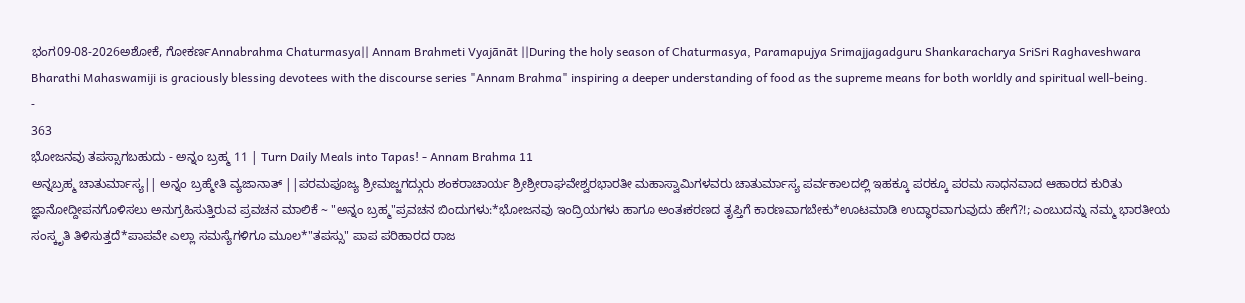ಭಂಗ09-08-2026ಅಶೋಕೆ, ಗೋಕರ್ಣAnnabrahma Chaturmasya|| Annam Brahmeti Vyajānāt ||During the holy season of Chaturmasya, Paramapujya Srimajjagadguru Shankaracharya SriSri Raghaveshwara Bharathi Mahaswamiji is graciously blessing devotees with the discourse series "Annam Brahma" inspiring a deeper understanding of food as the supreme means for both worldly and spiritual well-being.
-
363
ಭೋಜನವು ತಪಸ್ಸಾಗಬಹುದು - ಅನ್ನಂ ಬ್ರಹ್ಮ 11 | Turn Daily Meals into Tapas! - Annam Brahma 11
ಅನ್ನಬ್ರಹ್ಮ ಚಾತುರ್ಮಾಸ್ಯ|| ಅನ್ನಂ ಬ್ರಹ್ಮೇತಿ ವ್ಯಜಾನಾತ್ ||ಪರಮಪೂಜ್ಯ ಶ್ರೀಮಜ್ಜಗದ್ಗುರು ಶಂಕರಾಚಾರ್ಯ ಶ್ರೀಶ್ರೀರಾಘವೇಶ್ವರಭಾರತೀ ಮಹಾಸ್ವಾಮಿಗಳವರು ಚಾತುರ್ಮಾಸ್ಯ ಪರ್ವಕಾಲದಲ್ಲಿ ಇಹಕ್ಕೂ ಪರಕ್ಕೂ ಪರಮ ಸಾಧನವಾದ ಆಹಾರದ ಕುರಿತು ಜ್ಞಾನೋದ್ದೀಪನಗೊಳಿಸಲು ಅನುಗ್ರಹಿಸುತ್ತಿರುವ ಪ್ರವಚನ ಮಾಲಿಕೆ ~ "ಅನ್ನಂ ಬ್ರಹ್ಮ"ಪ್ರವಚನ ಬಿಂದುಗಳು:*ಭೋಜನವು ಇಂದ್ರಿಯಗಳು ಹಾಗೂ ಅಂತಃಕರಣದ ತೃಪ್ತಿಗೆ ಕಾರಣವಾಗಬೇಕು*ಊಟಮಾಡಿ ಉದ್ಧಾರವಾಗುವುದು ಹೇಗೆ?!; ಎಂಬುದನ್ನು ನಮ್ಮ ಭಾರತೀಯ ಸಂಸ್ಕೃತಿ ತಿಳಿಸುತ್ತದೆ*ಪಾಪವೇ ಎಲ್ಲಾ ಸಮಸ್ಯೆಗಳಿಗೂ ಮೂಲ*"ತಪಸ್ಸು" ಪಾಪ ಪರಿಹಾರದ ರಾಜ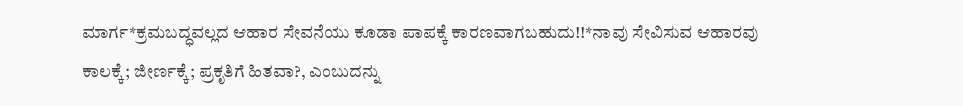ಮಾರ್ಗ*ಕ್ರಮಬದ್ಧವಲ್ಲದ ಆಹಾರ ಸೇವನೆಯು ಕೂಡಾ ಪಾಪಕ್ಕೆ ಕಾರಣವಾಗಬಹುದು!!*ನಾವು ಸೇವಿಸುವ ಆಹಾರವು ಕಾಲಕ್ಕೆ; ಜೀರ್ಣಕ್ಕೆ; ಪ್ರಕೃತಿಗೆ ಹಿತವಾ?, ಎಂಬುದನ್ನು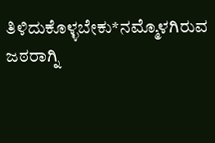ತಿಳಿದುಕೊಳ್ಳಬೇಕು*ನಮ್ಮೊಳಗಿರುವ ಜಠರಾಗ್ನಿ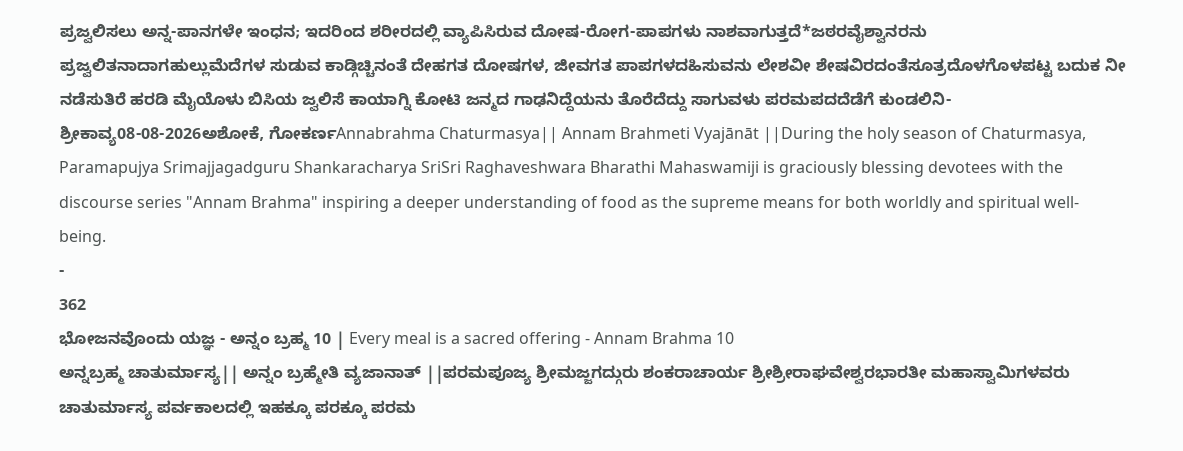ಪ್ರಜ್ವಲಿಸಲು ಅನ್ನ-ಪಾನಗಳೇ ಇಂಧನ; ಇದರಿಂದ ಶರೀರದಲ್ಲಿ ವ್ಯಾಪಿಸಿರುವ ದೋಷ-ರೋಗ-ಪಾಪಗಳು ನಾಶವಾಗುತ್ತದೆ*ಜಠರವೈಶ್ವಾನರನು ಪ್ರಜ್ವಲಿತನಾದಾಗಹುಲ್ಲುಮೆದೆಗಳ ಸುಡುವ ಕಾಡ್ಗಿಚ್ಚಿನಂತೆ ದೇಹಗತ ದೋಷಗಳ, ಜೀವಗತ ಪಾಪಗಳದಹಿಸುವನು ಲೇಶವೀ ಶೇಷವಿರದಂತೆಸೂತ್ರದೊಳಗೊಳಪಟ್ಟ ಬದುಕ ನೀ ನಡೆಸುತಿರೆ ಹರಡಿ ಮೈಯೊಳು ಬಿಸಿಯ ಜ್ವಲಿಸೆ ಕಾಯಾಗ್ನಿ ಕೋಟಿ ಜನ್ಮದ ಗಾಢನಿದ್ದೆಯನು ತೊರೆದೆದ್ದು ಸಾಗುವಳು ಪರಮಪದದೆಡೆಗೆ ಕುಂಡಲಿನಿ-ಶ್ರೀಕಾವ್ಯ08-08-2026ಅಶೋಕೆ, ಗೋಕರ್ಣAnnabrahma Chaturmasya|| Annam Brahmeti Vyajānāt ||During the holy season of Chaturmasya, Paramapujya Srimajjagadguru Shankaracharya SriSri Raghaveshwara Bharathi Mahaswamiji is graciously blessing devotees with the discourse series "Annam Brahma" inspiring a deeper understanding of food as the supreme means for both worldly and spiritual well-being.
-
362
ಭೋಜನವೊಂದು ಯಜ್ಞ - ಅನ್ನಂ ಬ್ರಹ್ಮ 10 | Every meal is a sacred offering - Annam Brahma 10
ಅನ್ನಬ್ರಹ್ಮ ಚಾತುರ್ಮಾಸ್ಯ|| ಅನ್ನಂ ಬ್ರಹ್ಮೇತಿ ವ್ಯಜಾನಾತ್ ||ಪರಮಪೂಜ್ಯ ಶ್ರೀಮಜ್ಜಗದ್ಗುರು ಶಂಕರಾಚಾರ್ಯ ಶ್ರೀಶ್ರೀರಾಘವೇಶ್ವರಭಾರತೀ ಮಹಾಸ್ವಾಮಿಗಳವರು ಚಾತುರ್ಮಾಸ್ಯ ಪರ್ವಕಾಲದಲ್ಲಿ ಇಹಕ್ಕೂ ಪರಕ್ಕೂ ಪರಮ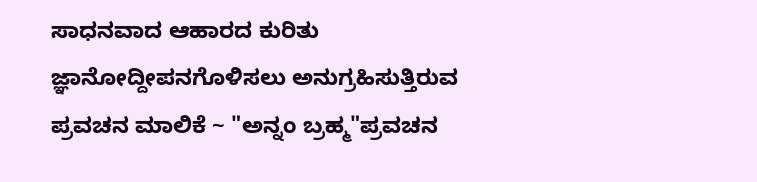ಸಾಧನವಾದ ಆಹಾರದ ಕುರಿತು ಜ್ಞಾನೋದ್ದೀಪನಗೊಳಿಸಲು ಅನುಗ್ರಹಿಸುತ್ತಿರುವ ಪ್ರವಚನ ಮಾಲಿಕೆ ~ "ಅನ್ನಂ ಬ್ರಹ್ಮ"ಪ್ರವಚನ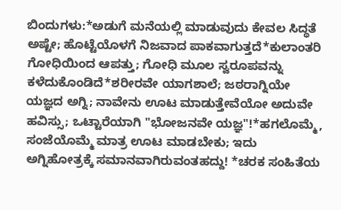ಬಿಂದುಗಳು:*ಅಡುಗೆ ಮನೆಯಲ್ಲಿ ಮಾಡುವುದು ಕೇವಲ ಸಿದ್ಧತೆ ಅಷ್ಟೇ; ಹೊಟ್ಟೆಯೊಳಗೆ ನಿಜವಾದ ಪಾಕವಾಗುತ್ತದೆ*ಕುಲಾಂತರಿ ಗೋಧಿಯಿಂದ ಆಪತ್ತು; ಗೋಧಿ ಮೂಲ ಸ್ವರೂಪವನ್ನು ಕಳೆದುಕೊಂಡಿದೆ*ಶರೀರವೇ ಯಾಗಶಾಲೆ; ಜಠರಾಗ್ನಿಯೇ ಯಜ್ಞದ ಅಗ್ನಿ; ನಾವೇನು ಊಟ ಮಾಡುತ್ತೇವೆಯೋ ಅದುವೇ ಹವಿಸ್ಸು; ಒಟ್ಟಾರೆಯಾಗಿ "ಭೋಜನವೇ ಯಜ್ಞ"!*ಹಗಲೊಮ್ಮೆ, ಸಂಜೆಯೊಮ್ಮೆ ಮಾತ್ರ ಊಟ ಮಾಡಬೇಕು; ಇದು ಅಗ್ನಿಹೋತ್ರಕ್ಕೆ ಸಮಾನವಾಗಿರುವಂತಹದ್ದು! *ಚರಕ ಸಂಹಿತೆಯ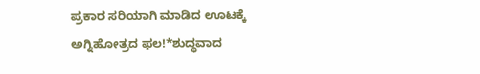ಪ್ರಕಾರ ಸರಿಯಾಗಿ ಮಾಡಿದ ಊಟಕ್ಕೆ ಅಗ್ನಿಹೋತ್ರದ ಫಲ!*ಶುದ್ಧವಾದ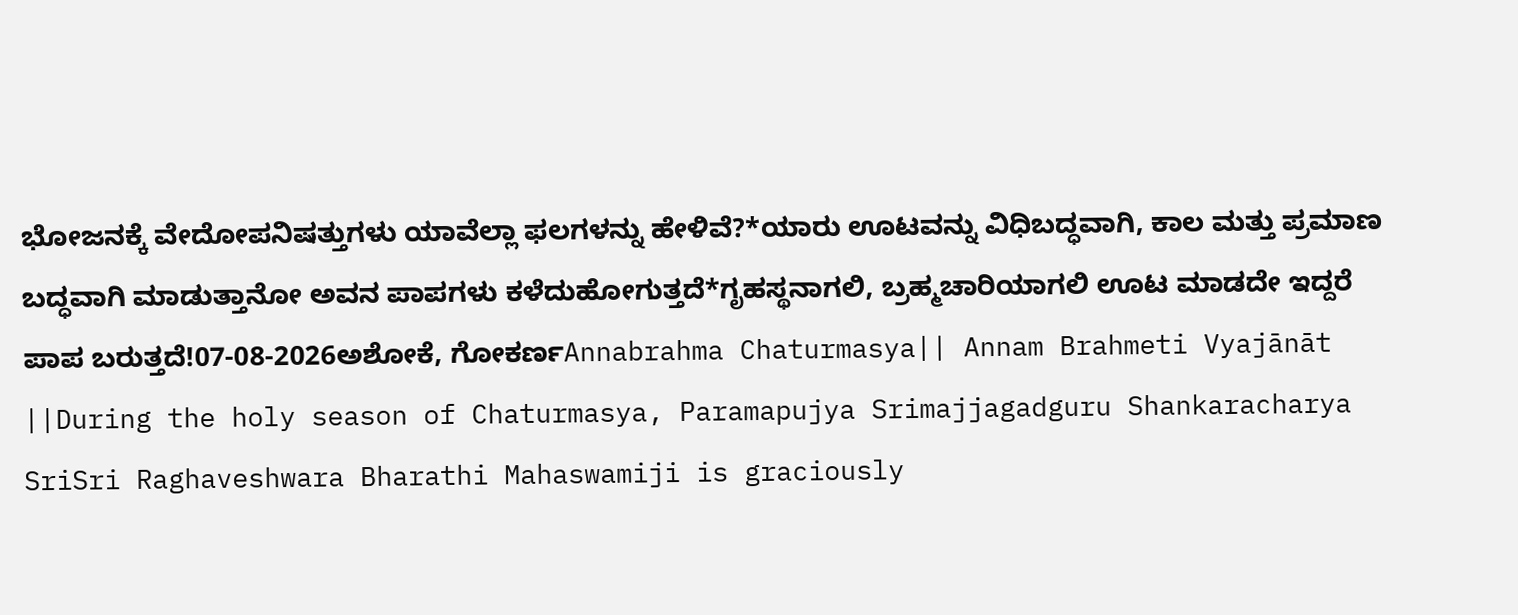ಭೋಜನಕ್ಕೆ ವೇದೋಪನಿಷತ್ತುಗಳು ಯಾವೆಲ್ಲಾ ಫಲಗಳನ್ನು ಹೇಳಿವೆ?*ಯಾರು ಊಟವನ್ನು ವಿಧಿಬದ್ಧವಾಗಿ, ಕಾಲ ಮತ್ತು ಪ್ರಮಾಣ ಬದ್ಧವಾಗಿ ಮಾಡುತ್ತಾನೋ ಅವನ ಪಾಪಗಳು ಕಳೆದುಹೋಗುತ್ತದೆ*ಗೃಹಸ್ಥನಾಗಲಿ, ಬ್ರಹ್ಮಚಾರಿಯಾಗಲಿ ಊಟ ಮಾಡದೇ ಇದ್ದರೆ ಪಾಪ ಬರುತ್ತದೆ!07-08-2026ಅಶೋಕೆ, ಗೋಕರ್ಣAnnabrahma Chaturmasya|| Annam Brahmeti Vyajānāt ||During the holy season of Chaturmasya, Paramapujya Srimajjagadguru Shankaracharya SriSri Raghaveshwara Bharathi Mahaswamiji is graciously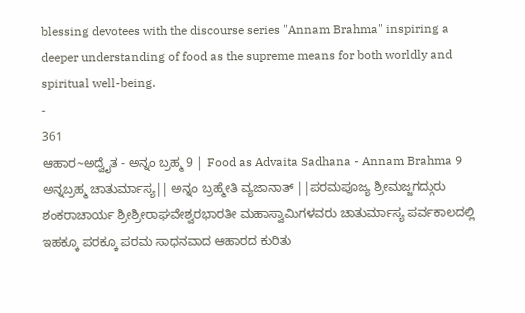blessing devotees with the discourse series "Annam Brahma" inspiring a deeper understanding of food as the supreme means for both worldly and spiritual well-being.
-
361
ಆಹಾರ~ಅದ್ವೈತ - ಅನ್ನಂ ಬ್ರಹ್ಮ 9 | Food as Advaita Sadhana - Annam Brahma 9
ಅನ್ನಬ್ರಹ್ಮ ಚಾತುರ್ಮಾಸ್ಯ|| ಅನ್ನಂ ಬ್ರಹ್ಮೇತಿ ವ್ಯಜಾನಾತ್ ||ಪರಮಪೂಜ್ಯ ಶ್ರೀಮಜ್ಜಗದ್ಗುರು ಶಂಕರಾಚಾರ್ಯ ಶ್ರೀಶ್ರೀರಾಘವೇಶ್ವರಭಾರತೀ ಮಹಾಸ್ವಾಮಿಗಳವರು ಚಾತುರ್ಮಾಸ್ಯ ಪರ್ವಕಾಲದಲ್ಲಿ ಇಹಕ್ಕೂ ಪರಕ್ಕೂ ಪರಮ ಸಾಧನವಾದ ಆಹಾರದ ಕುರಿತು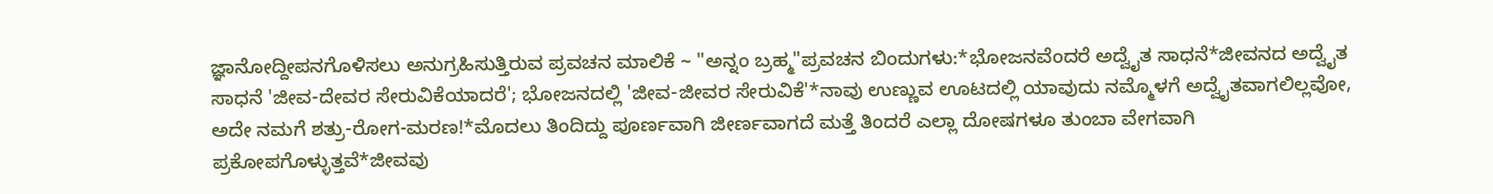ಜ್ಞಾನೋದ್ದೀಪನಗೊಳಿಸಲು ಅನುಗ್ರಹಿಸುತ್ತಿರುವ ಪ್ರವಚನ ಮಾಲಿಕೆ ~ "ಅನ್ನಂ ಬ್ರಹ್ಮ"ಪ್ರವಚನ ಬಿಂದುಗಳು:*ಭೋಜನವೆಂದರೆ ಅದ್ವೈತ ಸಾಧನೆ*ಜೀವನದ ಅದ್ವೈತ ಸಾಧನೆ 'ಜೀವ-ದೇವರ ಸೇರುವಿಕೆಯಾದರೆ'; ಭೋಜನದಲ್ಲಿ 'ಜೀವ-ಜೀವರ ಸೇರುವಿಕೆ'*ನಾವು ಉಣ್ಣುವ ಊಟದಲ್ಲಿ ಯಾವುದು ನಮ್ಮೊಳಗೆ ಅದ್ವೈತವಾಗಲಿಲ್ಲವೋ, ಅದೇ ನಮಗೆ ಶತ್ರು-ರೋಗ-ಮರಣ!*ಮೊದಲು ತಿಂದಿದ್ದು ಪೂರ್ಣವಾಗಿ ಜೀರ್ಣವಾಗದೆ ಮತ್ತೆ ತಿಂದರೆ ಎಲ್ಲಾ ದೋಷಗಳೂ ತುಂಬಾ ವೇಗವಾಗಿ ಪ್ರಕೋಪಗೊಳ್ಳುತ್ತವೆ*ಜೀವವು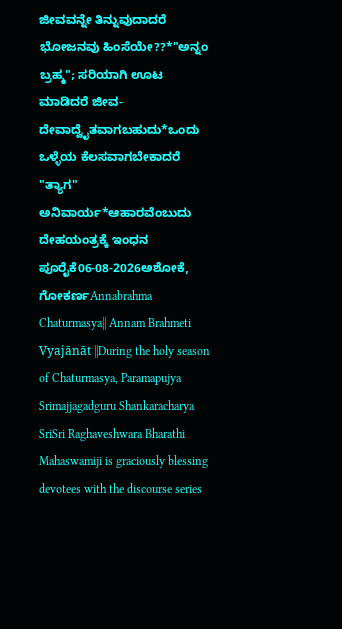ಜೀವವನ್ನೇ ತಿನ್ನುವುದಾದರೆ ಭೋಜನವು ಹಿಂಸೆಯೇ??*"ಅನ್ನಂ ಬ್ರಹ್ಮ"; ಸರಿಯಾಗಿ ಊಟ ಮಾಡಿದರೆ ಜೀವ-ದೇವಾದ್ವೈತವಾಗಬಹುದು*ಒಂದು ಒಳ್ಳೆಯ ಕೆಲಸವಾಗಬೇಕಾದರೆ "ತ್ಯಾಗ" ಅನಿವಾರ್ಯ*ಆಹಾರವೆಂಬುದು ದೇಹಯಂತ್ರಕ್ಕೆ ಇಂಧನ ಪೂರೈಕೆ06-08-2026ಅಶೋಕೆ, ಗೋಕರ್ಣAnnabrahma Chaturmasya|| Annam Brahmeti Vyajānāt ||During the holy season of Chaturmasya, Paramapujya Srimajjagadguru Shankaracharya SriSri Raghaveshwara Bharathi Mahaswamiji is graciously blessing devotees with the discourse series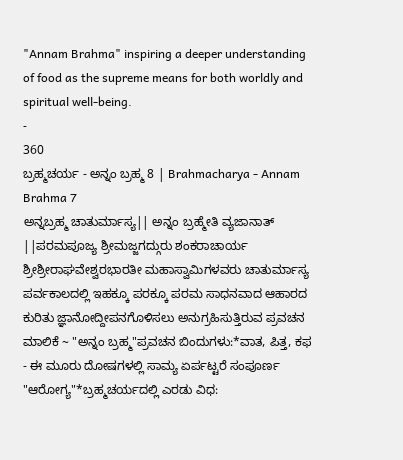"Annam Brahma" inspiring a deeper understanding of food as the supreme means for both worldly and spiritual well-being.
-
360
ಬ್ರಹ್ಮಚರ್ಯ - ಅನ್ನಂ ಬ್ರಹ್ಮ 8 | Brahmacharya - Annam Brahma 7
ಅನ್ನಬ್ರಹ್ಮ ಚಾತುರ್ಮಾಸ್ಯ|| ಅನ್ನಂ ಬ್ರಹ್ಮೇತಿ ವ್ಯಜಾನಾತ್ ||ಪರಮಪೂಜ್ಯ ಶ್ರೀಮಜ್ಜಗದ್ಗುರು ಶಂಕರಾಚಾರ್ಯ ಶ್ರೀಶ್ರೀರಾಘವೇಶ್ವರಭಾರತೀ ಮಹಾಸ್ವಾಮಿಗಳವರು ಚಾತುರ್ಮಾಸ್ಯ ಪರ್ವಕಾಲದಲ್ಲಿ ಇಹಕ್ಕೂ ಪರಕ್ಕೂ ಪರಮ ಸಾಧನವಾದ ಆಹಾರದ ಕುರಿತು ಜ್ಞಾನೋದ್ದೀಪನಗೊಳಿಸಲು ಅನುಗ್ರಹಿಸುತ್ತಿರುವ ಪ್ರವಚನ ಮಾಲಿಕೆ ~ "ಅನ್ನಂ ಬ್ರಹ್ಮ"ಪ್ರವಚನ ಬಿಂದುಗಳು:*ವಾತ, ಪಿತ್ತ, ಕಫ - ಈ ಮೂರು ದೋಷಗಳಲ್ಲಿ ಸಾಮ್ಯ ಏರ್ಪಟ್ಟರೆ ಸಂಪೂರ್ಣ "ಆರೋಗ್ಯ"*ಬ್ರಹ್ಮಚರ್ಯದಲ್ಲಿ ಎರಡು ವಿಧ: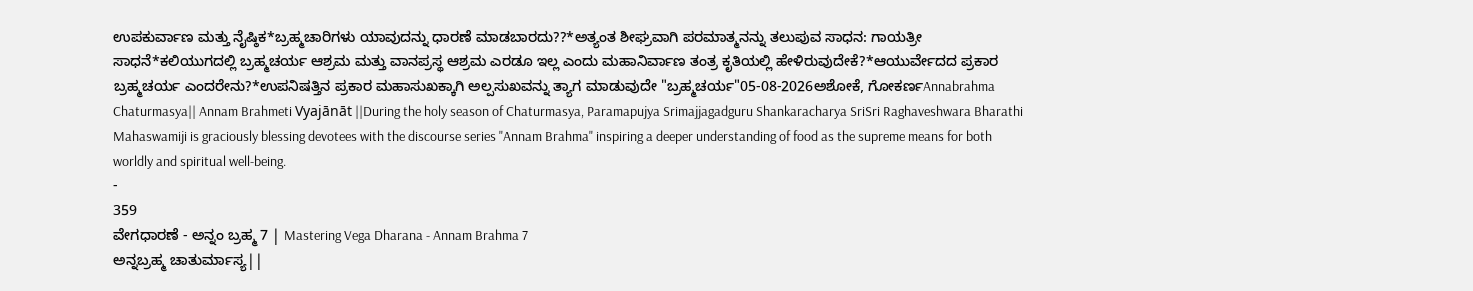ಉಪಕುರ್ವಾಣ ಮತ್ತು ನೈಷ್ಠಿಕ*ಬ್ರಹ್ಮಚಾರಿಗಳು ಯಾವುದನ್ನು ಧಾರಣೆ ಮಾಡಬಾರದು??*ಅತ್ಯಂತ ಶೀಘ್ರವಾಗಿ ಪರಮಾತ್ಮನನ್ನು ತಲುಪುವ ಸಾಧನ: ಗಾಯತ್ರೀ ಸಾಧನೆ*ಕಲಿಯುಗದಲ್ಲಿ ಬ್ರಹ್ಮಚರ್ಯ ಆಶ್ರಮ ಮತ್ತು ವಾನಪ್ರಸ್ಥ ಆಶ್ರಮ ಎರಡೂ ಇಲ್ಲ ಎಂದು ಮಹಾನಿರ್ವಾಣ ತಂತ್ರ ಕೃತಿಯಲ್ಲಿ ಹೇಳಿರುವುದೇಕೆ?*ಆಯುರ್ವೇದದ ಪ್ರಕಾರ ಬ್ರಹ್ಮಚರ್ಯ ಎಂದರೇನು?*ಉಪನಿಷತ್ತಿನ ಪ್ರಕಾರ ಮಹಾಸುಖಕ್ಕಾಗಿ ಅಲ್ಪಸುಖವನ್ನು ತ್ಯಾಗ ಮಾಡುವುದೇ "ಬ್ರಹ್ಮಚರ್ಯ"05-08-2026ಅಶೋಕೆ, ಗೋಕರ್ಣAnnabrahma Chaturmasya|| Annam Brahmeti Vyajānāt ||During the holy season of Chaturmasya, Paramapujya Srimajjagadguru Shankaracharya SriSri Raghaveshwara Bharathi Mahaswamiji is graciously blessing devotees with the discourse series "Annam Brahma" inspiring a deeper understanding of food as the supreme means for both worldly and spiritual well-being.
-
359
ವೇಗಧಾರಣೆ - ಅನ್ನಂ ಬ್ರಹ್ಮ 7 | Mastering Vega Dharana - Annam Brahma 7
ಅನ್ನಬ್ರಹ್ಮ ಚಾತುರ್ಮಾಸ್ಯ||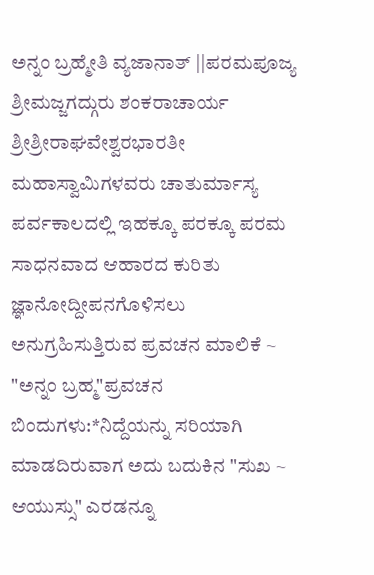ಅನ್ನಂ ಬ್ರಹ್ಮೇತಿ ವ್ಯಜಾನಾತ್ ||ಪರಮಪೂಜ್ಯ ಶ್ರೀಮಜ್ಜಗದ್ಗುರು ಶಂಕರಾಚಾರ್ಯ ಶ್ರೀಶ್ರೀರಾಘವೇಶ್ವರಭಾರತೀ ಮಹಾಸ್ವಾಮಿಗಳವರು ಚಾತುರ್ಮಾಸ್ಯ ಪರ್ವಕಾಲದಲ್ಲಿ ಇಹಕ್ಕೂ ಪರಕ್ಕೂ ಪರಮ ಸಾಧನವಾದ ಆಹಾರದ ಕುರಿತು ಜ್ಞಾನೋದ್ದೀಪನಗೊಳಿಸಲು ಅನುಗ್ರಹಿಸುತ್ತಿರುವ ಪ್ರವಚನ ಮಾಲಿಕೆ ~ "ಅನ್ನಂ ಬ್ರಹ್ಮ"ಪ್ರವಚನ ಬಿಂದುಗಳು:*ನಿದ್ದೆಯನ್ನು ಸರಿಯಾಗಿ ಮಾಡದಿರುವಾಗ ಅದು ಬದುಕಿನ "ಸುಖ ~ ಆಯುಸ್ಸು" ಎರಡನ್ನೂ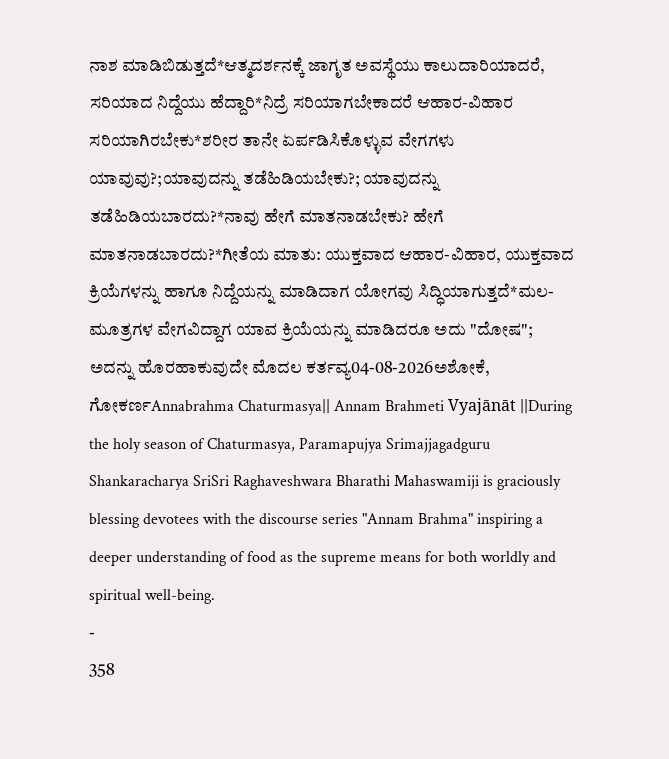ನಾಶ ಮಾಡಿಬಿಡುತ್ತದೆ*ಆತ್ಮದರ್ಶನಕ್ಕೆ ಜಾಗೃತ ಅವಸ್ಥೆಯು ಕಾಲುದಾರಿಯಾದರೆ, ಸರಿಯಾದ ನಿದ್ದೆಯು ಹೆದ್ದಾರಿ*ನಿದ್ರೆ ಸರಿಯಾಗಬೇಕಾದರೆ ಆಹಾರ-ವಿಹಾರ ಸರಿಯಾಗಿರಬೇಕು*ಶರೀರ ತಾನೇ ಏರ್ಪಡಿಸಿಕೊಳ್ಳುವ ವೇಗಗಳು ಯಾವುವು?;ಯಾವುದನ್ನು ತಡೆಹಿಡಿಯಬೇಕು?; ಯಾವುದನ್ನು ತಡೆಹಿಡಿಯಬಾರದು?*ನಾವು ಹೇಗೆ ಮಾತನಾಡಬೇಕು? ಹೇಗೆ ಮಾತನಾಡಬಾರದು?*ಗೀತೆಯ ಮಾತು: ಯುಕ್ತವಾದ ಆಹಾರ-ವಿಹಾರ, ಯುಕ್ತವಾದ ಕ್ರಿಯೆಗಳನ್ನು ಹಾಗೂ ನಿದ್ದೆಯನ್ನು ಮಾಡಿದಾಗ ಯೋಗವು ಸಿದ್ಧಿಯಾಗುತ್ತದೆ*ಮಲ-ಮೂತ್ರಗಳ ವೇಗವಿದ್ದಾಗ ಯಾವ ಕ್ರಿಯೆಯನ್ನು ಮಾಡಿದರೂ ಅದು "ದೋಷ"; ಅದನ್ನು ಹೊರಹಾಕುವುದೇ ಮೊದಲ ಕರ್ತವ್ಯ04-08-2026ಅಶೋಕೆ, ಗೋಕರ್ಣAnnabrahma Chaturmasya|| Annam Brahmeti Vyajānāt ||During the holy season of Chaturmasya, Paramapujya Srimajjagadguru Shankaracharya SriSri Raghaveshwara Bharathi Mahaswamiji is graciously blessing devotees with the discourse series "Annam Brahma" inspiring a deeper understanding of food as the supreme means for both worldly and spiritual well-being.
-
358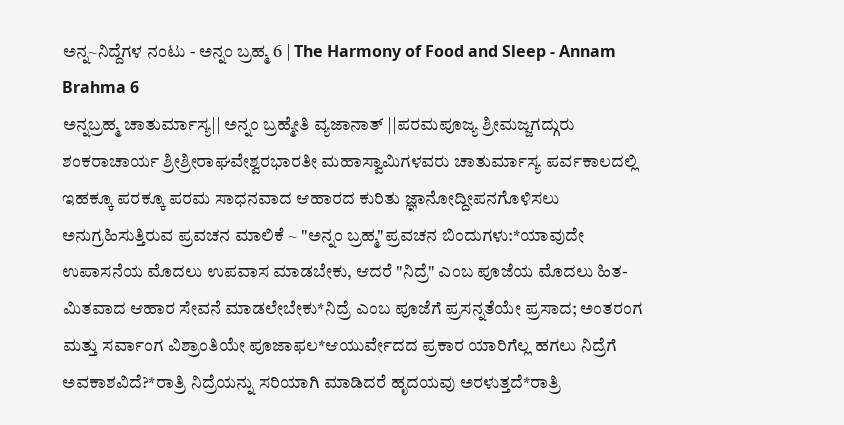ಅನ್ನ~ನಿದ್ದೆಗಳ ನಂಟು - ಅನ್ನಂ ಬ್ರಹ್ಮ 6 | The Harmony of Food and Sleep - Annam Brahma 6
ಅನ್ನಬ್ರಹ್ಮ ಚಾತುರ್ಮಾಸ್ಯ|| ಅನ್ನಂ ಬ್ರಹ್ಮೇತಿ ವ್ಯಜಾನಾತ್ ||ಪರಮಪೂಜ್ಯ ಶ್ರೀಮಜ್ಜಗದ್ಗುರು ಶಂಕರಾಚಾರ್ಯ ಶ್ರೀಶ್ರೀರಾಘವೇಶ್ವರಭಾರತೀ ಮಹಾಸ್ವಾಮಿಗಳವರು ಚಾತುರ್ಮಾಸ್ಯ ಪರ್ವಕಾಲದಲ್ಲಿ ಇಹಕ್ಕೂ ಪರಕ್ಕೂ ಪರಮ ಸಾಧನವಾದ ಆಹಾರದ ಕುರಿತು ಜ್ಞಾನೋದ್ದೀಪನಗೊಳಿಸಲು ಅನುಗ್ರಹಿಸುತ್ತಿರುವ ಪ್ರವಚನ ಮಾಲಿಕೆ ~ "ಅನ್ನಂ ಬ್ರಹ್ಮ"ಪ್ರವಚನ ಬಿಂದುಗಳು:*ಯಾವುದೇ ಉಪಾಸನೆಯ ಮೊದಲು ಉಪವಾಸ ಮಾಡಬೇಕು, ಆದರೆ "ನಿದ್ರೆ" ಎಂಬ ಪೂಜೆಯ ಮೊದಲು ಹಿತ-ಮಿತವಾದ ಆಹಾರ ಸೇವನೆ ಮಾಡಲೇಬೇಕು*ನಿದ್ರೆ ಎಂಬ ಪೂಜೆಗೆ ಪ್ರಸನ್ನತೆಯೇ ಪ್ರಸಾದ; ಅಂತರಂಗ ಮತ್ತು ಸರ್ವಾಂಗ ವಿಶ್ರಾಂತಿಯೇ ಪೂಜಾಫಲ*ಆಯುರ್ವೇದದ ಪ್ರಕಾರ ಯಾರಿಗೆಲ್ಲ ಹಗಲು ನಿದ್ರೆಗೆ ಅವಕಾಶವಿದೆ?*ರಾತ್ರಿ ನಿದ್ರೆಯನ್ನು ಸರಿಯಾಗಿ ಮಾಡಿದರೆ ಹೃದಯವು ಅರಳುತ್ತದೆ*ರಾತ್ರಿ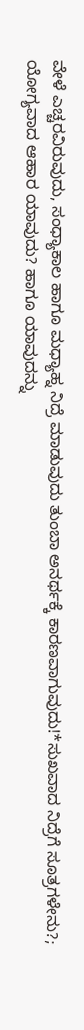ವೇಳೆ ಎಚ್ಚರವಿರುವುದು, ಸಂಧ್ಯಾಕಾಲ ಹಾಗೂ ಮಧ್ಯಾಹ್ನ ನಿದ್ರೆ ಮಾಡುವುದು ತುಂಬಾ ಅನರ್ಥಕ್ಕೆ ಕಾರಣವಾಗುವುದು!*ಸುಖವಾದ ನಿದ್ರೆಗೆ ಸೂತ್ರಗಳೇನು?; ಯೋಗ್ಯವಾದ ಆಹಾರ ಯಾವುದು? ಹಾಗೂ ಯಾವುದನ್ನು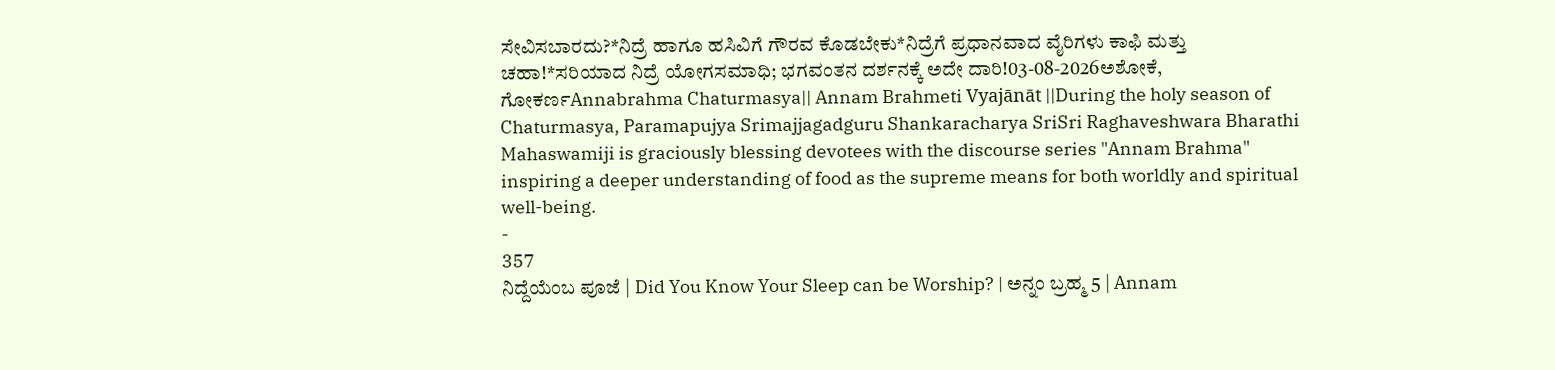ಸೇವಿಸಬಾರದು?*ನಿದ್ರೆ ಹಾಗೂ ಹಸಿವಿಗೆ ಗೌರವ ಕೊಡಬೇಕು*ನಿದ್ರೆಗೆ ಪ್ರಧಾನವಾದ ವೈರಿಗಳು ಕಾಫಿ ಮತ್ತು ಚಹಾ!*ಸರಿಯಾದ ನಿದ್ರೆ ಯೋಗಸಮಾಧಿ; ಭಗವಂತನ ದರ್ಶನಕ್ಕೆ ಅದೇ ದಾರಿ!03-08-2026ಅಶೋಕೆ, ಗೋಕರ್ಣAnnabrahma Chaturmasya|| Annam Brahmeti Vyajānāt ||During the holy season of Chaturmasya, Paramapujya Srimajjagadguru Shankaracharya SriSri Raghaveshwara Bharathi Mahaswamiji is graciously blessing devotees with the discourse series "Annam Brahma" inspiring a deeper understanding of food as the supreme means for both worldly and spiritual well-being.
-
357
ನಿದ್ದೆಯೆಂಬ ಪೂಜೆ | Did You Know Your Sleep can be Worship? | ಅನ್ನಂ ಬ್ರಹ್ಮ 5 | Annam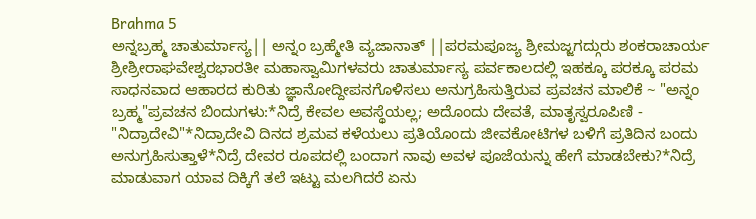Brahma 5
ಅನ್ನಬ್ರಹ್ಮ ಚಾತುರ್ಮಾಸ್ಯ|| ಅನ್ನಂ ಬ್ರಹ್ಮೇತಿ ವ್ಯಜಾನಾತ್ ||ಪರಮಪೂಜ್ಯ ಶ್ರೀಮಜ್ಜಗದ್ಗುರು ಶಂಕರಾಚಾರ್ಯ ಶ್ರೀಶ್ರೀರಾಘವೇಶ್ವರಭಾರತೀ ಮಹಾಸ್ವಾಮಿಗಳವರು ಚಾತುರ್ಮಾಸ್ಯ ಪರ್ವಕಾಲದಲ್ಲಿ ಇಹಕ್ಕೂ ಪರಕ್ಕೂ ಪರಮ ಸಾಧನವಾದ ಆಹಾರದ ಕುರಿತು ಜ್ಞಾನೋದ್ದೀಪನಗೊಳಿಸಲು ಅನುಗ್ರಹಿಸುತ್ತಿರುವ ಪ್ರವಚನ ಮಾಲಿಕೆ ~ "ಅನ್ನಂ ಬ್ರಹ್ಮ"ಪ್ರವಚನ ಬಿಂದುಗಳು:*ನಿದ್ರೆ ಕೇವಲ ಅವಸ್ಥೆಯಲ್ಲ; ಅದೊಂದು ದೇವತೆ, ಮಾತೃಸ್ವರೂಪಿಣಿ - "ನಿದ್ರಾದೇವಿ"*ನಿದ್ರಾದೇವಿ ದಿನದ ಶ್ರಮವ ಕಳೆಯಲು ಪ್ರತಿಯೊಂದು ಜೀವಕೋಟಿಗಳ ಬಳಿಗೆ ಪ್ರತಿದಿನ ಬಂದು ಅನುಗ್ರಹಿಸುತ್ತಾಳೆ*ನಿದ್ರೆ ದೇವರ ರೂಪದಲ್ಲಿ ಬಂದಾಗ ನಾವು ಅವಳ ಪೂಜೆಯನ್ನು ಹೇಗೆ ಮಾಡಬೇಕು?*ನಿದ್ರೆ ಮಾಡುವಾಗ ಯಾವ ದಿಕ್ಕಿಗೆ ತಲೆ ಇಟ್ಟು ಮಲಗಿದರೆ ಏನು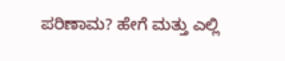ಪರಿಣಾಮ? ಹೇಗೆ ಮತ್ತು ಎಲ್ಲಿ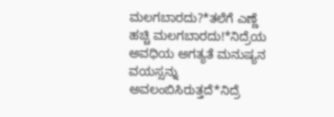ಮಲಗಬಾರದು?*ತಲೆಗೆ ಎಣ್ಣೆ ಹಚ್ಚಿ ಮಲಗಬಾರದು!*ನಿದ್ರೆಯ ಅವಧಿಯ ಅಗತ್ಯತೆ ಮನುಷ್ಯನ ವಯಸ್ಸನ್ನು ಅವಲಂಬಿಸಿರುತ್ತದೆ*ನಿದ್ರೆ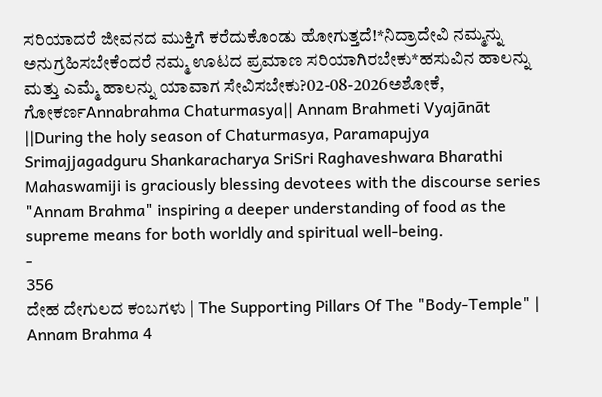ಸರಿಯಾದರೆ ಜೀವನದ ಮುಕ್ತಿಗೆ ಕರೆದುಕೊಂಡು ಹೋಗುತ್ತದೆ!*ನಿದ್ರಾದೇವಿ ನಮ್ಮನ್ನು ಅನುಗ್ರಹಿಸಬೇಕೆಂದರೆ ನಮ್ಮ ಊಟದ ಪ್ರಮಾಣ ಸರಿಯಾಗಿರಬೇಕು*ಹಸುವಿನ ಹಾಲನ್ನು ಮತ್ತು ಎಮ್ಮೆ ಹಾಲನ್ನು ಯಾವಾಗ ಸೇವಿಸಬೇಕು?02-08-2026ಅಶೋಕೆ, ಗೋಕರ್ಣAnnabrahma Chaturmasya|| Annam Brahmeti Vyajānāt ||During the holy season of Chaturmasya, Paramapujya Srimajjagadguru Shankaracharya SriSri Raghaveshwara Bharathi Mahaswamiji is graciously blessing devotees with the discourse series "Annam Brahma" inspiring a deeper understanding of food as the supreme means for both worldly and spiritual well-being.
-
356
ದೇಹ ದೇಗುಲದ ಕಂಬಗಳು | The Supporting Pillars Of The "Body-Temple" | Annam Brahma 4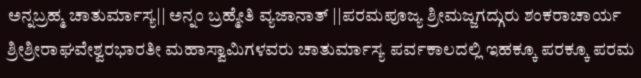ಅನ್ನಬ್ರಹ್ಮ ಚಾತುರ್ಮಾಸ್ಯ|| ಅನ್ನಂ ಬ್ರಹ್ಮೇತಿ ವ್ಯಜಾನಾತ್ ||ಪರಮಪೂಜ್ಯ ಶ್ರೀಮಜ್ಜಗದ್ಗುರು ಶಂಕರಾಚಾರ್ಯ ಶ್ರೀಶ್ರೀರಾಘವೇಶ್ವರಭಾರತೀ ಮಹಾಸ್ವಾಮಿಗಳವರು ಚಾತುರ್ಮಾಸ್ಯ ಪರ್ವಕಾಲದಲ್ಲಿ ಇಹಕ್ಕೂ ಪರಕ್ಕೂ ಪರಮ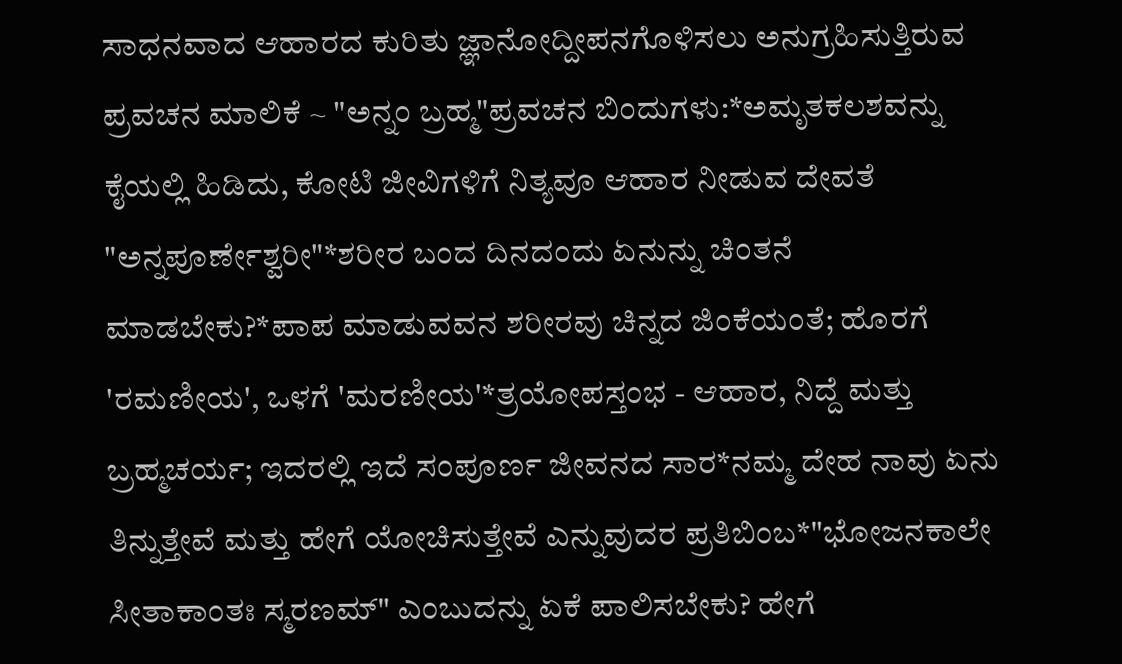ಸಾಧನವಾದ ಆಹಾರದ ಕುರಿತು ಜ್ಞಾನೋದ್ದೀಪನಗೊಳಿಸಲು ಅನುಗ್ರಹಿಸುತ್ತಿರುವ ಪ್ರವಚನ ಮಾಲಿಕೆ ~ "ಅನ್ನಂ ಬ್ರಹ್ಮ"ಪ್ರವಚನ ಬಿಂದುಗಳು:*ಅಮೃತಕಲಶವನ್ನು ಕೈಯಲ್ಲಿ ಹಿಡಿದು, ಕೋಟಿ ಜೀವಿಗಳಿಗೆ ನಿತ್ಯವೂ ಆಹಾರ ನೀಡುವ ದೇವತೆ "ಅನ್ನಪೂರ್ಣೇಶ್ವರೀ"*ಶರೀರ ಬಂದ ದಿನದಂದು ಏನುನ್ನು ಚಿಂತನೆ ಮಾಡಬೇಕು?*ಪಾಪ ಮಾಡುವವನ ಶರೀರವು ಚಿನ್ನದ ಜಿಂಕೆಯಂತೆ; ಹೊರಗೆ 'ರಮಣೀಯ', ಒಳಗೆ 'ಮರಣೀಯ'*ತ್ರಯೋಪಸ್ತಂಭ - ಆಹಾರ, ನಿದ್ದೆ ಮತ್ತು ಬ್ರಹ್ಮಚರ್ಯ; ಇದರಲ್ಲಿ ಇದೆ ಸಂಪೂರ್ಣ ಜೀವನದ ಸಾರ*ನಮ್ಮ ದೇಹ ನಾವು ಏನು ತಿನ್ನುತ್ತೇವೆ ಮತ್ತು ಹೇಗೆ ಯೋಚಿಸುತ್ತೇವೆ ಎನ್ನುವುದರ ಪ್ರತಿಬಿಂಬ*"ಭೋಜನಕಾಲೇ ಸೀತಾಕಾಂತಃ ಸ್ಮರಣಮ್" ಎಂಬುದನ್ನು ಏಕೆ ಪಾಲಿಸಬೇಕು? ಹೇಗೆ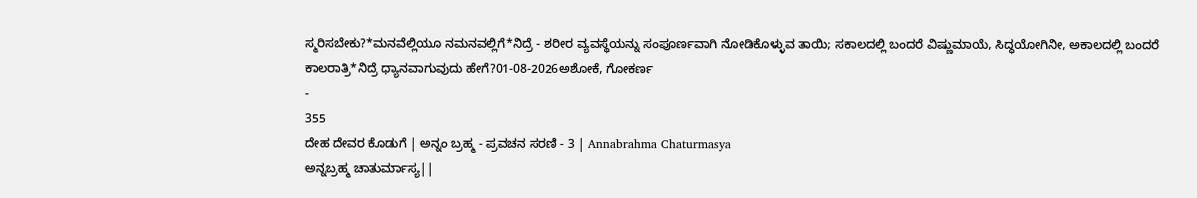ಸ್ಮರಿಸಬೇಕು?*ಮನವೆಲ್ಲಿಯೂ ನಮನವಲ್ಲಿಗೆ*ನಿದ್ರೆ - ಶರೀರ ವ್ಯವಸ್ಥೆಯನ್ನು ಸಂಪೂರ್ಣವಾಗಿ ನೋಡಿಕೊಳ್ಳುವ ತಾಯಿ; ಸಕಾಲದಲ್ಲಿ ಬಂದರೆ ವಿಷ್ಣುಮಾಯೆ, ಸಿದ್ಧಯೋಗಿನೀ, ಅಕಾಲದಲ್ಲಿ ಬಂದರೆ ಕಾಲರಾತ್ರಿ*ನಿದ್ರೆ ಧ್ಯಾನವಾಗುವುದು ಹೇಗೆ?01-08-2026ಅಶೋಕೆ, ಗೋಕರ್ಣ
-
355
ದೇಹ ದೇವರ ಕೊಡುಗೆ | ಅನ್ನಂ ಬ್ರಹ್ಮ - ಪ್ರವಚನ ಸರಣಿ - 3 | Annabrahma Chaturmasya
ಅನ್ನಬ್ರಹ್ಮ ಚಾತುರ್ಮಾಸ್ಯ||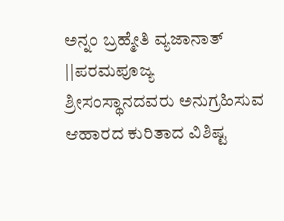ಅನ್ನಂ ಬ್ರಹ್ಮೇತಿ ವ್ಯಜಾನಾತ್ ||ಪರಮಪೂಜ್ಯ ಶ್ರೀಸಂಸ್ಥಾನದವರು ಅನುಗ್ರಹಿಸುವ ಆಹಾರದ ಕುರಿತಾದ ವಿಶಿಷ್ಟ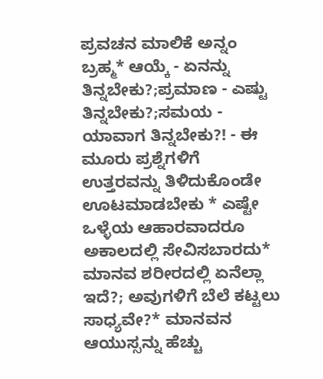ಪ್ರವಚನ ಮಾಲಿಕೆ ಅನ್ನಂ ಬ್ರಹ್ಮ* ಆಯ್ಕೆ - ಏನನ್ನು ತಿನ್ನಬೇಕು?;ಪ್ರಮಾಣ - ಎಷ್ಟು ತಿನ್ನಬೇಕು?;ಸಮಯ - ಯಾವಾಗ ತಿನ್ನಬೇಕು?! - ಈ ಮೂರು ಪ್ರಶ್ನೆಗಳಿಗೆ ಉತ್ತರವನ್ನು ತಿಳಿದುಕೊಂಡೇ ಊಟಮಾಡಬೇಕು * ಎಷ್ಟೇ ಒಳ್ಳೆಯ ಆಹಾರವಾದರೂ ಅಕಾಲದಲ್ಲಿ ಸೇವಿಸಬಾರದು* ಮಾನವ ಶರೀರದಲ್ಲಿ ಏನೆಲ್ಲಾ ಇದೆ?; ಅವುಗಳಿಗೆ ಬೆಲೆ ಕಟ್ಟಲು ಸಾಧ್ಯವೇ?* ಮಾನವನ ಆಯುಸ್ಸನ್ನು ಹೆಚ್ಚು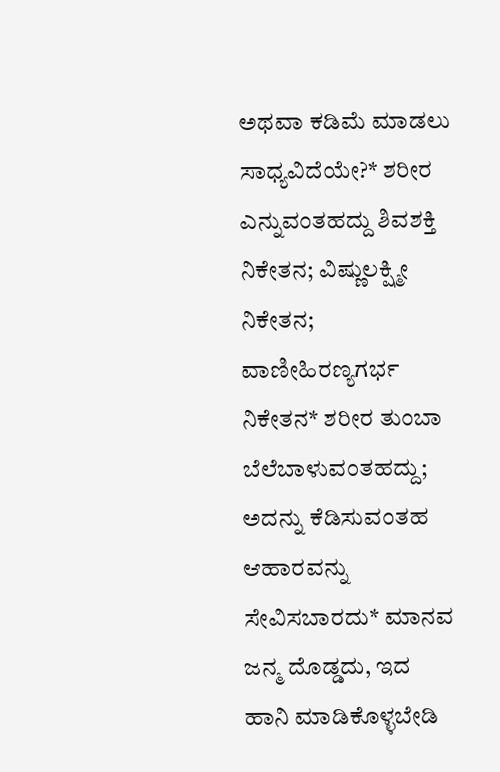ಅಥವಾ ಕಡಿಮೆ ಮಾಡಲು ಸಾಧ್ಯವಿದೆಯೇ?* ಶರೀರ ಎನ್ನುವಂತಹದ್ದು ಶಿವಶಕ್ತಿ ನಿಕೇತನ; ವಿಷ್ಣುಲಕ್ಷ್ಮೀ ನಿಕೇತನ; ವಾಣೀಹಿರಣ್ಯಗರ್ಭ ನಿಕೇತನ* ಶರೀರ ತುಂಬಾ ಬೆಲೆಬಾಳುವಂತಹದ್ದು; ಅದನ್ನು ಕೆಡಿಸುವಂತಹ ಆಹಾರವನ್ನು ಸೇವಿಸಬಾರದು* ಮಾನವ ಜನ್ಮ ದೊಡ್ಡದು, ಇದ ಹಾನಿ ಮಾಡಿಕೊಳ್ಳಬೇಡಿ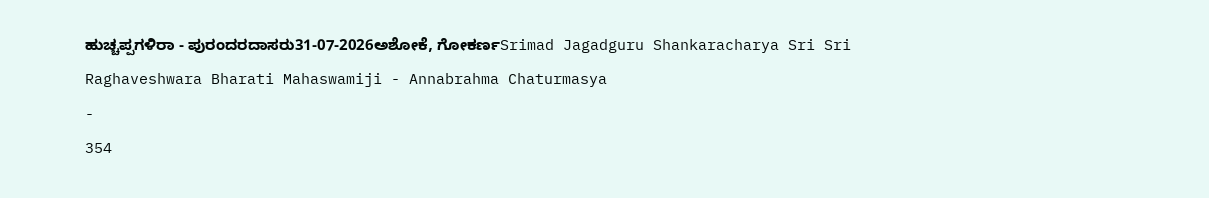ಹುಚ್ಚಪ್ಪಗಳಿರಾ - ಪುರಂದರದಾಸರು31-07-2026ಅಶೋಕೆ, ಗೋಕರ್ಣSrimad Jagadguru Shankaracharya Sri Sri Raghaveshwara Bharati Mahaswamiji - Annabrahma Chaturmasya
-
354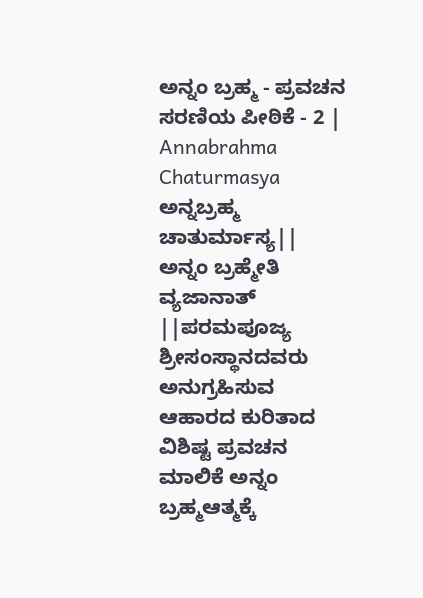ಅನ್ನಂ ಬ್ರಹ್ಮ - ಪ್ರವಚನ ಸರಣಿಯ ಪೀಠಿಕೆ - 2 | Annabrahma Chaturmasya
ಅನ್ನಬ್ರಹ್ಮ ಚಾತುರ್ಮಾಸ್ಯ|| ಅನ್ನಂ ಬ್ರಹ್ಮೇತಿ ವ್ಯಜಾನಾತ್ ||ಪರಮಪೂಜ್ಯ ಶ್ರೀಸಂಸ್ಥಾನದವರು ಅನುಗ್ರಹಿಸುವ ಆಹಾರದ ಕುರಿತಾದ ವಿಶಿಷ್ಟ ಪ್ರವಚನ ಮಾಲಿಕೆ ಅನ್ನಂ ಬ್ರಹ್ಮಆತ್ಮಕ್ಕೆ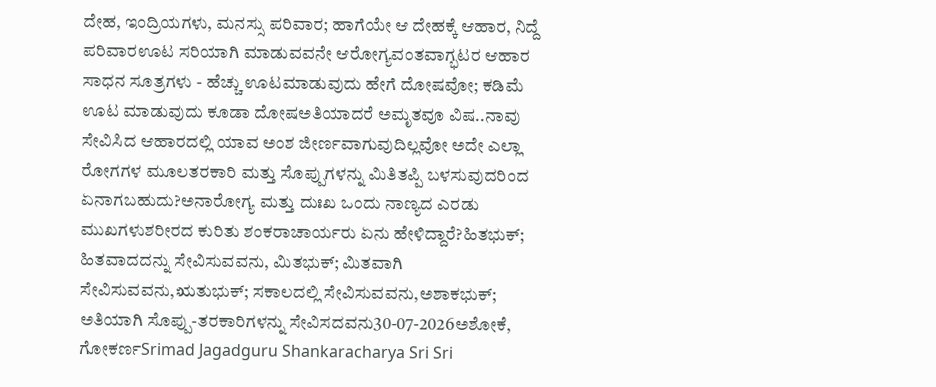ದೇಹ, ಇಂದ್ರಿಯಗಳು, ಮನಸ್ಸು ಪರಿವಾರ; ಹಾಗೆಯೇ ಆ ದೇಹಕ್ಕೆ ಆಹಾರ, ನಿದ್ದೆ ಪರಿವಾರಊಟ ಸರಿಯಾಗಿ ಮಾಡುವವನೇ ಆರೋಗ್ಯವಂತವಾಗ್ಭಟರ ಆಹಾರ ಸಾಧನ ಸೂತ್ರಗಳು - ಹೆಚ್ಚು ಊಟಮಾಡುವುದು ಹೇಗೆ ದೋಷವೋ; ಕಡಿಮೆ ಊಟ ಮಾಡುವುದು ಕೂಡಾ ದೋಷಅತಿಯಾದರೆ ಅಮೃತವೂ ವಿಷ..ನಾವು ಸೇವಿಸಿದ ಆಹಾರದಲ್ಲಿ ಯಾವ ಅಂಶ ಜೀರ್ಣವಾಗುವುದಿಲ್ಲವೋ ಅದೇ ಎಲ್ಲಾ ರೋಗಗಳ ಮೂಲತರಕಾರಿ ಮತ್ತು ಸೊಪ್ಪುಗಳನ್ನು ಮಿತಿತಪ್ಪಿ ಬಳಸುವುದರಿಂದ ಏನಾಗಬಹುದು?ಅನಾರೋಗ್ಯ ಮತ್ತು ದುಃಖ ಒಂದು ನಾಣ್ಯದ ಎರಡು ಮುಖಗಳುಶರೀರದ ಕುರಿತು ಶಂಕರಾಚಾರ್ಯರು ಏನು ಹೇಳಿದ್ದಾರೆ?ಹಿತಭುಕ್; ಹಿತವಾದದನ್ನು ಸೇವಿಸುವವನು, ಮಿತಭುಕ್; ಮಿತವಾಗಿ ಸೇವಿಸುವವನು,ಋತುಭುಕ್; ಸಕಾಲದಲ್ಲಿ ಸೇವಿಸುವವನು,ಅಶಾಕಭುಕ್; ಅತಿಯಾಗಿ ಸೊಪ್ಪು-ತರಕಾರಿಗಳನ್ನು ಸೇವಿಸದವನು30-07-2026ಅಶೋಕೆ, ಗೋಕರ್ಣSrimad Jagadguru Shankaracharya Sri Sri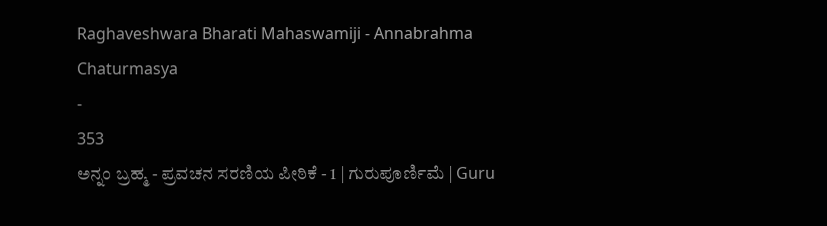Raghaveshwara Bharati Mahaswamiji - Annabrahma Chaturmasya
-
353
ಅನ್ನಂ ಬ್ರಹ್ಮ - ಪ್ರವಚನ ಸರಣಿಯ ಪೀಠಿಕೆ - 1 | ಗುರುಪೂರ್ಣಿಮೆ | Guru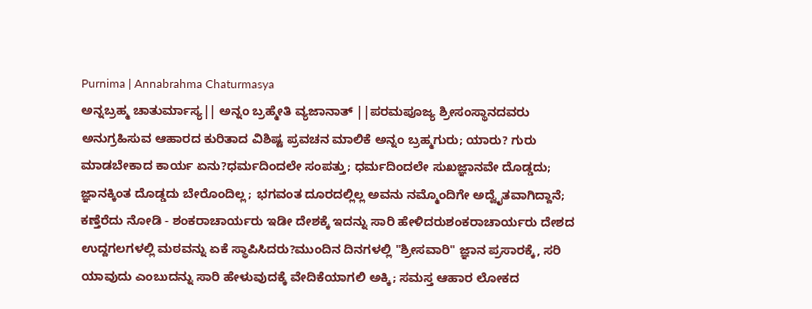Purnima | Annabrahma Chaturmasya
ಅನ್ನಬ್ರಹ್ಮ ಚಾತುರ್ಮಾಸ್ಯ|| ಅನ್ನಂ ಬ್ರಹ್ಮೇತಿ ವ್ಯಜಾನಾತ್ ||ಪರಮಪೂಜ್ಯ ಶ್ರೀಸಂಸ್ಥಾನದವರು ಅನುಗ್ರಹಿಸುವ ಆಹಾರದ ಕುರಿತಾದ ವಿಶಿಷ್ಟ ಪ್ರವಚನ ಮಾಲಿಕೆ ಅನ್ನಂ ಬ್ರಹ್ಮಗುರು; ಯಾರು? ಗುರು ಮಾಡಬೇಕಾದ ಕಾರ್ಯ ಏನು?ಧರ್ಮದಿಂದಲೇ ಸಂಪತ್ತು; ಧರ್ಮದಿಂದಲೇ ಸುಖಜ್ಞಾನವೇ ದೊಡ್ಡದು; ಜ್ಞಾನಕ್ಕಿಂತ ದೊಡ್ಡದು ಬೇರೊಂದಿಲ್ಲ; ಭಗವಂತ ದೂರದಲ್ಲಿಲ್ಲ ಅವನು ನಮ್ಮೊಂದಿಗೇ ಅದ್ವೈತವಾಗಿದ್ದಾನೆ; ಕಣ್ತೆರೆದು ನೋಡಿ - ಶಂಕರಾಚಾರ್ಯರು ಇಡೀ ದೇಶಕ್ಕೆ ಇದನ್ನು ಸಾರಿ ಹೇಳಿದರುಶಂಕರಾಚಾರ್ಯರು ದೇಶದ ಉದ್ದಗಲಗಳಲ್ಲಿ ಮಠವನ್ನು ಏಕೆ ಸ್ಥಾಪಿಸಿದರು?ಮುಂದಿನ ದಿನಗಳಲ್ಲಿ "ಶ್ರೀಸವಾರಿ" ಜ್ಞಾನ ಪ್ರಸಾರಕ್ಕೆ, ಸರಿ ಯಾವುದು ಎಂಬುದನ್ನು ಸಾರಿ ಹೇಳುವುದಕ್ಕೆ ವೇದಿಕೆಯಾಗಲಿ ಅಕ್ಕಿ; ಸಮಸ್ತ ಆಹಾರ ಲೋಕದ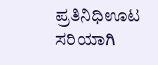ಪ್ರತಿನಿಧಿಊಟ ಸರಿಯಾಗಿ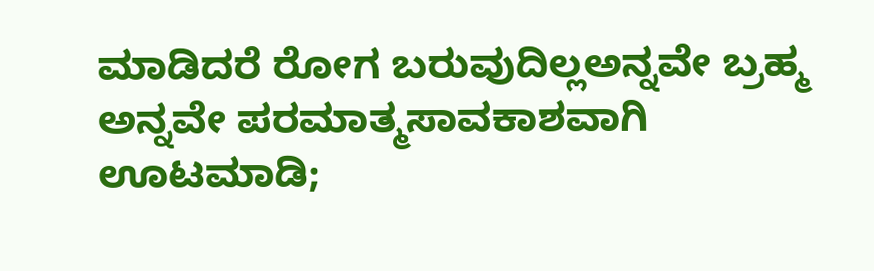ಮಾಡಿದರೆ ರೋಗ ಬರುವುದಿಲ್ಲಅನ್ನವೇ ಬ್ರಹ್ಮ ಅನ್ನವೇ ಪರಮಾತ್ಮಸಾವಕಾಶವಾಗಿ ಊಟಮಾಡಿ;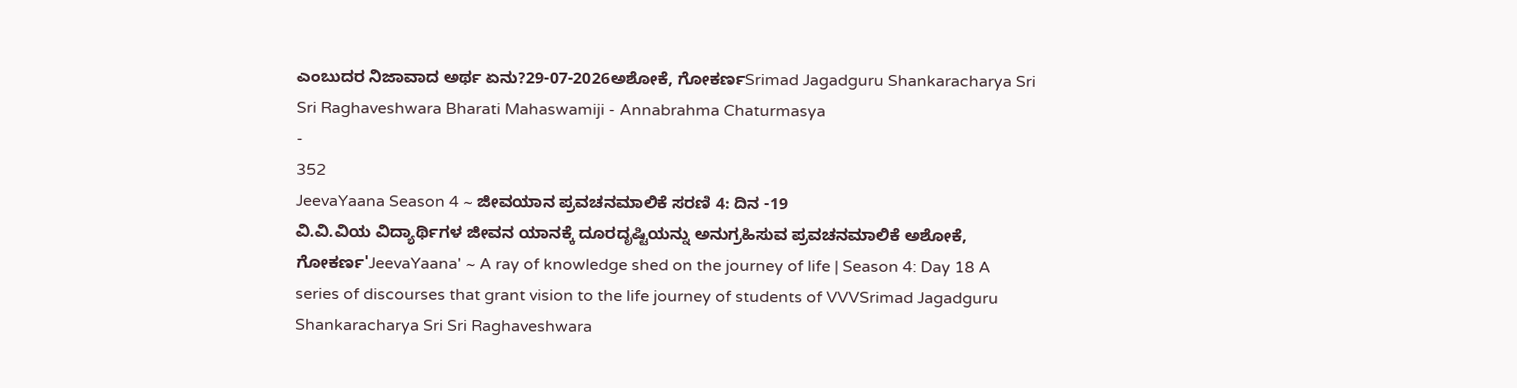ಎಂಬುದರ ನಿಜಾವಾದ ಅರ್ಥ ಏನು?29-07-2026ಅಶೋಕೆ, ಗೋಕರ್ಣSrimad Jagadguru Shankaracharya Sri Sri Raghaveshwara Bharati Mahaswamiji - Annabrahma Chaturmasya
-
352
JeevaYaana Season 4 ~ ಜೀವಯಾನ ಪ್ರವಚನಮಾಲಿಕೆ ಸರಣಿ 4: ದಿನ -19
ವಿ.ವಿ.ವಿಯ ವಿದ್ಯಾರ್ಥಿಗಳ ಜೀವನ ಯಾನಕ್ಕೆ ದೂರದೃಷ್ಟಿಯನ್ನು ಅನುಗ್ರಹಿಸುವ ಪ್ರವಚನಮಾಲಿಕೆ ಅಶೋಕೆ, ಗೋಕರ್ಣ'JeevaYaana' ~ A ray of knowledge shed on the journey of life | Season 4: Day 18 A series of discourses that grant vision to the life journey of students of VVVSrimad Jagadguru Shankaracharya Sri Sri Raghaveshwara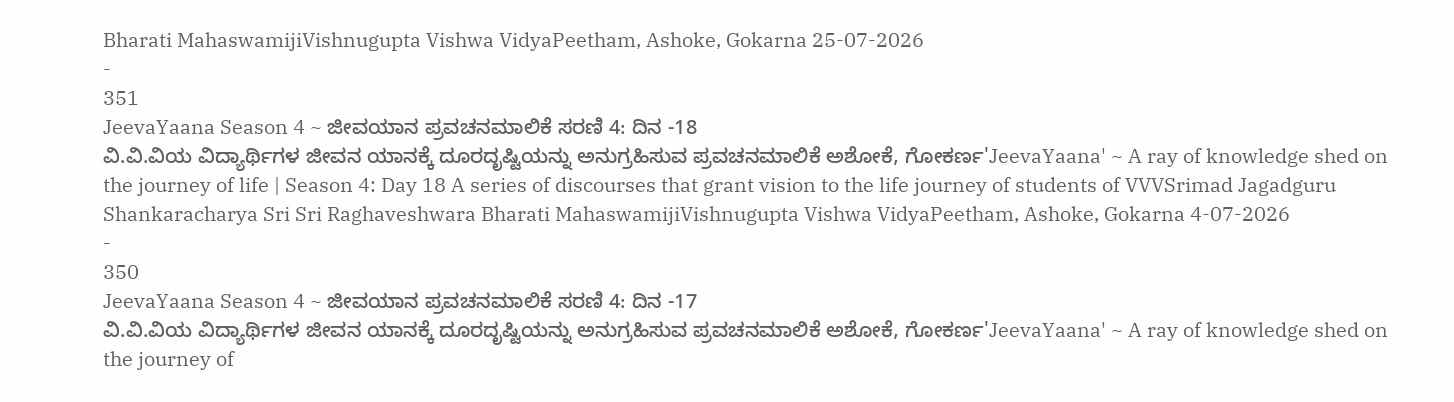Bharati MahaswamijiVishnugupta Vishwa VidyaPeetham, Ashoke, Gokarna 25-07-2026
-
351
JeevaYaana Season 4 ~ ಜೀವಯಾನ ಪ್ರವಚನಮಾಲಿಕೆ ಸರಣಿ 4: ದಿನ -18
ವಿ.ವಿ.ವಿಯ ವಿದ್ಯಾರ್ಥಿಗಳ ಜೀವನ ಯಾನಕ್ಕೆ ದೂರದೃಷ್ಟಿಯನ್ನು ಅನುಗ್ರಹಿಸುವ ಪ್ರವಚನಮಾಲಿಕೆ ಅಶೋಕೆ, ಗೋಕರ್ಣ'JeevaYaana' ~ A ray of knowledge shed on the journey of life | Season 4: Day 18 A series of discourses that grant vision to the life journey of students of VVVSrimad Jagadguru Shankaracharya Sri Sri Raghaveshwara Bharati MahaswamijiVishnugupta Vishwa VidyaPeetham, Ashoke, Gokarna 4-07-2026
-
350
JeevaYaana Season 4 ~ ಜೀವಯಾನ ಪ್ರವಚನಮಾಲಿಕೆ ಸರಣಿ 4: ದಿನ -17
ವಿ.ವಿ.ವಿಯ ವಿದ್ಯಾರ್ಥಿಗಳ ಜೀವನ ಯಾನಕ್ಕೆ ದೂರದೃಷ್ಟಿಯನ್ನು ಅನುಗ್ರಹಿಸುವ ಪ್ರವಚನಮಾಲಿಕೆ ಅಶೋಕೆ, ಗೋಕರ್ಣ'JeevaYaana' ~ A ray of knowledge shed on the journey of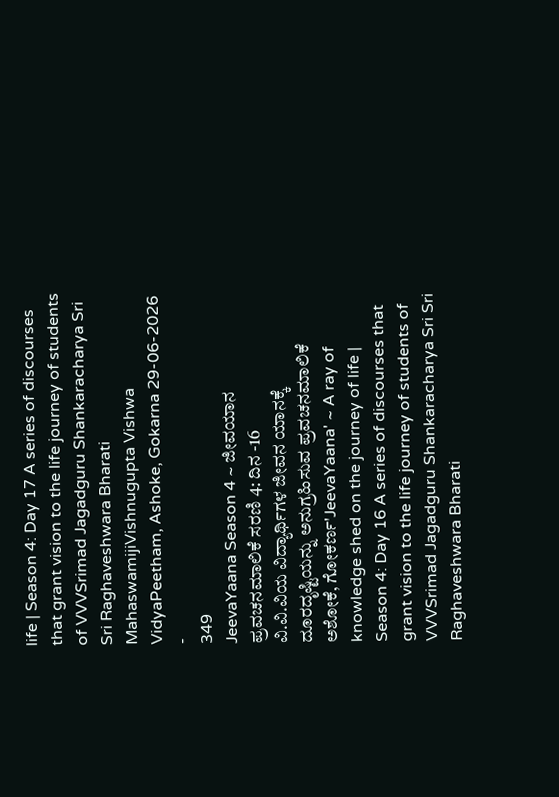life | Season 4: Day 17 A series of discourses that grant vision to the life journey of students of VVVSrimad Jagadguru Shankaracharya Sri Sri Raghaveshwara Bharati MahaswamijiVishnugupta Vishwa VidyaPeetham, Ashoke, Gokarna 29-06-2026
-
349
JeevaYaana Season 4 ~ ಜೀವಯಾನ ಪ್ರವಚನಮಾಲಿಕೆ ಸರಣಿ 4: ದಿನ -16
ವಿ.ವಿ.ವಿಯ ವಿದ್ಯಾರ್ಥಿಗಳ ಜೀವನ ಯಾನಕ್ಕೆ ದೂರದೃಷ್ಟಿಯನ್ನು ಅನುಗ್ರಹಿಸುವ ಪ್ರವಚನಮಾಲಿಕೆ ಅಶೋಕೆ, ಗೋಕರ್ಣ'JeevaYaana' ~ A ray of knowledge shed on the journey of life | Season 4: Day 16 A series of discourses that grant vision to the life journey of students of VVVSrimad Jagadguru Shankaracharya Sri Sri Raghaveshwara Bharati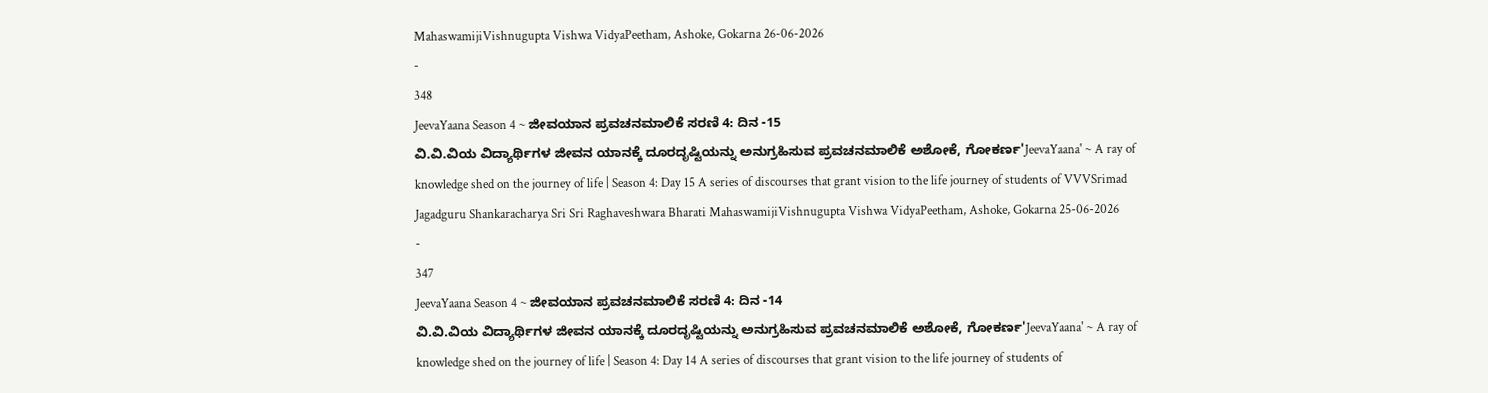MahaswamijiVishnugupta Vishwa VidyaPeetham, Ashoke, Gokarna 26-06-2026
-
348
JeevaYaana Season 4 ~ ಜೀವಯಾನ ಪ್ರವಚನಮಾಲಿಕೆ ಸರಣಿ 4: ದಿನ -15
ವಿ.ವಿ.ವಿಯ ವಿದ್ಯಾರ್ಥಿಗಳ ಜೀವನ ಯಾನಕ್ಕೆ ದೂರದೃಷ್ಟಿಯನ್ನು ಅನುಗ್ರಹಿಸುವ ಪ್ರವಚನಮಾಲಿಕೆ ಅಶೋಕೆ, ಗೋಕರ್ಣ'JeevaYaana' ~ A ray of knowledge shed on the journey of life | Season 4: Day 15 A series of discourses that grant vision to the life journey of students of VVVSrimad Jagadguru Shankaracharya Sri Sri Raghaveshwara Bharati MahaswamijiVishnugupta Vishwa VidyaPeetham, Ashoke, Gokarna 25-06-2026
-
347
JeevaYaana Season 4 ~ ಜೀವಯಾನ ಪ್ರವಚನಮಾಲಿಕೆ ಸರಣಿ 4: ದಿನ -14
ವಿ.ವಿ.ವಿಯ ವಿದ್ಯಾರ್ಥಿಗಳ ಜೀವನ ಯಾನಕ್ಕೆ ದೂರದೃಷ್ಟಿಯನ್ನು ಅನುಗ್ರಹಿಸುವ ಪ್ರವಚನಮಾಲಿಕೆ ಅಶೋಕೆ, ಗೋಕರ್ಣ'JeevaYaana' ~ A ray of knowledge shed on the journey of life | Season 4: Day 14 A series of discourses that grant vision to the life journey of students of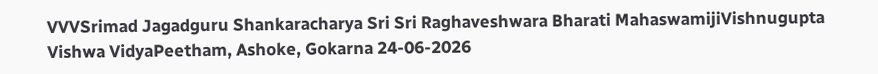VVVSrimad Jagadguru Shankaracharya Sri Sri Raghaveshwara Bharati MahaswamijiVishnugupta Vishwa VidyaPeetham, Ashoke, Gokarna 24-06-2026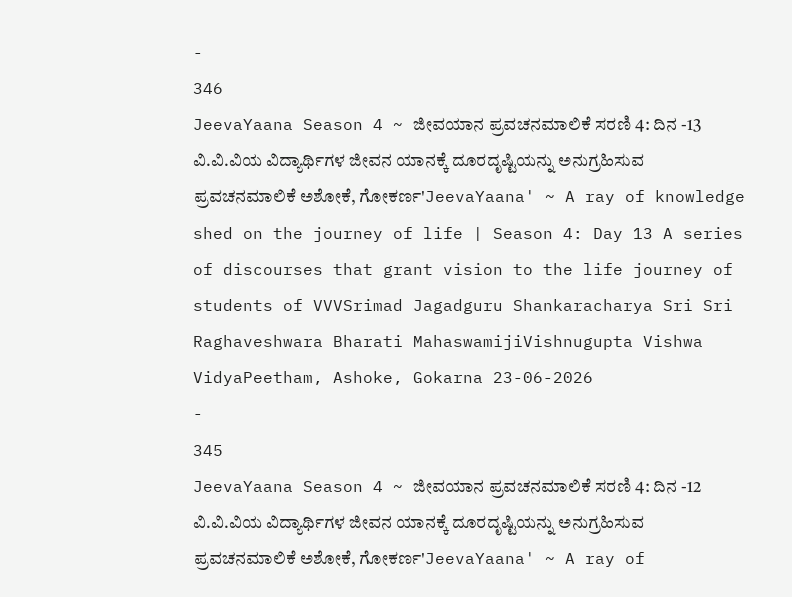-
346
JeevaYaana Season 4 ~ ಜೀವಯಾನ ಪ್ರವಚನಮಾಲಿಕೆ ಸರಣಿ 4: ದಿನ -13
ವಿ.ವಿ.ವಿಯ ವಿದ್ಯಾರ್ಥಿಗಳ ಜೀವನ ಯಾನಕ್ಕೆ ದೂರದೃಷ್ಟಿಯನ್ನು ಅನುಗ್ರಹಿಸುವ ಪ್ರವಚನಮಾಲಿಕೆ ಅಶೋಕೆ, ಗೋಕರ್ಣ'JeevaYaana' ~ A ray of knowledge shed on the journey of life | Season 4: Day 13 A series of discourses that grant vision to the life journey of students of VVVSrimad Jagadguru Shankaracharya Sri Sri Raghaveshwara Bharati MahaswamijiVishnugupta Vishwa VidyaPeetham, Ashoke, Gokarna 23-06-2026
-
345
JeevaYaana Season 4 ~ ಜೀವಯಾನ ಪ್ರವಚನಮಾಲಿಕೆ ಸರಣಿ 4: ದಿನ -12
ವಿ.ವಿ.ವಿಯ ವಿದ್ಯಾರ್ಥಿಗಳ ಜೀವನ ಯಾನಕ್ಕೆ ದೂರದೃಷ್ಟಿಯನ್ನು ಅನುಗ್ರಹಿಸುವ ಪ್ರವಚನಮಾಲಿಕೆ ಅಶೋಕೆ, ಗೋಕರ್ಣ'JeevaYaana' ~ A ray of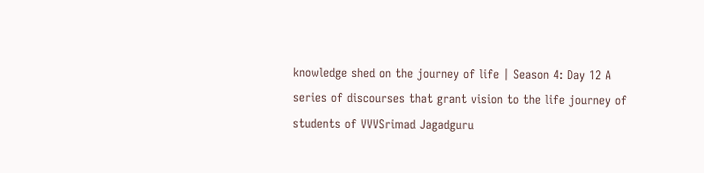knowledge shed on the journey of life | Season 4: Day 12 A series of discourses that grant vision to the life journey of students of VVVSrimad Jagadguru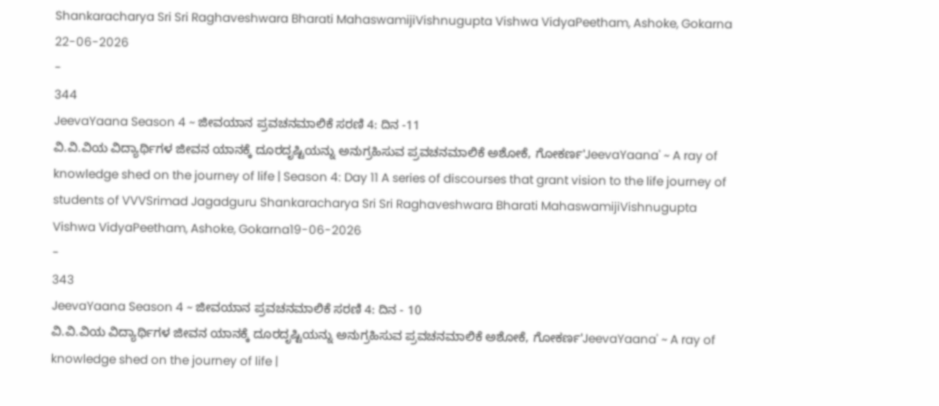Shankaracharya Sri Sri Raghaveshwara Bharati MahaswamijiVishnugupta Vishwa VidyaPeetham, Ashoke, Gokarna 22-06-2026
-
344
JeevaYaana Season 4 ~ ಜೀವಯಾನ ಪ್ರವಚನಮಾಲಿಕೆ ಸರಣಿ 4: ದಿನ -11
ವಿ.ವಿ.ವಿಯ ವಿದ್ಯಾರ್ಥಿಗಳ ಜೀವನ ಯಾನಕ್ಕೆ ದೂರದೃಷ್ಟಿಯನ್ನು ಅನುಗ್ರಹಿಸುವ ಪ್ರವಚನಮಾಲಿಕೆ ಅಶೋಕೆ, ಗೋಕರ್ಣ'JeevaYaana' ~ A ray of knowledge shed on the journey of life | Season 4: Day 11 A series of discourses that grant vision to the life journey of students of VVVSrimad Jagadguru Shankaracharya Sri Sri Raghaveshwara Bharati MahaswamijiVishnugupta Vishwa VidyaPeetham, Ashoke, Gokarna19-06-2026
-
343
JeevaYaana Season 4 ~ ಜೀವಯಾನ ಪ್ರವಚನಮಾಲಿಕೆ ಸರಣಿ 4: ದಿನ - 10
ವಿ.ವಿ.ವಿಯ ವಿದ್ಯಾರ್ಥಿಗಳ ಜೀವನ ಯಾನಕ್ಕೆ ದೂರದೃಷ್ಟಿಯನ್ನು ಅನುಗ್ರಹಿಸುವ ಪ್ರವಚನಮಾಲಿಕೆ ಅಶೋಕೆ, ಗೋಕರ್ಣ'JeevaYaana' ~ A ray of knowledge shed on the journey of life |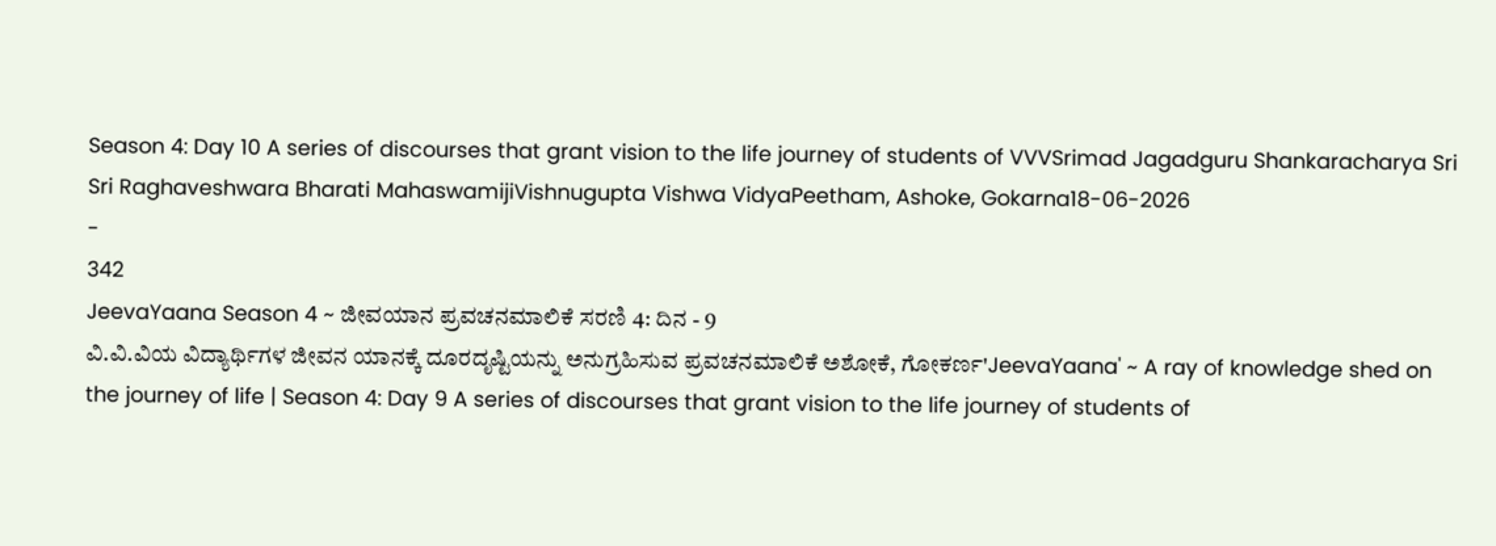Season 4: Day 10 A series of discourses that grant vision to the life journey of students of VVVSrimad Jagadguru Shankaracharya Sri Sri Raghaveshwara Bharati MahaswamijiVishnugupta Vishwa VidyaPeetham, Ashoke, Gokarna18-06-2026
-
342
JeevaYaana Season 4 ~ ಜೀವಯಾನ ಪ್ರವಚನಮಾಲಿಕೆ ಸರಣಿ 4: ದಿನ - 9
ವಿ.ವಿ.ವಿಯ ವಿದ್ಯಾರ್ಥಿಗಳ ಜೀವನ ಯಾನಕ್ಕೆ ದೂರದೃಷ್ಟಿಯನ್ನು ಅನುಗ್ರಹಿಸುವ ಪ್ರವಚನಮಾಲಿಕೆ ಅಶೋಕೆ, ಗೋಕರ್ಣ'JeevaYaana' ~ A ray of knowledge shed on the journey of life | Season 4: Day 9 A series of discourses that grant vision to the life journey of students of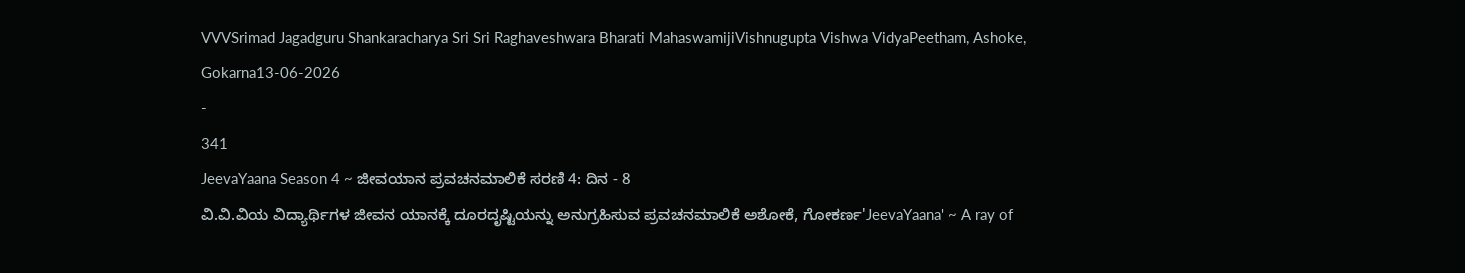VVVSrimad Jagadguru Shankaracharya Sri Sri Raghaveshwara Bharati MahaswamijiVishnugupta Vishwa VidyaPeetham, Ashoke, Gokarna13-06-2026
-
341
JeevaYaana Season 4 ~ ಜೀವಯಾನ ಪ್ರವಚನಮಾಲಿಕೆ ಸರಣಿ 4: ದಿನ - 8
ವಿ.ವಿ.ವಿಯ ವಿದ್ಯಾರ್ಥಿಗಳ ಜೀವನ ಯಾನಕ್ಕೆ ದೂರದೃಷ್ಟಿಯನ್ನು ಅನುಗ್ರಹಿಸುವ ಪ್ರವಚನಮಾಲಿಕೆ ಅಶೋಕೆ, ಗೋಕರ್ಣ'JeevaYaana' ~ A ray of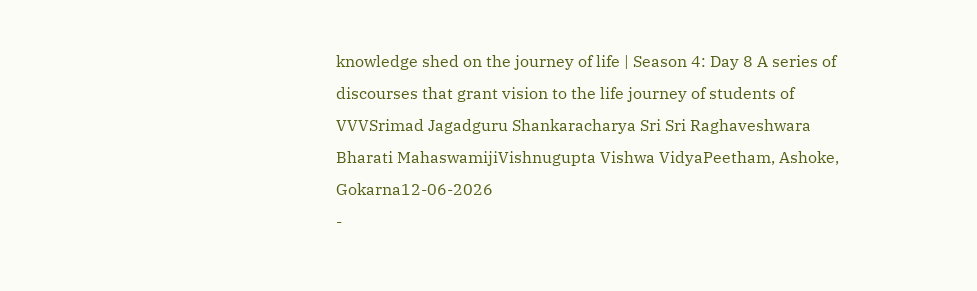knowledge shed on the journey of life | Season 4: Day 8 A series of discourses that grant vision to the life journey of students of VVVSrimad Jagadguru Shankaracharya Sri Sri Raghaveshwara Bharati MahaswamijiVishnugupta Vishwa VidyaPeetham, Ashoke, Gokarna12-06-2026
-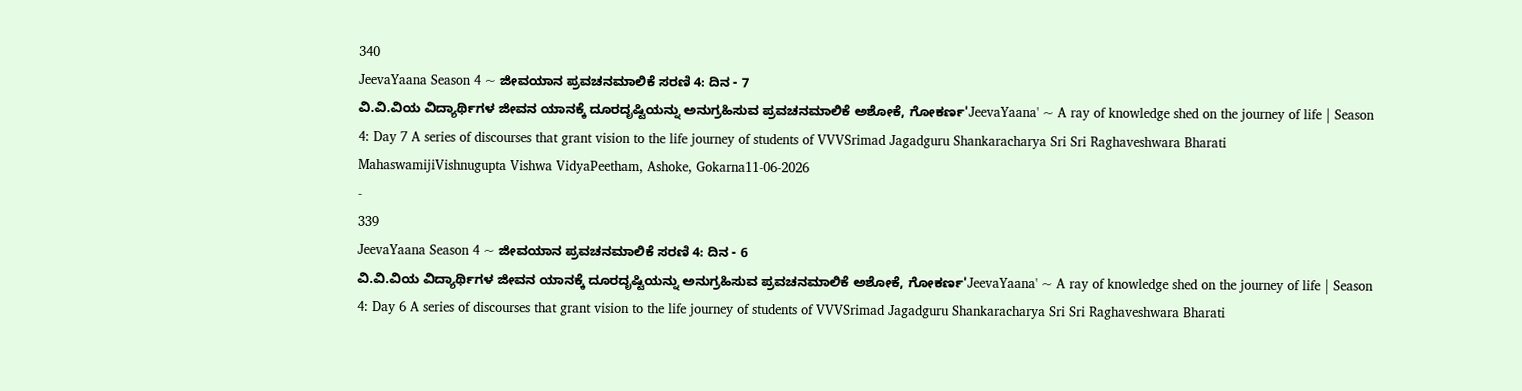340
JeevaYaana Season 4 ~ ಜೀವಯಾನ ಪ್ರವಚನಮಾಲಿಕೆ ಸರಣಿ 4: ದಿನ - 7
ವಿ.ವಿ.ವಿಯ ವಿದ್ಯಾರ್ಥಿಗಳ ಜೀವನ ಯಾನಕ್ಕೆ ದೂರದೃಷ್ಟಿಯನ್ನು ಅನುಗ್ರಹಿಸುವ ಪ್ರವಚನಮಾಲಿಕೆ ಅಶೋಕೆ, ಗೋಕರ್ಣ'JeevaYaana' ~ A ray of knowledge shed on the journey of life | Season 4: Day 7 A series of discourses that grant vision to the life journey of students of VVVSrimad Jagadguru Shankaracharya Sri Sri Raghaveshwara Bharati MahaswamijiVishnugupta Vishwa VidyaPeetham, Ashoke, Gokarna11-06-2026
-
339
JeevaYaana Season 4 ~ ಜೀವಯಾನ ಪ್ರವಚನಮಾಲಿಕೆ ಸರಣಿ 4: ದಿನ - 6
ವಿ.ವಿ.ವಿಯ ವಿದ್ಯಾರ್ಥಿಗಳ ಜೀವನ ಯಾನಕ್ಕೆ ದೂರದೃಷ್ಟಿಯನ್ನು ಅನುಗ್ರಹಿಸುವ ಪ್ರವಚನಮಾಲಿಕೆ ಅಶೋಕೆ, ಗೋಕರ್ಣ'JeevaYaana' ~ A ray of knowledge shed on the journey of life | Season 4: Day 6 A series of discourses that grant vision to the life journey of students of VVVSrimad Jagadguru Shankaracharya Sri Sri Raghaveshwara Bharati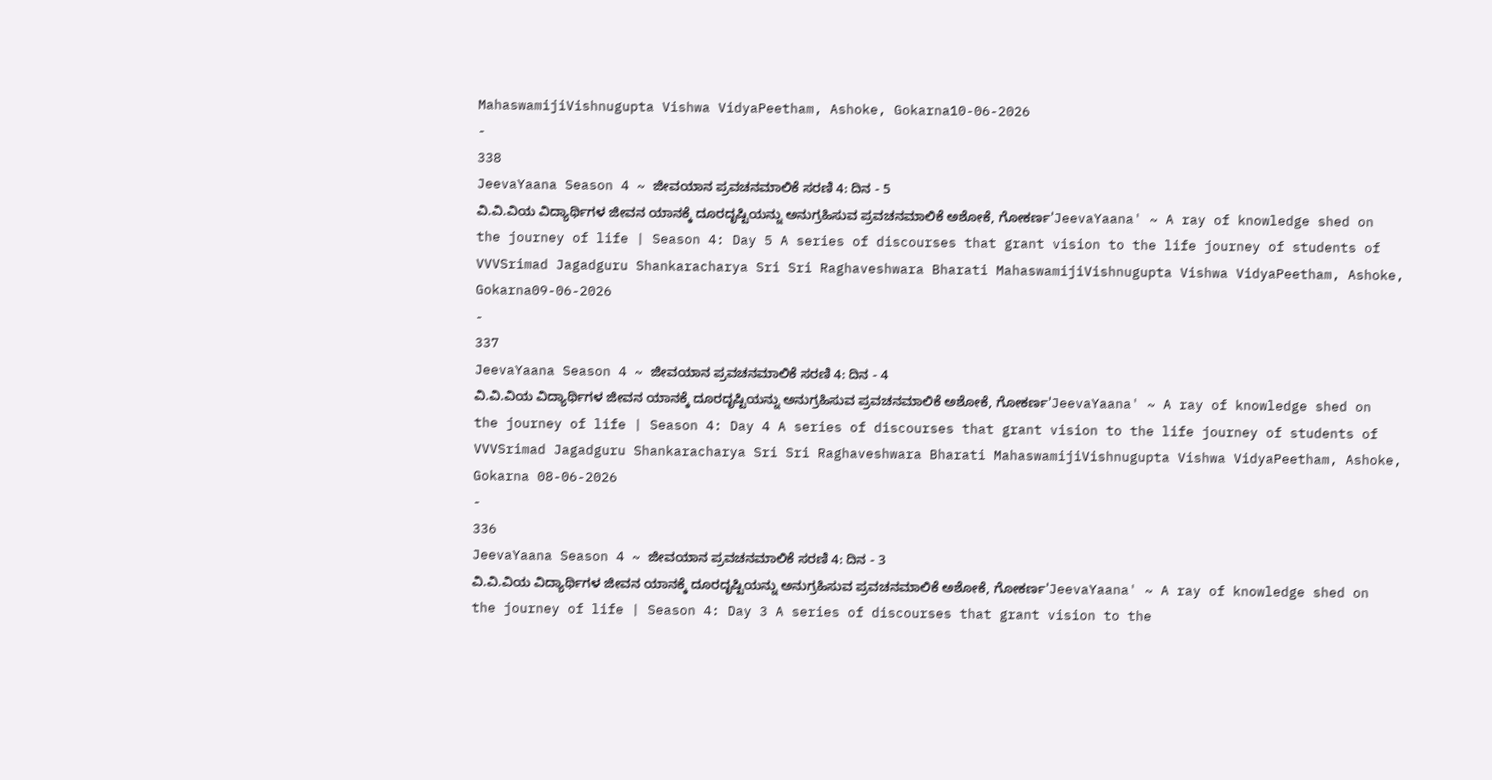MahaswamijiVishnugupta Vishwa VidyaPeetham, Ashoke, Gokarna10-06-2026
-
338
JeevaYaana Season 4 ~ ಜೀವಯಾನ ಪ್ರವಚನಮಾಲಿಕೆ ಸರಣಿ 4: ದಿನ - 5
ವಿ.ವಿ.ವಿಯ ವಿದ್ಯಾರ್ಥಿಗಳ ಜೀವನ ಯಾನಕ್ಕೆ ದೂರದೃಷ್ಟಿಯನ್ನು ಅನುಗ್ರಹಿಸುವ ಪ್ರವಚನಮಾಲಿಕೆ ಅಶೋಕೆ, ಗೋಕರ್ಣ'JeevaYaana' ~ A ray of knowledge shed on the journey of life | Season 4: Day 5 A series of discourses that grant vision to the life journey of students of VVVSrimad Jagadguru Shankaracharya Sri Sri Raghaveshwara Bharati MahaswamijiVishnugupta Vishwa VidyaPeetham, Ashoke, Gokarna09-06-2026
-
337
JeevaYaana Season 4 ~ ಜೀವಯಾನ ಪ್ರವಚನಮಾಲಿಕೆ ಸರಣಿ 4: ದಿನ - 4
ವಿ.ವಿ.ವಿಯ ವಿದ್ಯಾರ್ಥಿಗಳ ಜೀವನ ಯಾನಕ್ಕೆ ದೂರದೃಷ್ಟಿಯನ್ನು ಅನುಗ್ರಹಿಸುವ ಪ್ರವಚನಮಾಲಿಕೆ ಅಶೋಕೆ, ಗೋಕರ್ಣ'JeevaYaana' ~ A ray of knowledge shed on the journey of life | Season 4: Day 4 A series of discourses that grant vision to the life journey of students of VVVSrimad Jagadguru Shankaracharya Sri Sri Raghaveshwara Bharati MahaswamijiVishnugupta Vishwa VidyaPeetham, Ashoke, Gokarna 08-06-2026
-
336
JeevaYaana Season 4 ~ ಜೀವಯಾನ ಪ್ರವಚನಮಾಲಿಕೆ ಸರಣಿ 4: ದಿನ - 3
ವಿ.ವಿ.ವಿಯ ವಿದ್ಯಾರ್ಥಿಗಳ ಜೀವನ ಯಾನಕ್ಕೆ ದೂರದೃಷ್ಟಿಯನ್ನು ಅನುಗ್ರಹಿಸುವ ಪ್ರವಚನಮಾಲಿಕೆ ಅಶೋಕೆ, ಗೋಕರ್ಣ'JeevaYaana' ~ A ray of knowledge shed on the journey of life | Season 4: Day 3 A series of discourses that grant vision to the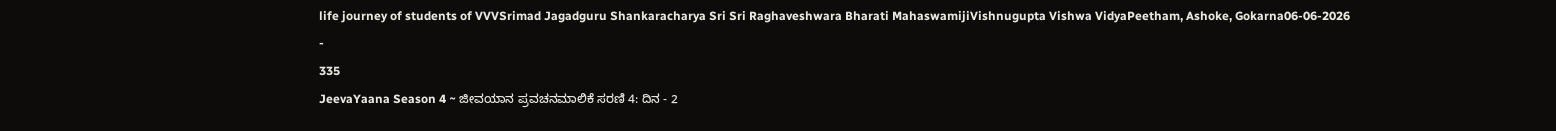life journey of students of VVVSrimad Jagadguru Shankaracharya Sri Sri Raghaveshwara Bharati MahaswamijiVishnugupta Vishwa VidyaPeetham, Ashoke, Gokarna06-06-2026
-
335
JeevaYaana Season 4 ~ ಜೀವಯಾನ ಪ್ರವಚನಮಾಲಿಕೆ ಸರಣಿ 4: ದಿನ - 2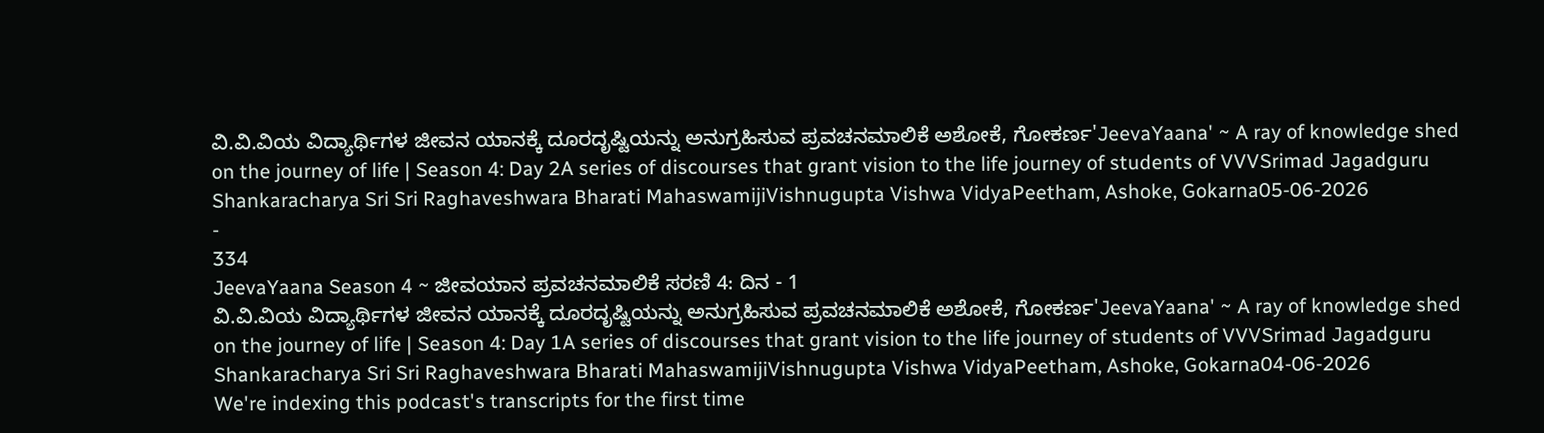ವಿ.ವಿ.ವಿಯ ವಿದ್ಯಾರ್ಥಿಗಳ ಜೀವನ ಯಾನಕ್ಕೆ ದೂರದೃಷ್ಟಿಯನ್ನು ಅನುಗ್ರಹಿಸುವ ಪ್ರವಚನಮಾಲಿಕೆ ಅಶೋಕೆ, ಗೋಕರ್ಣ'JeevaYaana' ~ A ray of knowledge shed on the journey of life | Season 4: Day 2A series of discourses that grant vision to the life journey of students of VVVSrimad Jagadguru Shankaracharya Sri Sri Raghaveshwara Bharati MahaswamijiVishnugupta Vishwa VidyaPeetham, Ashoke, Gokarna05-06-2026
-
334
JeevaYaana Season 4 ~ ಜೀವಯಾನ ಪ್ರವಚನಮಾಲಿಕೆ ಸರಣಿ 4: ದಿನ - 1
ವಿ.ವಿ.ವಿಯ ವಿದ್ಯಾರ್ಥಿಗಳ ಜೀವನ ಯಾನಕ್ಕೆ ದೂರದೃಷ್ಟಿಯನ್ನು ಅನುಗ್ರಹಿಸುವ ಪ್ರವಚನಮಾಲಿಕೆ ಅಶೋಕೆ, ಗೋಕರ್ಣ'JeevaYaana' ~ A ray of knowledge shed on the journey of life | Season 4: Day 1A series of discourses that grant vision to the life journey of students of VVVSrimad Jagadguru Shankaracharya Sri Sri Raghaveshwara Bharati MahaswamijiVishnugupta Vishwa VidyaPeetham, Ashoke, Gokarna04-06-2026
We're indexing this podcast's transcripts for the first time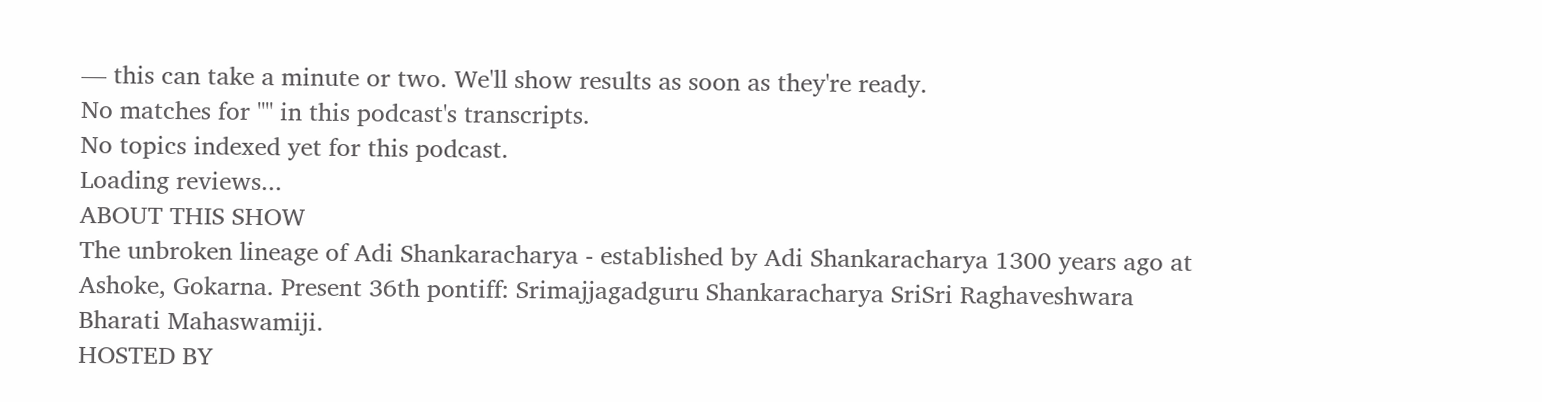— this can take a minute or two. We'll show results as soon as they're ready.
No matches for "" in this podcast's transcripts.
No topics indexed yet for this podcast.
Loading reviews...
ABOUT THIS SHOW
The unbroken lineage of Adi Shankaracharya - established by Adi Shankaracharya 1300 years ago at Ashoke, Gokarna. Present 36th pontiff: Srimajjagadguru Shankaracharya SriSri Raghaveshwara Bharati Mahaswamiji.
HOSTED BY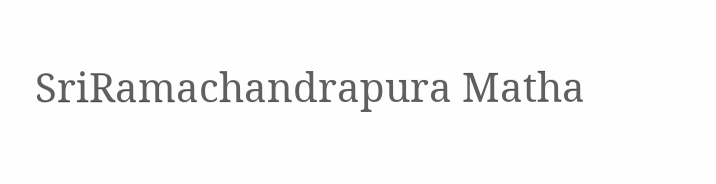SriRamachandrapura Matha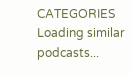CATEGORIES
Loading similar podcasts...